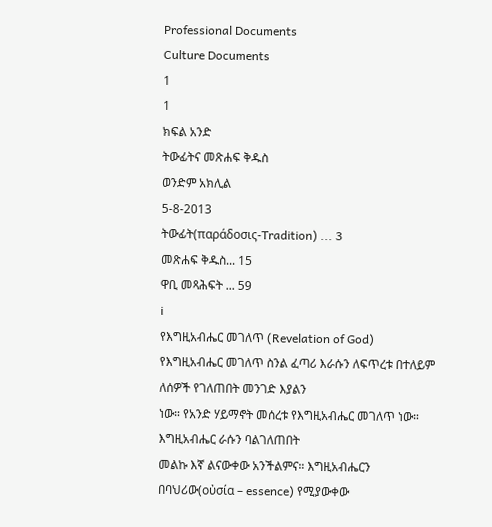Professional Documents
Culture Documents
1
1
ክፍል አንድ
ትውፊትና መጽሐፍ ቅዱስ
ወንድም አክሊል
5-8-2013
ትውፊት(παράδοσις-Tradition) ... 3
መጽሐፍ ቅዱስ... 15
ዋቢ መጻሕፍት ... 59
i
የእግዚአብሔር መገለጥ (Revelation of God)
የእግዚአብሔር መገለጥ ስንል ፈጣሪ እራሱን ለፍጥረቱ በተለይም ለሰዎች የገለጠበት መንገድ እያልን
ነው። የአንድ ሃይማኖት መሰረቱ የእግዚአብሔር መገለጥ ነው። እግዚአብሔር ራሱን ባልገለጠበት
መልኩ እኛ ልናውቀው አንችልምና። እግዚአብሔርን በባህሪው(οὐσία – essence) የሚያውቀው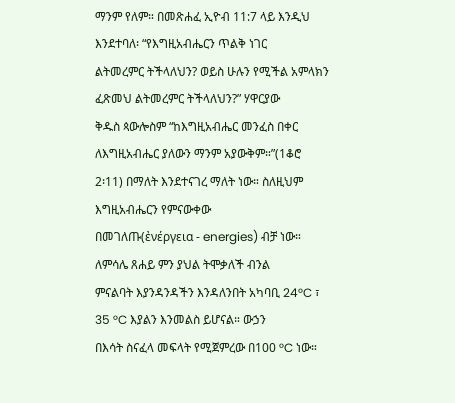ማንም የለም። በመጽሐፈ ኢዮብ 11:7 ላይ እንዲህ እንደተባለ፡ “የእግዚአብሔርን ጥልቅ ነገር
ልትመረምር ትችላለህን? ወይስ ሁሉን የሚችል አምላክን ፈጽመህ ልትመረምር ትችላለህን?” ሃዋርያው
ቅዱስ ጳውሎስም “ከእግዚአብሔር መንፈስ በቀር ለእግዚአብሔር ያለውን ማንም አያውቅም።”(1ቆሮ
2፡11) በማለት እንደተናገረ ማለት ነው። ስለዚህም እግዚአብሔርን የምናውቀው
በመገለጡ(ἐνέργεια - energies) ብቻ ነው። ለምሳሌ ጸሐይ ምን ያህል ትሞቃለች ብንል
ምናልባት እያንዳንዳችን እንዳለንበት አካባቢ 24°C ፣ 35 °C እያልን እንመልስ ይሆናል። ውኃን
በእሳት ስናፈላ መፍላት የሚጀምረው በ100 °C ነው።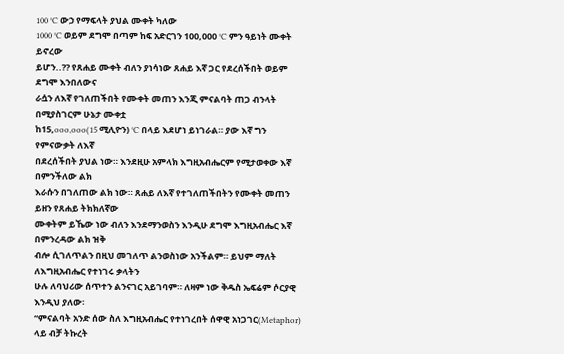100 °C ውኃ የማፍላት ያህል ሙቀት ካለው
1000 °C ወይም ደግሞ በጣም ከፍ አድርገን 100,000 °C ምን ዓይነት ሙቀት ይኖረው
ይሆን..?? የጸሐይ ሙቀት ብለን ያነሳነው ጸሐይ እኛ ጋር የደረሰችበት ወይም ደግሞ እንበለውና
ራሷን ለእኛ የገለጠችበት የሙቀት መጠን እንጂ ምናልባት ጠጋ ብንላት በሚያስገርም ሁኔታ ሙቀቷ
ከ15,ooo,ooo(15 ሚሊዮን) °C በላይ እደሆነ ይነገራል። ያው እኛ ግን የምናውቃት ለእኛ
በደረሰችበት ያህል ነው። እንደዚሁ አምላክ እግዚአብሔርም የሚታወቀው እኛ በምንችለው ልክ
እራሱን በገለጠው ልክ ነው። ጸሐይ ለእኛ የተገለጠችበትን የሙቀት መጠን ይዘን የጸሐይ ትክክለኛው
ሙቀትም ይኼው ነው ብለን እንደማንወስን እንዲሁ ደግሞ እግዚአብሔር እኛ በምንረዳው ልክ ዝቅ
ብሎ ሲገለጥልን በዚህ መገለጥ ልንወስነው አንችልም። ይህም ማለት ለእግዚአብሔር የተነገሩ ቃላትን
ሁሉ ለባህሪው ሰጥተን ልንናገር አይገባም። ለዛም ነው ቅዱስ ኤፍሬም ሶርያዊ እንዲህ ያለው፡
“ምናልባት አንድ ሰው ስለ እግዚአብሔር የተነገረበት ሰዋዊ አነጋገር(Metaphor) ላይ ብቻ ትኩረት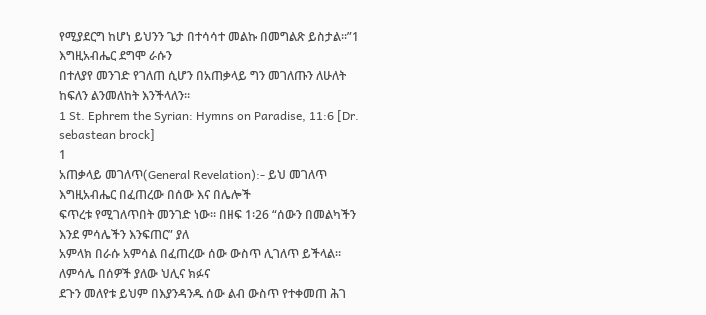የሚያደርግ ከሆነ ይህንን ጌታ በተሳሳተ መልኩ በመግልጽ ይስታል።”1 እግዚአብሔር ደግሞ ራሱን
በተለያየ መንገድ የገለጠ ሲሆን በአጠቃላይ ግን መገለጡን ለሁለት ከፍለን ልንመለከት እንችላለን።
1 St. Ephrem the Syrian: Hymns on Paradise, 11:6 [Dr. sebastean brock]
1
አጠቃላይ መገለጥ(General Revelation):- ይህ መገለጥ እግዚአብሔር በፈጠረው በሰው እና በሌሎች
ፍጥረቱ የሚገለጥበት መንገድ ነው። በዘፍ 1፡26 “ሰውን በመልካችን እንደ ምሳሌችን እንፍጠር” ያለ
አምላክ በራሱ አምሳል በፈጠረው ሰው ውስጥ ሊገለጥ ይችላል። ለምሳሌ በሰዎች ያለው ህሊና ክፉና
ደጉን መለየቱ ይህም በእያንዳንዱ ሰው ልብ ውስጥ የተቀመጠ ሕገ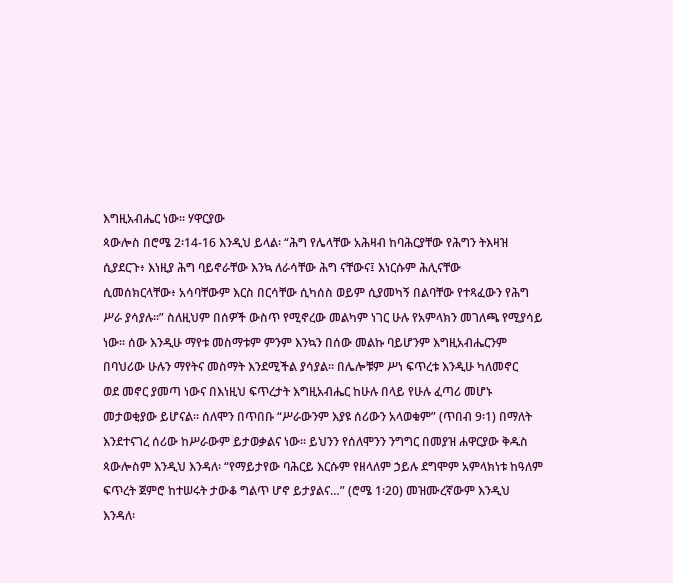እግዚአብሔር ነው። ሃዋርያው
ጳውሎስ በሮሜ 2፡14-16 እንዲህ ይላል፡ “ሕግ የሌላቸው አሕዛብ ከባሕርያቸው የሕግን ትእዛዝ
ሲያደርጉ፥ እነዚያ ሕግ ባይኖራቸው እንኳ ለራሳቸው ሕግ ናቸውና፤ እነርሱም ሕሊናቸው
ሲመሰክርላቸው፥ አሳባቸውም እርስ በርሳቸው ሲካሰስ ወይም ሲያመካኝ በልባቸው የተጻፈውን የሕግ
ሥራ ያሳያሉ።” ስለዚህም በሰዎች ውስጥ የሚኖረው መልካም ነገር ሁሉ የአምላክን መገለጫ የሚያሳይ
ነው። ሰው እንዲሁ ማየቱ መስማቱም ምንም እንኳን በሰው መልኩ ባይሆንም እግዚአብሔርንም
በባህሪው ሁሉን ማየትና መስማት እንደሚችል ያሳያል። በሌሎቹም ሥነ ፍጥረቱ እንዲሁ ካለመኖር
ወደ መኖር ያመጣ ነውና በእነዚህ ፍጥረታት እግዚአብሔር ከሁሉ በላይ የሁሉ ፈጣሪ መሆኑ
መታወቂያው ይሆናል። ሰለሞን በጥበቡ “ሥራውንም እያዩ ሰሪውን አላወቁም” (ጥበብ 9፡1) በማለት
እንደተናገረ ሰሪው ከሥራውም ይታወቃልና ነው። ይህንን የሰለሞንን ንግግር በመያዝ ሐዋርያው ቅዱስ
ጳውሎስም እንዲህ እንዳለ፡ “የማይታየው ባሕርይ እርሱም የዘላለም ኃይሉ ደግሞም አምላክነቱ ከዓለም
ፍጥረት ጀምሮ ከተሠሩት ታውቆ ግልጥ ሆኖ ይታያልና…” (ሮሜ 1፡20) መዝሙረኛውም እንዲህ
እንዳለ፡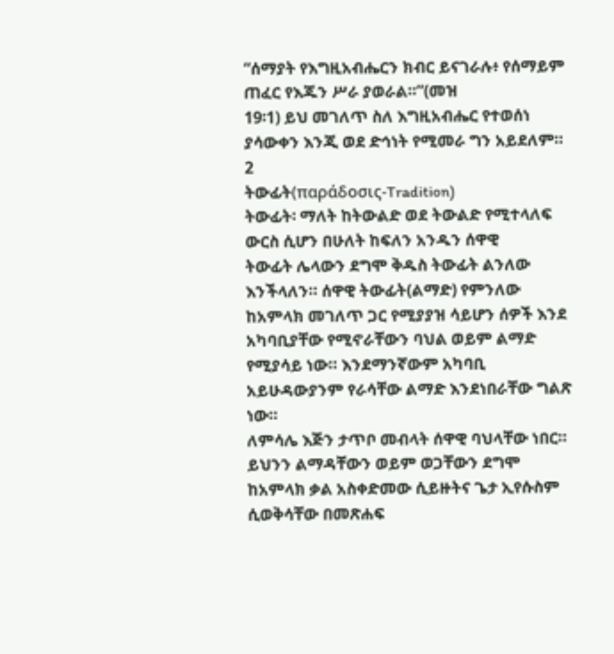“ሰማያት የእግዚአብሔርን ክብር ይናገራሉ፥ የሰማይም ጠፈር የእጁን ሥራ ያወራል።”(መዝ
19፡1) ይህ መገለጥ ስለ እግዚአብሔር የተወሰነ ያሳውቀን እንጂ ወደ ድኅነት የሚመራ ግን አይደለም።
2
ትውፊት(παράδοσις-Tradition)
ትውፊት፡ ማለት ከትውልድ ወደ ትውልድ የሚተላለፍ ውርስ ሲሆን በሁለት ከፍለን አንዱን ሰዋዊ
ትውፊት ሌላውን ደግሞ ቅዱስ ትውፊት ልንለው እንችላለን። ሰዋዊ ትውፊት(ልማድ) የምንለው
ከአምላክ መገለጥ ጋር የሚያያዝ ሳይሆን ሰዎች እንደ አካባቢያቸው የሚኖራቸውን ባህል ወይም ልማድ
የሚያሳይ ነው። እንደማንኛውም አካባቢ አይሁዳውያንም የራሳቸው ልማድ እንደነበራቸው ግልጽ ነው።
ለምሳሌ እጅን ታጥቦ መብላት ሰዋዊ ባህላቸው ነበር። ይህንን ልማዳቸውን ወይም ወጋቸውን ደግሞ
ከአምላክ ቃል አስቀድመው ሲይዙትና ጌታ ኢየሱስም ሲወቅሳቸው በመጽሐፍ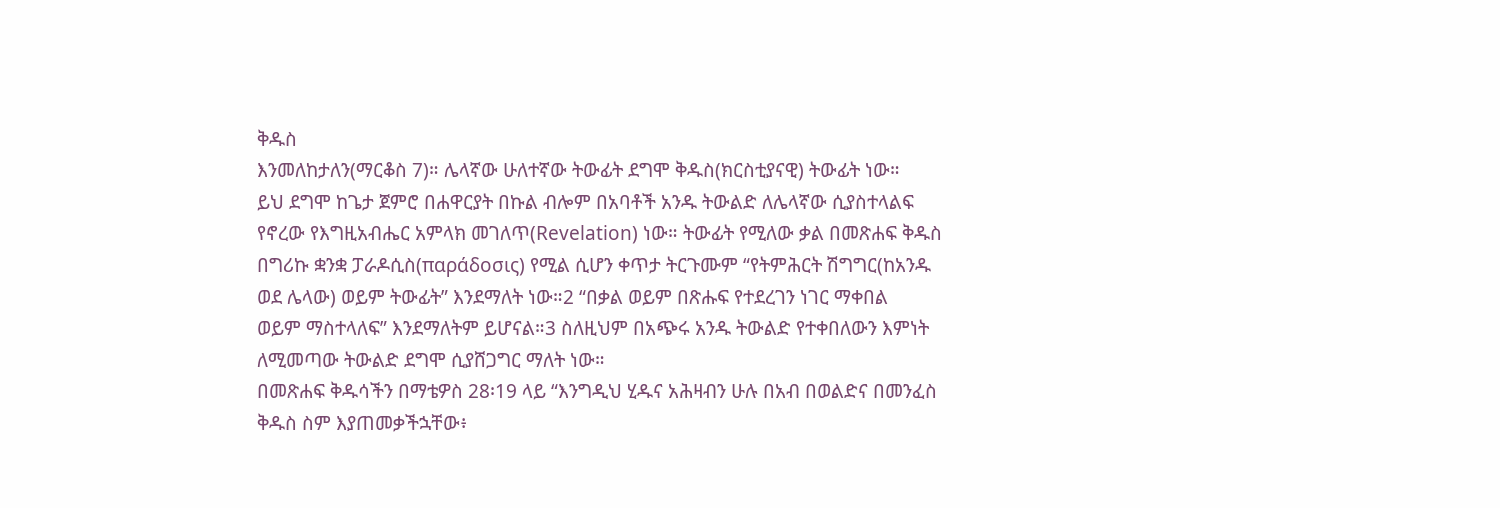ቅዱስ
እንመለከታለን(ማርቆስ 7)። ሌላኛው ሁለተኛው ትውፊት ደግሞ ቅዱስ(ክርስቲያናዊ) ትውፊት ነው።
ይህ ደግሞ ከጌታ ጀምሮ በሐዋርያት በኩል ብሎም በአባቶች አንዱ ትውልድ ለሌላኛው ሲያስተላልፍ
የኖረው የእግዚአብሔር አምላክ መገለጥ(Revelation) ነው። ትውፊት የሚለው ቃል በመጽሐፍ ቅዱስ
በግሪኩ ቋንቋ ፓራዶሲስ(παράδοσις) የሚል ሲሆን ቀጥታ ትርጉሙም “የትምሕርት ሽግግር(ከአንዱ
ወደ ሌላው) ወይም ትውፊት” እንደማለት ነው።2 “በቃል ወይም በጽሑፍ የተደረገን ነገር ማቀበል
ወይም ማስተላለፍ” እንደማለትም ይሆናል።3 ስለዚህም በአጭሩ አንዱ ትውልድ የተቀበለውን እምነት
ለሚመጣው ትውልድ ደግሞ ሲያሸጋግር ማለት ነው።
በመጽሐፍ ቅዱሳችን በማቴዎስ 28፡19 ላይ “እንግዲህ ሂዱና አሕዛብን ሁሉ በአብ በወልድና በመንፈስ
ቅዱስ ስም እያጠመቃችኋቸው፥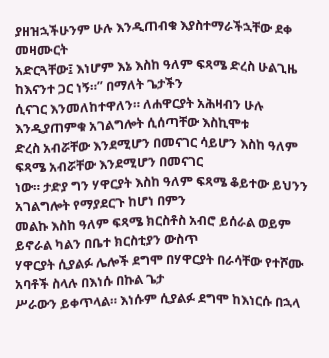ያዘዝኋችሁንም ሁሉ እንዲጠብቁ እያስተማራችኋቸው ደቀ መዛሙርት
አድርጓቸው፤ እነሆም እኔ እስከ ዓለም ፍጻሜ ድረስ ሁልጊዜ ከእናንተ ጋር ነኝ።” በማለት ጌታችን
ሲናገር እንመለከተዋለን። ለሐዋርያት አሕዛብን ሁሉ እንዲያጠምቁ አገልግሎት ሲሰጣቸው እስኪሞቱ
ድረስ አብሯቸው እንደሚሆን በመናገር ሳይሆን እስከ ዓለም ፍጻሜ አብሯቸው እንደሚሆን በመናገር
ነው። ታድያ ግን ሃዋርያት እስከ ዓለም ፍጻሜ ቆይተው ይህንን አገልግሎት የማያደርጉ ከሆነ በምን
መልኩ እስከ ዓለም ፍጻሜ ክርስቶስ አብሮ ይሰራል ወይም ይኖራል ካልን በቤተ ክርስቲያን ውስጥ
ሃዋርያት ሲያልፉ ሌሎች ደግሞ በሃዋርያት በራሳቸው የተሾሙ አባቶች ስላሉ በእነሱ በኩል ጌታ
ሥራውን ይቀጥላል። እነሱም ሲያልፉ ደግሞ ከእነርሱ በኋላ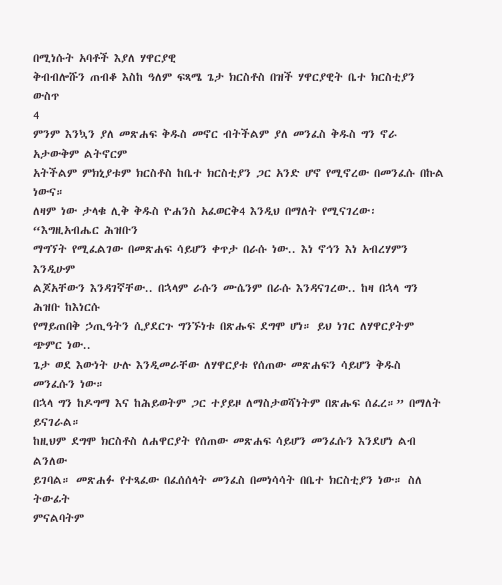በሚነሱት አባቶች እያለ ሃዋርያዊ
ቅብብሎሹን ጠብቆ እስከ ዓለም ፍጻሜ ጌታ ክርስቶስ በዝች ሃዋርያዊት ቤተ ክርስቲያን ውስጥ
4
ምንም እንኳን ያለ መጽሐፍ ቅዱስ መኖር ብትችልም ያለ መንፈስ ቅዱስ ግን ኖራ አታውቅም ልትኖርም
አትችልም ምክኒያቱም ክርስቶስ ከቤተ ክርስቲያን ጋር አንድ ሆኖ የሚኖረው በመንፈሱ በኩል ነውና።
ለዛም ነው ታላቁ ሊቅ ቅዱስ ዮሐንስ አፈወርቅ4 እንዲህ በማለት የሚናገረው፡ “እግዚአብሔር ሕዝቡን
ማግኘት የሚፈልገው በመጽሐፍ ሳይሆን ቀጥታ በራሱ ነው.. እነ ኖኅን እነ አብረሃምን እንዲሁም
ልጆአቸውን እንዳገኛቸው.. በኋላም ራሱን ሙሴንም በራሱ እንዳናገረው.. ከዛ በኋላ ግን ሕዝቡ ከእነርሱ
የማይጠበቅ ኃጢዓትን ሲያደርጉ ግንኙነቱ በጽሑፍ ደግሞ ሆነ። ይህ ነገር ለሃዋርያትም ጭምር ነው..
ጌታ ወደ እውነት ሁሉ እንዲመራቸው ለሃዋርያቱ የሰጠው መጽሐፍን ሳይሆን ቅዱስ መንፈሱን ነው።
በኋላ ግን ከዶግማ እና ከሕይወትም ጋር ተያይዞ ለማስታወሻነትም በጽሑፍ ሰፈረ።” በማለት ይናገራል።
ከዚህም ደግሞ ክርስቶስ ለሐዋርያት የሰጠው መጽሐፍ ሳይሆን መንፈሱን እንደሆነ ልብ ልንለው
ይገባል። መጽሐፉ የተጻፈው በፈሰሰላት መንፈስ በመነሳሳት በቤተ ክርስቲያን ነው። ስለ ትውፊት
ምናልባትም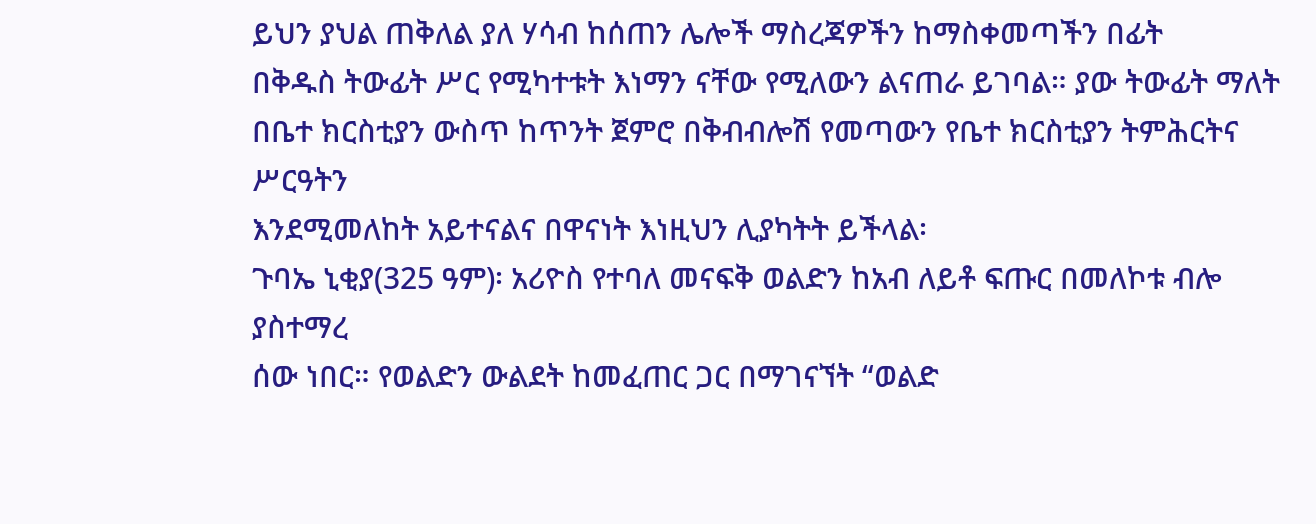ይህን ያህል ጠቅለል ያለ ሃሳብ ከሰጠን ሌሎች ማስረጃዎችን ከማስቀመጣችን በፊት
በቅዱስ ትውፊት ሥር የሚካተቱት እነማን ናቸው የሚለውን ልናጠራ ይገባል። ያው ትውፊት ማለት
በቤተ ክርስቲያን ውስጥ ከጥንት ጀምሮ በቅብብሎሽ የመጣውን የቤተ ክርስቲያን ትምሕርትና ሥርዓትን
እንደሚመለከት አይተናልና በዋናነት እነዚህን ሊያካትት ይችላል፡
ጉባኤ ኒቂያ(325 ዓም)፡ አሪዮስ የተባለ መናፍቅ ወልድን ከአብ ለይቶ ፍጡር በመለኮቱ ብሎ ያስተማረ
ሰው ነበር። የወልድን ውልደት ከመፈጠር ጋር በማገናኘት “ወልድ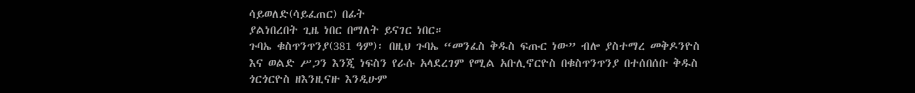ሳይወለድ(ሳይፈጠር) በፊት
ያልነበረበት ጊዜ ነበር በማለት ይናገር ነበር።
ጉባኤ ቁስጥንጥንያ(381 ዓም)፡ በዚህ ጉባኤ “መንፈስ ቅዱስ ፍጡር ነው” ብሎ ያስተማረ መቅዶንዮስ
እና ወልድ ሥጋን እንጂ ነፍስን የራሱ አላደረገም የሚል አቡሊኖርዮስ በቁስጥንጥንያ በተሰበሰቡ ቅዱስ
ጎርጎርዮስ ዘእንዚናዙ እንዲሁም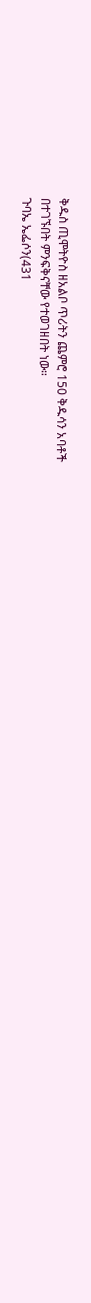ቅዱስ ጢሞትዮስ ዘአልቦ ጥሪትን ጨምሮ 150 ቅዱሳን አባቶች
በተገኙበት ምንፍቅናቸው የተወገዘበት ነው።
ጉባኤ ኤፌሶን(431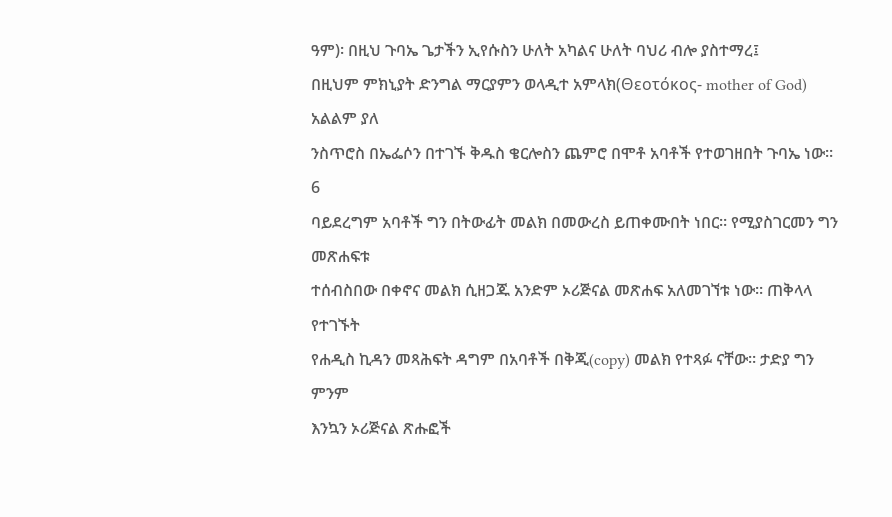ዓም)፡ በዚህ ጉባኤ ጌታችን ኢየሱስን ሁለት አካልና ሁለት ባህሪ ብሎ ያስተማረ፤
በዚህም ምክኒያት ድንግል ማርያምን ወላዲተ አምላክ(Θεοτόκος- mother of God) አልልም ያለ
ንስጥሮስ በኤፌሶን በተገኙ ቅዱስ ቄርሎስን ጨምሮ በሞቶ አባቶች የተወገዘበት ጉባኤ ነው።
6
ባይደረግም አባቶች ግን በትውፊት መልክ በመውረስ ይጠቀሙበት ነበር። የሚያስገርመን ግን መጽሐፍቱ
ተሰብስበው በቀኖና መልክ ሲዘጋጁ አንድም ኦሪጅናል መጽሐፍ አለመገኘቱ ነው። ጠቅላላ የተገኙት
የሐዲስ ኪዳን መጻሕፍት ዳግም በአባቶች በቅጂ(copy) መልክ የተጻፉ ናቸው። ታድያ ግን ምንም
እንኳን ኦሪጅናል ጽሑፎች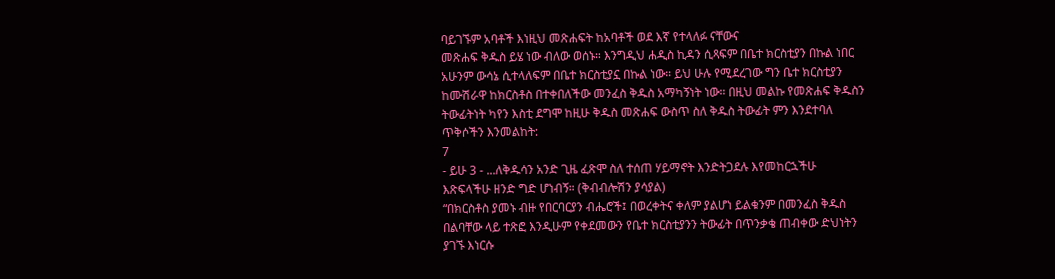ባይገኙም አባቶች እነዚህ መጽሐፍት ከአባቶች ወደ እኛ የተላለፉ ናቸውና
መጽሐፍ ቅዱስ ይሄ ነው ብለው ወሰኑ። እንግዲህ ሐዲስ ኪዳን ሲጻፍም በቤተ ክርስቲያን በኩል ነበር
አሁንም ውሳኔ ሲተላለፍም በቤተ ክርስቲያኗ በኩል ነው። ይህ ሁሉ የሚደረገው ግን ቤተ ክርስቲያን
ከሙሽራዋ ከክርስቶስ በተቀበለችው መንፈስ ቅዱስ አማካኝነት ነው። በዚህ መልኩ የመጽሐፍ ቅዱስን
ትውፊትነት ካየን እስቲ ደግሞ ከዚሁ ቅዱስ መጽሐፍ ውስጥ ስለ ቅዱስ ትውፊት ምን እንደተባለ
ጥቅሶችን እንመልከት:
7
- ይሁ 3 - ...ለቅዱሳን አንድ ጊዜ ፈጽሞ ስለ ተሰጠ ሃይማኖት እንድትጋደሉ እየመከርኋችሁ
እጽፍላችሁ ዘንድ ግድ ሆነብኝ። (ቅብብሎሽን ያሳያል)
“በክርስቶስ ያመኑ ብዙ የበርባርያን ብሔሮች፤ በወረቀትና ቀለም ያልሆነ ይልቁንም በመንፈስ ቅዱስ
በልባቸው ላይ ተጽፎ እንዲሁም የቀደመውን የቤተ ክርስቲያንን ትውፊት በጥንቃቄ ጠብቀው ድህነትን
ያገኙ እነርሱ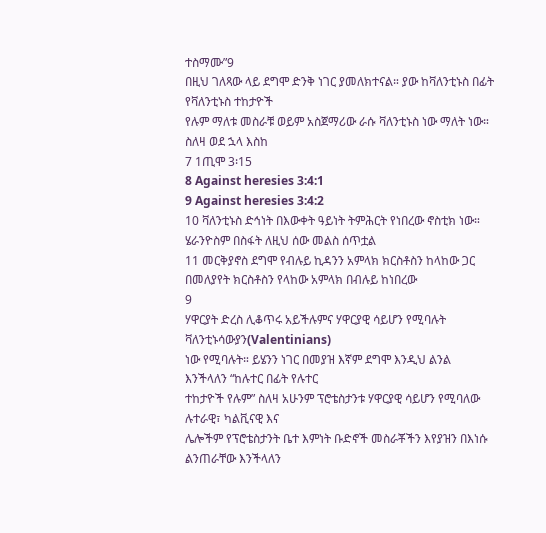ተስማሙ”9
በዚህ ገለጻው ላይ ደግሞ ድንቅ ነገር ያመለክተናል። ያው ከቫለንቲኑስ በፊት የቫለንቲኑስ ተከታዮች
የሉም ማለቱ መስራቹ ወይም አስጀማሪው ራሱ ቫለንቲኑስ ነው ማለት ነው። ስለዛ ወደ ኋላ እስከ
7 1ጢሞ 3፡15
8 Against heresies 3:4:1
9 Against heresies 3:4:2
10 ቫለንቲኑስ ድኅነት በእውቀት ዓይነት ትምሕርት የነበረው ኖስቲክ ነው። ሄራንዮስም በስፋት ለዚህ ሰው መልስ ሰጥቷል
11 መርቅያኖስ ደግሞ የብሉይ ኪዳንን አምላክ ክርስቶስን ከላከው ጋር በመለያየት ክርስቶስን የላከው አምላክ በብሉይ ከነበረው
9
ሃዋርያት ድረስ ሊቆጥሩ አይችሉምና ሃዋርያዊ ሳይሆን የሚባሉት ቫለንቲኑሳውያን(Valentinians)
ነው የሚባሉት። ይሄንን ነገር በመያዝ እኛም ደግሞ እንዲህ ልንል እንችላለን “ከሉተር በፊት የሉተር
ተከታዮች የሉም” ስለዛ አሁንም ፕሮቴስታንቱ ሃዋርያዊ ሳይሆን የሚባለው ሉተራዊ፣ ካልቪናዊ እና
ሌሎችም የፕሮቴስታንት ቤተ እምነት ቡድኖች መስራቾችን እየያዝን በእነሱ ልንጠራቸው እንችላለን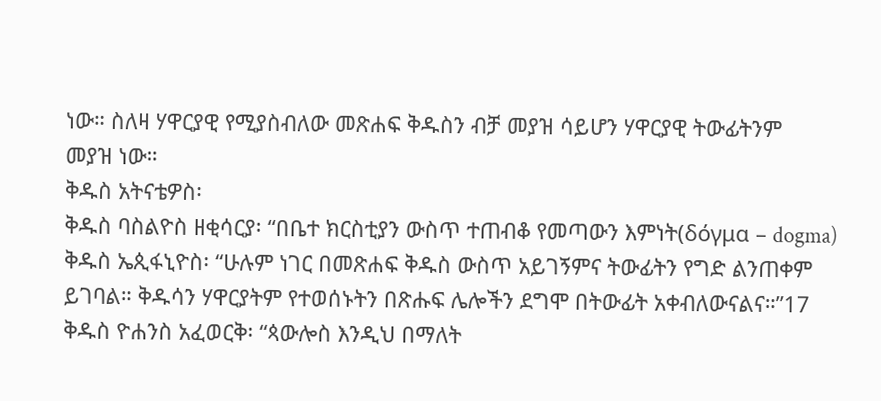ነው። ስለዛ ሃዋርያዊ የሚያስብለው መጽሐፍ ቅዱስን ብቻ መያዝ ሳይሆን ሃዋርያዊ ትውፊትንም
መያዝ ነው።
ቅዱስ አትናቴዎስ፡
ቅዱስ ባስልዮስ ዘቂሳርያ፡ “በቤተ ክርስቲያን ውስጥ ተጠብቆ የመጣውን እምነት(δόγμα – dogma)
ቅዱስ ኤጲፋኒዮስ፡ “ሁሉም ነገር በመጽሐፍ ቅዱስ ውስጥ አይገኝምና ትውፊትን የግድ ልንጠቀም
ይገባል። ቅዱሳን ሃዋርያትም የተወሰኑትን በጽሑፍ ሌሎችን ደግሞ በትውፊት አቀብለውናልና።”17
ቅዱስ ዮሐንስ አፈወርቅ፡ “ጳውሎስ እንዲህ በማለት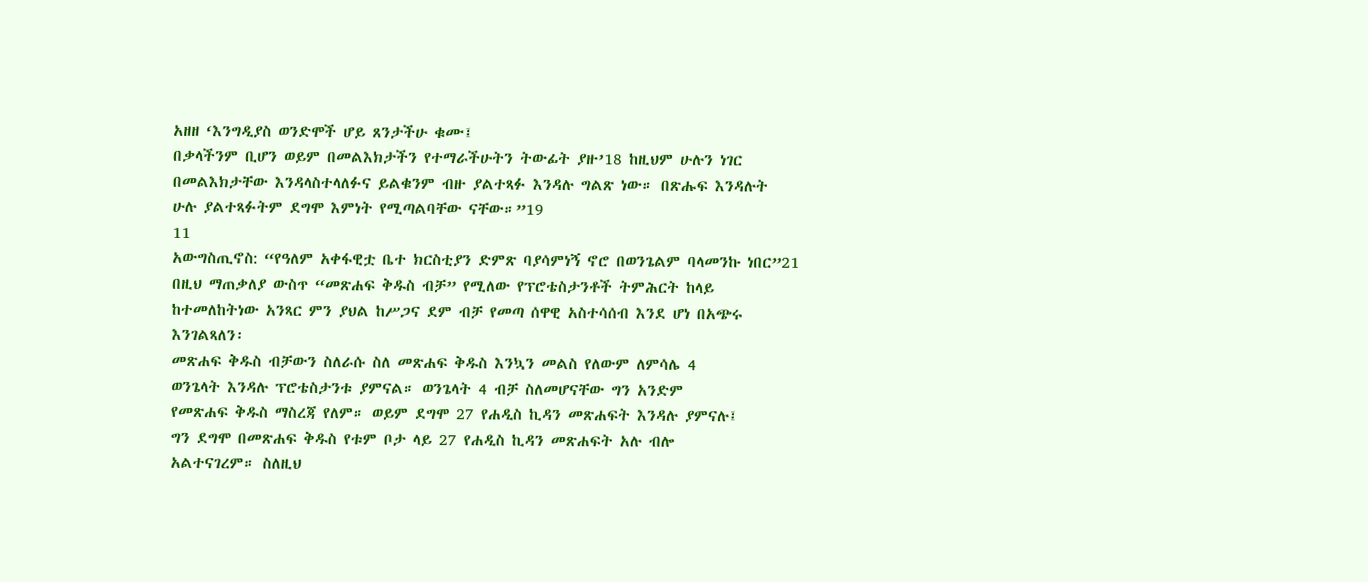አዘዘ ‘እንግዲያስ ወንድሞች ሆይ ጸንታችሁ ቁሙ፤
በቃላችንም ቢሆን ወይም በመልእክታችን የተማራችሁትን ትውፊት ያዙ’18 ከዚህም ሁሉን ነገር
በመልእክታቸው እንዳላስተላለፉና ይልቁንም ብዙ ያልተጻፉ እንዳሉ ግልጽ ነው። በጽሑፍ እንዳሉት
ሁሉ ያልተጻፉትም ደግሞ እምነት የሚጣልባቸው ናቸው።”19
11
አውግስጢኖስ: “የዓለም አቀፋዊቷ ቤተ ክርስቲያን ድምጽ ባያሳምነኝ ኖሮ በወንጌልም ባላመንኩ ነበር”21
በዚህ ማጠቃለያ ውስጥ “መጽሐፍ ቅዱስ ብቻ” የሚለው የፕሮቴስታንቶች ትምሕርት ከላይ
ከተመለከትነው አንጻር ምን ያህል ከሥጋና ደም ብቻ የመጣ ሰዋዊ አስተሳሰብ እንደ ሆነ በአጭሩ
እንገልጻለን፡
መጽሐፍ ቅዱስ ብቻውን ስለራሱ ስለ መጽሐፍ ቅዱስ እንኳን መልስ የለውም ለምሳሌ 4
ወንጌላት እንዳሉ ፕሮቴስታንቱ ያምናል። ወንጌላት 4 ብቻ ስለመሆናቸው ግን አንድም
የመጽሐፍ ቅዱስ ማስረጃ የለም። ወይም ደግሞ 27 የሐዲስ ኪዳን መጽሐፍት እንዳሉ ያምናሉ፤
ግን ደግሞ በመጽሐፍ ቅዱስ የቱም ቦታ ላይ 27 የሐዲስ ኪዳን መጽሐፍት አሉ ብሎ
አልተናገረም። ስለዚህ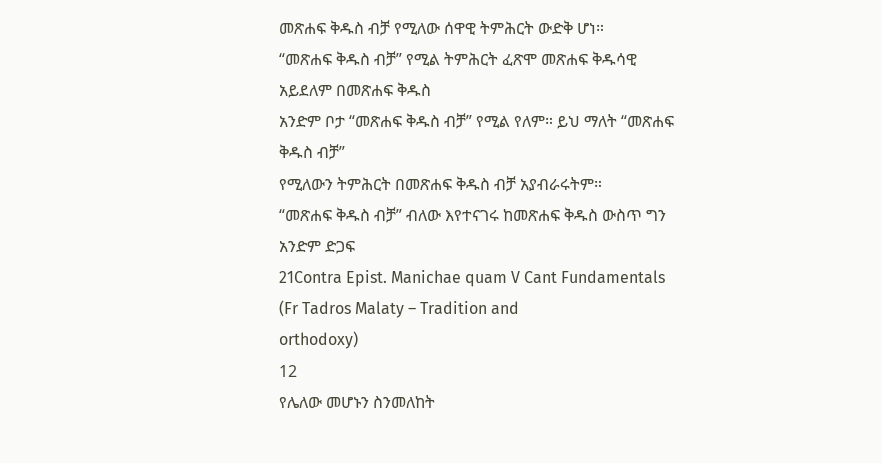መጽሐፍ ቅዱስ ብቻ የሚለው ሰዋዊ ትምሕርት ውድቅ ሆነ።
“መጽሐፍ ቅዱስ ብቻ” የሚል ትምሕርት ፈጽሞ መጽሐፍ ቅዱሳዊ አይደለም በመጽሐፍ ቅዱስ
አንድም ቦታ “መጽሐፍ ቅዱስ ብቻ” የሚል የለም። ይህ ማለት “መጽሐፍ ቅዱስ ብቻ”
የሚለውን ትምሕርት በመጽሐፍ ቅዱስ ብቻ አያብራሩትም።
“መጽሐፍ ቅዱስ ብቻ” ብለው እየተናገሩ ከመጽሐፍ ቅዱስ ውስጥ ግን አንድም ድጋፍ
21Contra Epist. Manichae quam V Cant Fundamentals (Fr Tadros Malaty – Tradition and
orthodoxy)
12
የሌለው መሆኑን ስንመለከት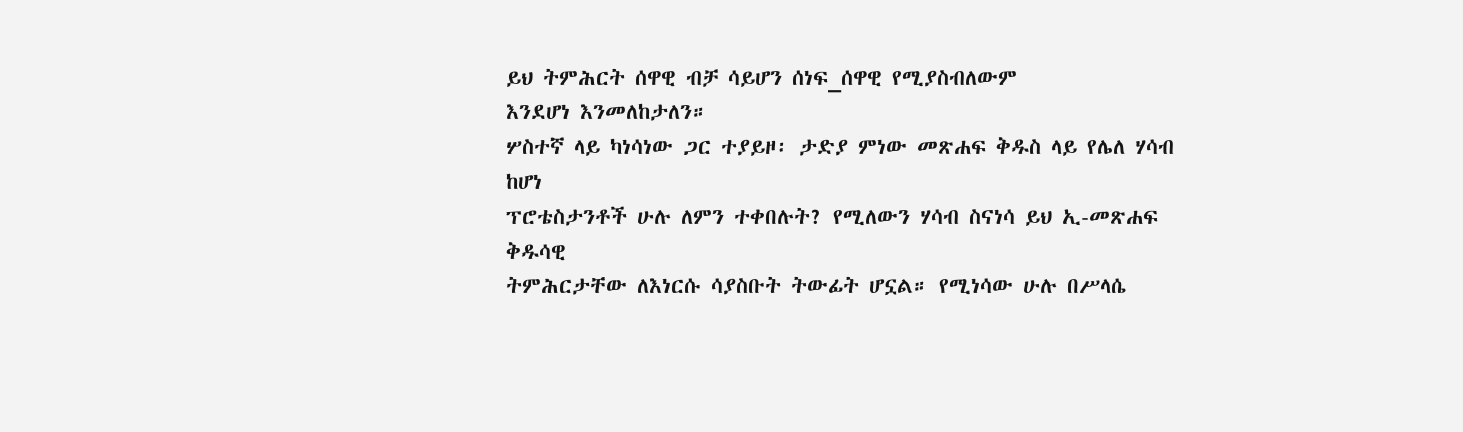ይህ ትምሕርት ሰዋዊ ብቻ ሳይሆን ሰነፍ_ሰዋዊ የሚያስብለውም
እንደሆነ እንመለከታለን።
ሦስተኛ ላይ ካነሳነው ጋር ተያይዞ፡ ታድያ ምነው መጽሐፍ ቅዱስ ላይ የሌለ ሃሳብ ከሆነ
ፕሮቴስታንቶች ሁሉ ለምን ተቀበሉት? የሚለውን ሃሳብ ስናነሳ ይህ ኢ-መጽሐፍ ቅዱሳዊ
ትምሕርታቸው ለእነርሱ ሳያስቡት ትውፊት ሆኗል። የሚነሳው ሁሉ በሥላሴ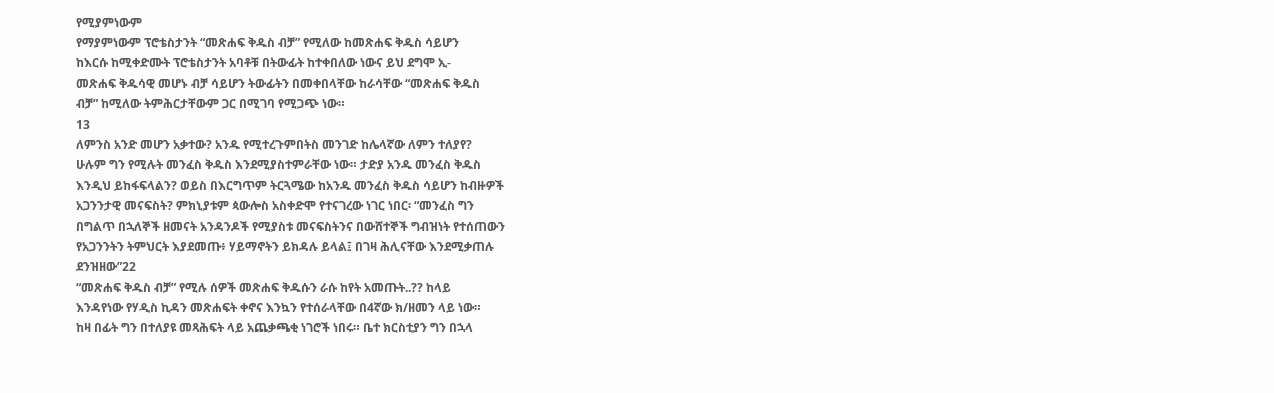የሚያምነውም
የማያምነውም ፕሮቴስታንት “መጽሐፍ ቅዱስ ብቻ” የሚለው ከመጽሐፍ ቅዱስ ሳይሆን
ከእርሱ ከሚቀድሙት ፕሮቴስታንት አባቶቹ በትውፊት ከተቀበለው ነውና ይህ ደግሞ ኢ-
መጽሐፍ ቅዱሳዊ መሆኑ ብቻ ሳይሆን ትውፊትን በመቀበላቸው ከራሳቸው “መጽሐፍ ቅዱስ
ብቻ” ከሚለው ትምሕርታቸውም ጋር በሚገባ የሚጋጭ ነው።
13
ለምንስ አንድ መሆን አቃተው? አንዱ የሚተረጉምበትስ መንገድ ከሌላኛው ለምን ተለያየ?
ሁሉም ግን የሚሉት መንፈስ ቅዱስ እንደሚያስተምራቸው ነው። ታድያ አንዱ መንፈስ ቅዱስ
እንዲህ ይከፋፍላልን? ወይስ በእርግጥም ትርጓሜው ከአንዱ መንፈስ ቅዱስ ሳይሆን ከብዙዎች
አጋንንታዊ መናፍስት? ምክኒያቱም ጳውሎስ አስቀድሞ የተናገረው ነገር ነበር፡ “መንፈስ ግን
በግልጥ በኋለኞች ዘመናት አንዳንዶች የሚያስቱ መናፍስትንና በውሸተኞች ግብዝነት የተሰጠውን
የአጋንንትን ትምህርት እያደመጡ፥ ሃይማኖትን ይክዳሉ ይላል፤ በገዛ ሕሊናቸው እንደሚቃጠሉ
ደንዝዘው”22
“መጽሐፍ ቅዱስ ብቻ” የሚሉ ሰዎች መጽሐፍ ቅዱሱን ራሱ ከየት አመጡት..?? ከላይ
እንዳየነው የሃዲስ ኪዳን መጽሐፍት ቀኖና እንኳን የተሰራላቸው በ4ኛው ክ/ዘመን ላይ ነው።
ከዛ በፊት ግን በተለያዩ መጻሕፍት ላይ አጨቃጫቂ ነገሮች ነበሩ። ቤተ ክርስቲያን ግን በኋላ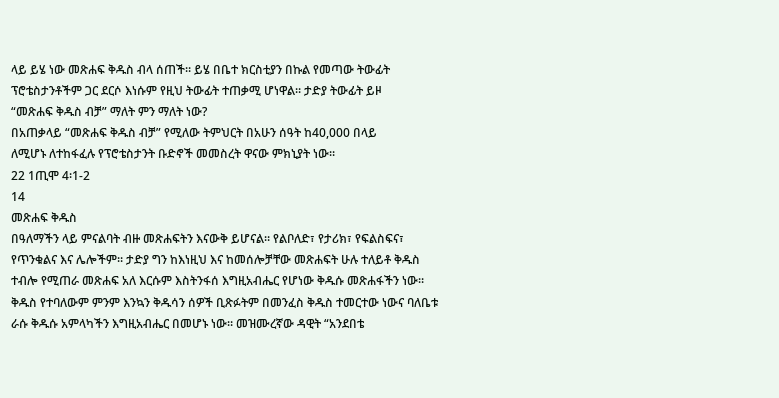ላይ ይሄ ነው መጽሐፍ ቅዱስ ብላ ሰጠች። ይሄ በቤተ ክርስቲያን በኩል የመጣው ትውፊት
ፕሮቴስታንቶችም ጋር ደርሶ እነሱም የዚህ ትውፊት ተጠቃሚ ሆነዋል። ታድያ ትውፊት ይዞ
“መጽሐፍ ቅዱስ ብቻ” ማለት ምን ማለት ነው?
በአጠቃላይ “መጽሐፍ ቅዱስ ብቻ” የሚለው ትምህርት በአሁን ሰዓት ከ40,000 በላይ
ለሚሆኑ ለተከፋፈሉ የፕሮቴስታንት ቡድኖች መመስረት ዋናው ምክኒያት ነው።
22 1ጢሞ 4፡1-2
14
መጽሐፍ ቅዱስ
በዓለማችን ላይ ምናልባት ብዙ መጽሐፍትን እናውቅ ይሆናል። የልቦለድ፣ የታሪክ፣ የፍልስፍና፣
የጥንቁልና እና ሌሎችም። ታድያ ግን ከእነዚህ እና ከመሰሎቻቸው መጽሐፍት ሁሉ ተለይቶ ቅዱስ
ተብሎ የሚጠራ መጽሐፍ አለ እርሱም እስትንፋሰ እግዚአብሔር የሆነው ቅዱሱ መጽሐፋችን ነው።
ቅዱስ የተባለውም ምንም እንኳን ቅዱሳን ሰዎች ቢጽፉትም በመንፈስ ቅዱስ ተመርተው ነውና ባለቤቱ
ራሱ ቅዱሱ አምላካችን እግዚአብሔር በመሆኑ ነው። መዝሙረኛው ዳዊት “አንደበቴ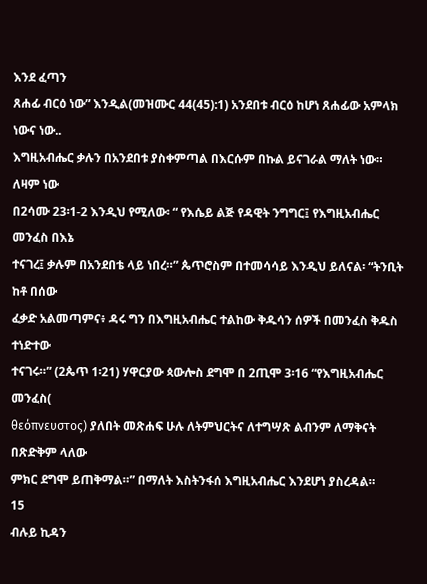እንደ ፈጣን
ጸሐፊ ብርዕ ነው” እንዲል(መዝሙር 44(45):1) አንደበቱ ብርዕ ከሆነ ጸሐፊው አምላክ ነውና ነው..
እግዚአብሔር ቃሉን በአንደበቱ ያስቀምጣል በእርሱም በኩል ይናገራል ማለት ነው። ለዛም ነው
በ2ሳሙ 23፡1-2 እንዲህ የሚለው፡ “ የእሴይ ልጅ የዳዊት ንግግር፤ የእግዚአብሔር መንፈስ በእኔ
ተናገረ፤ ቃሉም በአንደበቴ ላይ ነበረ።” ጴጥሮስም በተመሳሳይ እንዲህ ይለናል፡ “ትንቢት ከቶ በሰው
ፈቃድ አልመጣምና፥ ዳሩ ግን በእግዚአብሔር ተልከው ቅዱሳን ሰዎች በመንፈስ ቅዱስ ተነድተው
ተናገሩ።” (2ጴጥ 1፡21) ሃዋርያው ጳውሎስ ደግሞ በ 2ጢሞ 3፡16 “የእግዚአብሔር መንፈስ(
θεόπνευστος) ያለበት መጽሐፍ ሁሉ ለትምህርትና ለተግሣጽ ልብንም ለማቅናት በጽድቅም ላለው
ምክር ደግሞ ይጠቅማል።” በማለት እስትንፋሰ እግዚአብሔር እንደሆነ ያስረዳል።
15
ብሉይ ኪዳን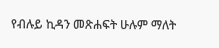የብሉይ ኪዳን መጽሐፍት ሁሉም ማለት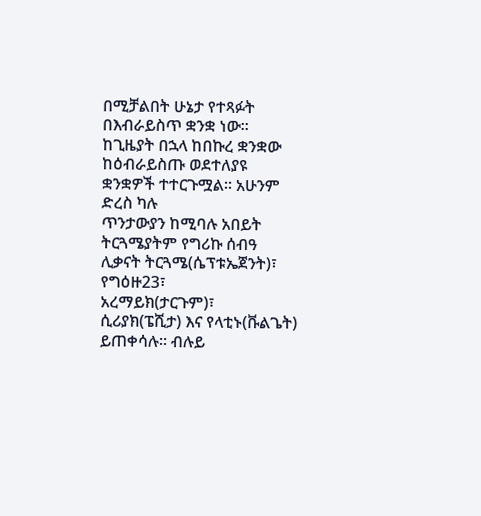በሚቻልበት ሁኔታ የተጻፉት በእብራይስጥ ቋንቋ ነው።
ከጊዜያት በኋላ ከበኩረ ቋንቋው ከዕብራይስጡ ወደተለያዩ ቋንቋዎች ተተርጉሟል። አሁንም ድረስ ካሉ
ጥንታውያን ከሚባሉ አበይት ትርጓሜያትም የግሪኩ ሰብዓ ሊቃናት ትርጓሜ(ሴፕቱኤጀንት)፣ የግዕዙ23፣
አረማይክ(ታርጉም)፣ ሲሪያክ(ፔሺታ) እና የላቲኑ(ቩልጌት) ይጠቀሳሉ። ብሉይ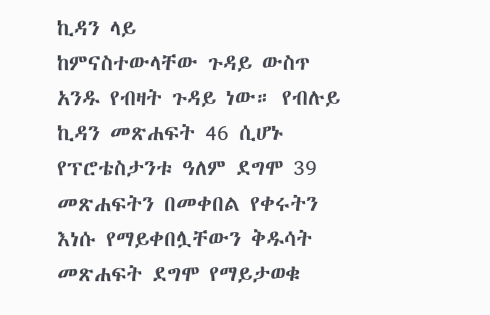ኪዳን ላይ
ከምናስተውላቸው ጉዳይ ውስጥ አንዱ የብዛት ጉዳይ ነው። የብሉይ ኪዳን መጽሐፍት 46 ሲሆኑ
የፕሮቴስታንቱ ዓለም ደግሞ 39 መጽሐፍትን በመቀበል የቀሩትን እነሱ የማይቀበሏቸውን ቅዱሳት
መጽሐፍት ደግሞ የማይታወቁ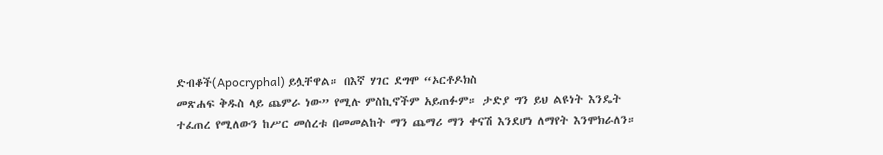ድብቆች(Apocryphal) ይሏቸዋል። በእኛ ሃገር ደግሞ “ኦርቶዶክስ
መጽሐፍ ቅዱስ ላይ ጨምራ ነው” የሚሉ ምስኪኖችም አይጠፉም። ታድያ ግን ይህ ልዩነት እንዴት
ተፈጠረ የሚለውን ከሥር መሰረቱ በመመልከት ማን ጨማሪ ማን ቀናሽ እንደሆነ ለማየት እንሞክራለን።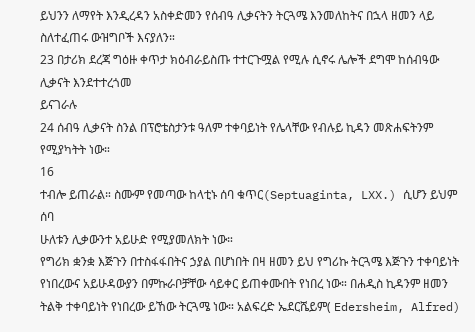ይህንን ለማየት እንዲረዳን አስቀድመን የሰብዓ ሊቃናትን ትርጓሜ እንመለከትና በኋላ ዘመን ላይ
ስለተፈጠሩ ውዝግቦች እናያለን።
23 በታሪክ ደረጃ ግዕዙ ቀጥታ ክዕብራይስጡ ተተርጉሟል የሚሉ ሲኖሩ ሌሎች ደግሞ ከሰብዓው ሊቃናት እንደተተረጎመ
ይናገራሉ
24 ሰብዓ ሊቃናት ስንል በፕሮቴስታንቱ ዓለም ተቀባይነት የሌላቸው የብሉይ ኪዳን መጽሐፍትንም የሚያካትት ነው።
16
ተብሎ ይጠራል። ስሙም የመጣው ከላቲኑ ሰባ ቁጥር(Septuaginta, LXX.) ሲሆን ይህም ሰባ
ሁለቱን ሊቃውንተ አይሁድ የሚያመለክት ነው።
የግሪክ ቋንቋ እጅጉን በተስፋፋበትና ኃያል በሆነበት በዛ ዘመን ይህ የግሪኩ ትርጓሜ እጅጉን ተቀባይነት
የነበረውና አይሁዳውያን በምኩራቦቻቸው ሳይቀር ይጠቀሙበት የነበረ ነው። በሐዲስ ኪዳንም ዘመን
ትልቅ ተቀባይነት የነበረው ይኸው ትርጓሜ ነው። አልፍረድ ኤደርሼይም( Edersheim, Alfred)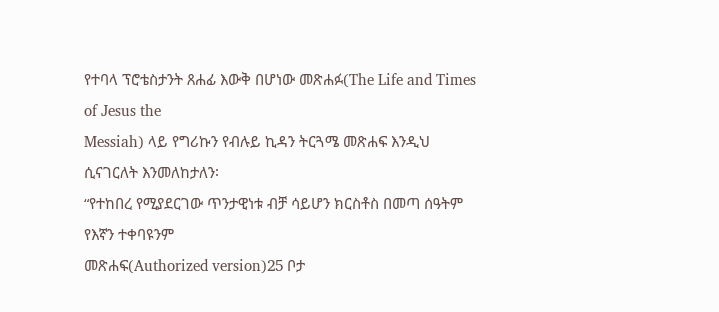የተባላ ፕሮቴስታንት ጸሐፊ እውቅ በሆነው መጽሐፉ(The Life and Times of Jesus the
Messiah) ላይ የግሪኩን የብሉይ ኪዳን ትርጓሜ መጽሐፍ እንዲህ ሲናገርለት እንመለከታለን፡
“የተከበረ የሚያደርገው ጥንታዊነቱ ብቻ ሳይሆን ክርስቶስ በመጣ ሰዓትም የእኛን ተቀባዩንም
መጽሐፍ(Authorized version)25 ቦታ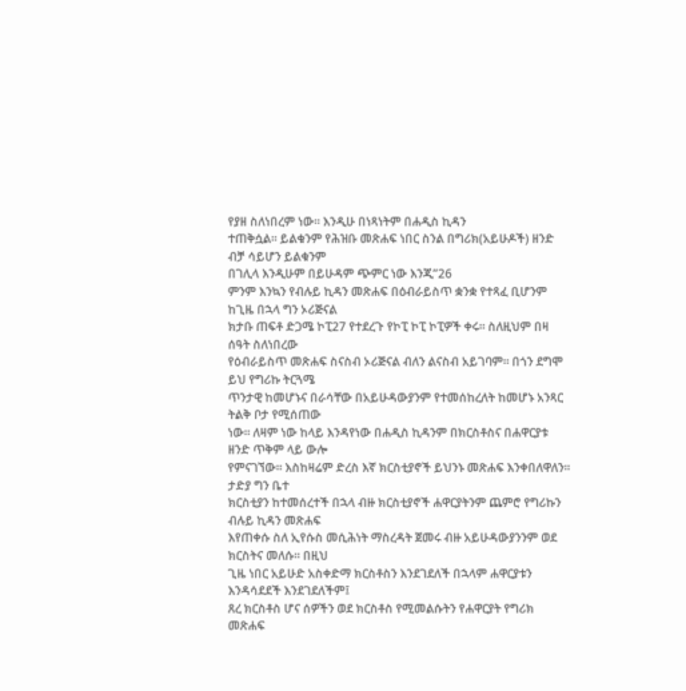የያዘ ስለነበረም ነው። እንዲሁ በነጻነትም በሐዲስ ኪዳን
ተጠቅሷል። ይልቁንም የሕዝቡ መጽሐፍ ነበር ስንል በግሪክ(አይሁዶች) ዘንድ ብቻ ሳይሆን ይልቁንም
በገሊላ እንዲሁም በይሁዳም ጭምር ነው እንጂ”26
ምንም እንኳን የብሉይ ኪዳን መጽሐፍ በዕብራይስጥ ቋንቋ የተጻፈ ቢሆንም ከጊዜ በኋላ ግን ኦሪጅናል
ክታቡ ጠፍቶ ድጋሜ ኮፒ27 የተደረጉ የኮፒ ኮፒ ኮፒዎች ቀሩ። ስለዚህም በዛ ሰዓት ስለነበረው
የዕብራይስጥ መጽሐፍ ስናስብ ኦሪጅናል ብለን ልናስብ አይገባም። በጎን ደግሞ ይህ የግሪኩ ትርጓሜ
ጥንታዊ ከመሆኑና በራሳቸው በአይሁዳውያንም የተመሰከረለት ከመሆኑ አንጻር ትልቅ ቦታ የሚሰጠው
ነው። ለዛም ነው ከላይ እንዳየነው በሐዲስ ኪዳንም በክርስቶስና በሐዋርያቱ ዘንድ ጥቅም ላይ ውሎ
የምናገኘው። እስከዛሬም ድረስ እኛ ክርስቲያኖች ይህንኑ መጽሐፍ እንቀበለዋለን። ታድያ ግን ቤተ
ክርስቲያን ከተመሰረተች በኋላ ብዙ ክርስቲያኖች ሐዋርያትንም ጨምሮ የግሪኩን ብሉይ ኪዳን መጽሐፍ
እየጠቀሱ ስለ ኢየሱስ መሲሕነት ማስረዳት ጀመሩ ብዙ አይሁዳውያንንም ወደ ክርስትና መለሱ። በዚህ
ጊዜ ነበር አይሁድ አስቀድማ ክርስቶስን እንደገደለች በኋላም ሐዋርያቱን እንዳሳደደች እንደገደለችም፤
ጸረ ክርስቶስ ሆና ሰዎችን ወደ ክርስቶስ የሚመልሱትን የሐዋርያት የግሪክ መጽሐፍ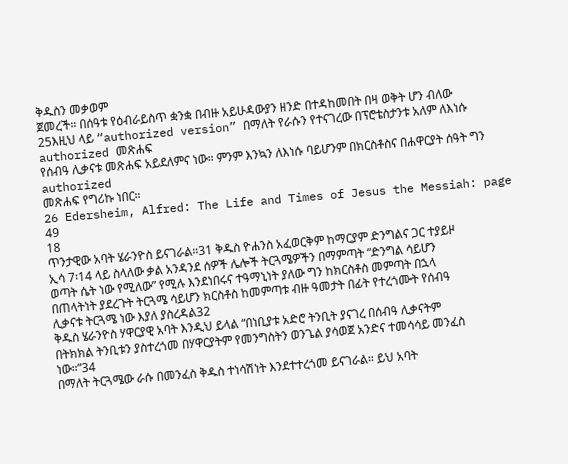ቅዱስን መቃወም
ጀመረች። በሰዓቱ የዕብራይስጥ ቋንቋ በብዙ አይሁዳውያን ዘንድ በተዳከመበት በዛ ወቅት ሆን ብለው
25እዚህ ላይ “authorized version” በማለት የራሱን የተናገረው በፕሮቴስታንቱ አለም ለእነሱ authorized መጽሐፍ
የሰብዓ ሊቃናቱ መጽሐፍ አይደለምና ነው። ምንም እንኳን ለእነሱ ባይሆንም በክርስቶስና በሐዋርያት ሰዓት ግን authorized
መጽሐፍ የግሪኩ ነበር።
26 Edersheim, Alfred: The Life and Times of Jesus the Messiah: page 49
18
ጥንታዊው አባት ሄራንዮስ ይናገራል።31 ቅዱስ ዮሐንስ አፈወርቅም ከማርያም ድንግልና ጋር ተያይዞ
ኢሳ 7፡14 ላይ ስላለው ቃል አንዳንደ ሰዎች ሌሎች ትርጓሜዎችን በማምጣት “ድንግል ሳይሆን
ወጣት ሴት ነው የሚለው” የሚሉ እንደነበሩና ተዓማኒነት ያለው ግን ከክርስቶስ መምጣት በኋላ
በጠላትነት ያደረጉት ትርጓሜ ሳይሆን ክርስቶስ ከመምጣቱ ብዙ ዓመታት በፊት የተረጎሙት የሰብዓ
ሊቃናቱ ትርጓሜ ነው እያለ ያስረዳል32
ቅዱስ ሄራንዮስ ሃዋርያዊ አባት እንዲህ ይላል “በነቢያቱ አድሮ ትንቢት ያናገረ በሰብዓ ሊቃናትም
በትክክል ትንቢቱን ያስተረጎመ በሃዋርያትም የመንግስትን ወንጌል ያሳወጀ አንድና ተመሳሳይ መንፈስ
ነው።”34
በማለት ትርጓሜው ራሱ በመንፈስ ቅዱስ ተነሳሽነት እንደተተረጎመ ይናገራል። ይህ አባት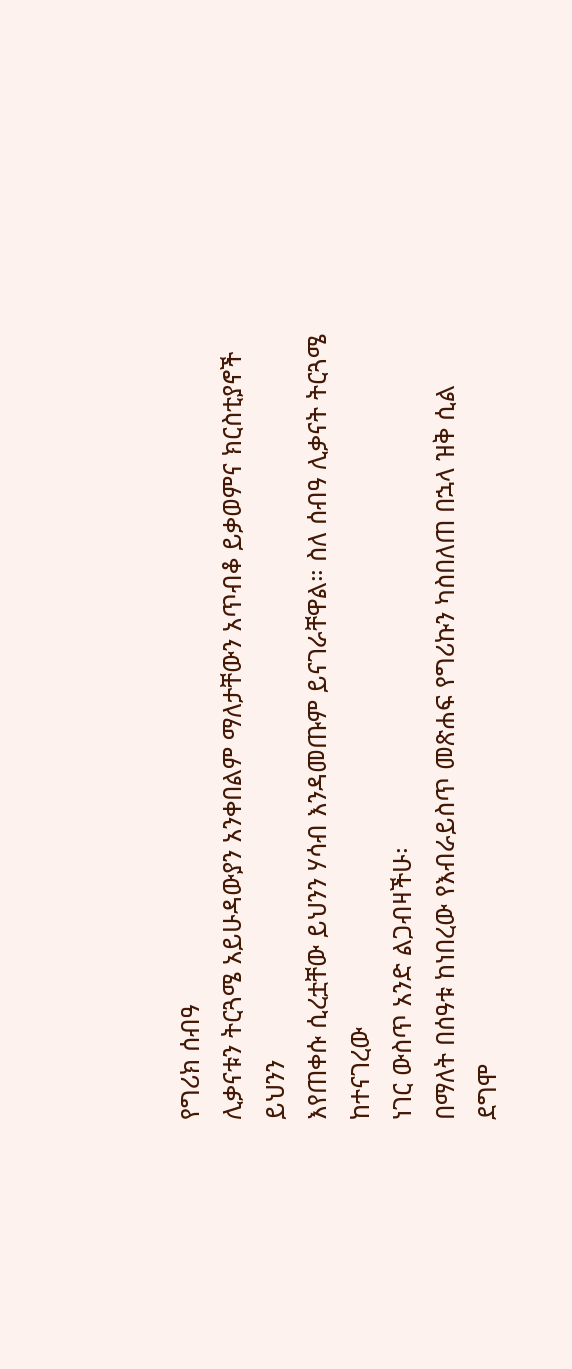የግሪክ ሰብዓ
ሊቃናቱን ትርጓሜ አይሁዳውያን አንቀበልም ማለታቸውን አጥብቆ ይቃወምና ክርስቲያኖች ይህንን
እየጠቀሱ ሲረቷቸው ይህንን ሃሳብ እንዳመጡም ይናገራቸዋል። ስለ ሰብዓ ሊቃናት ትርጓሜ ከተናገረው
ነገር ውስጥ አንድ ልጋብዛችሁ፡
በማለት በሰዓቱ ከነበረው የእብራይስጥ መጽሐፍ የግሪኩን ካስበለጠ በኋላ ዝቅ ሲል ደግሞ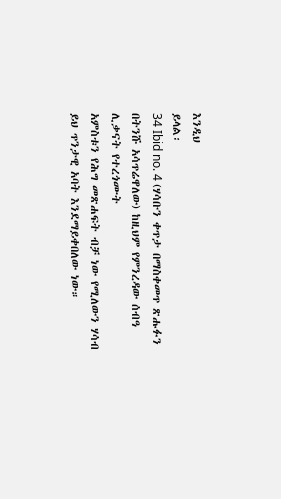እንዲህ
ይላል፡
34 Ibid no. 4 (ሃሳቡን ቀጥታ በማስቀመጥ ጽሑፉን በትንሹ አሳጥሬዋለው) ከዚህም የምንረዳው ሰብዓ ሊቃናት የተረጎሙት
አምስቱን የሕግ መጽሐፍት ብቻ ነው የሚለውን ሃሳብ ይህ ጥንታዊ አባት እንደማይቀበለው ነው።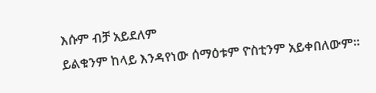እሱም ብቻ አይደለም
ይልቁንም ከላይ እንዳየነው ሰማዕቱም ዮስቲንም አይቀበለውም።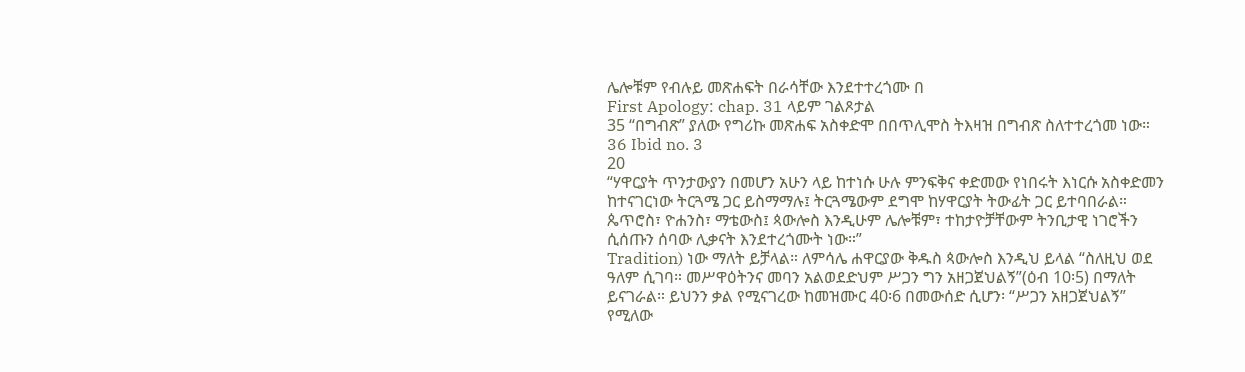ሌሎቹም የብሉይ መጽሐፍት በራሳቸው እንደተተረጎሙ በ
First Apology: chap. 31 ላይም ገልጾታል
35 “በግብጽ” ያለው የግሪኩ መጽሐፍ አስቀድሞ በበጥሊሞስ ትእዛዝ በግብጽ ስለተተረጎመ ነው።
36 Ibid no. 3
20
“ሃዋርያት ጥንታውያን በመሆን አሁን ላይ ከተነሱ ሁሉ ምንፍቅና ቀድመው የነበሩት እነርሱ አስቀድመን
ከተናገርነው ትርጓሜ ጋር ይስማማሉ፤ ትርጓሜውም ደግሞ ከሃዋርያት ትውፊት ጋር ይተባበራል።
ጴጥሮስ፣ ዮሐንስ፣ ማቴውስ፤ ጳውሎስ እንዲሁም ሌሎቹም፣ ተከታዮቻቸውም ትንቢታዊ ነገሮችን
ሲሰጡን ሰባው ሊቃናት እንደተረጎሙት ነው።”
Tradition) ነው ማለት ይቻላል። ለምሳሌ ሐዋርያው ቅዱስ ጳውሎስ እንዲህ ይላል “ስለዚህ ወደ
ዓለም ሲገባ። መሥዋዕትንና መባን አልወደድህም ሥጋን ግን አዘጋጀህልኝ”(ዕብ 10፡5) በማለት
ይናገራል። ይህንን ቃል የሚናገረው ከመዝሙር 40፡6 በመውሰድ ሲሆን፡ “ሥጋን አዘጋጀህልኝ”
የሚለው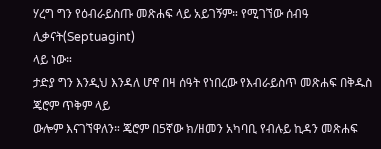ሃረግ ግን የዕብራይስጡ መጽሐፍ ላይ አይገኝም። የሚገኘው ሰብዓ ሊቃናት(Septuagint)
ላይ ነው።
ታድያ ግን እንዲህ እንዳለ ሆኖ በዛ ሰዓት የነበረው የእብራይስጥ መጽሐፍ በቅዱስ ጄሮም ጥቅም ላይ
ውሎም እናገኘዋለን። ጄሮም በ5ኛው ክ/ዘመን አካባቢ የብሉይ ኪዳን መጽሐፍ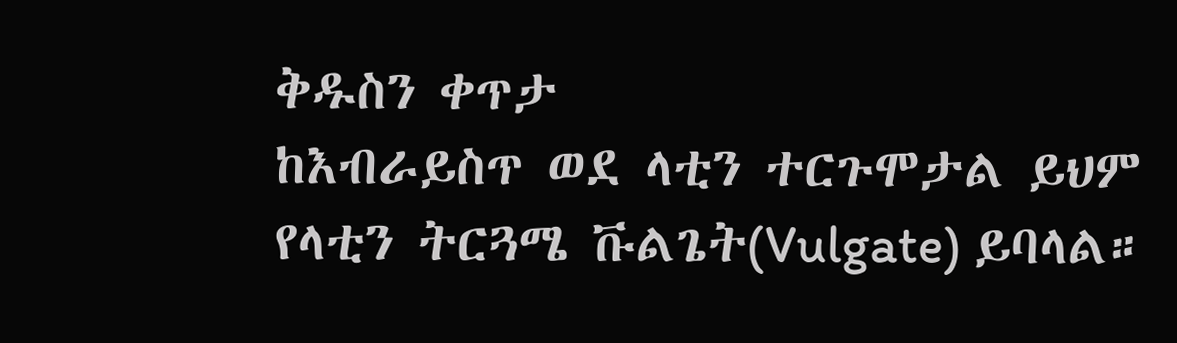ቅዱስን ቀጥታ
ከእብራይስጥ ወደ ላቲን ተርጉሞታል ይህም የላቲን ትርጓሜ ቩልጌት(Vulgate) ይባላል።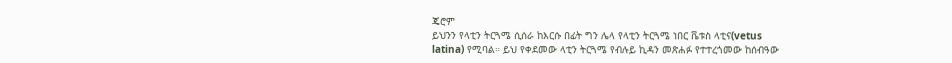ጄሮም
ይህንን የላቲን ትርጓሜ ሲሰራ ከእርሱ በፊት ግን ሌላ የላቲን ትርጓሜ ነበር ቬቱስ ላቲና(vetus
latina) የሚባል። ይህ የቀደመው ላቲን ትርጓሜ የብሉይ ኪዳን መጽሐፉ የተተረጎመው ከሰብዓው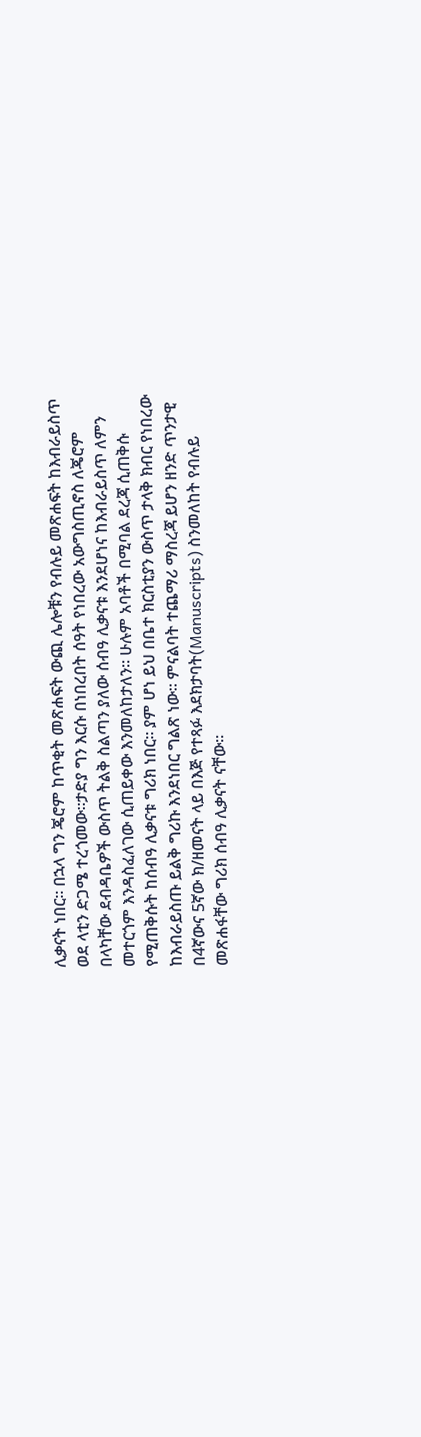ሊቃናት ነበር። በኋላ ግን ጄሮም ከጥቂት መጽሐፍት ውጪ ሌሎቹን የብሉይ መጽሐፍት ከእብራይስጥ
ወደ ላቲን ድጋሜ ተረጎመው።ታድያ ግን እርሱ በነበረበት ሰዓት የነበረው አውግስጢኖስ ለጄሮም
በላካቸው ደብዳቤዎች ውስጥ ትልቅ ስልጣን ያለው ሰብዓ ሊቃናቱ እንደሆነና ከእብራይስጥ ለምን
መተርጎም እንዳስፈለገው ሲጠይቀው እንመለከታለን። ሁሉም አባቶች በሚባል ደረጃ ሲጠቅሱ
የሚጠቅሱት ከሰብዓ ሊቃናቱ ግሪክ ነበር። ያም ሆነ ይህ በቤተ ክርስቲያን ውስጥ ታላቅ ክብር የነበረው
ከእብራይስጡ ይልቅ ግሪኩ እንደነበር ግልጽ ነው። ምናልባት ተጨማሪ ማስረጃ ይሆን ዘንድ ጥንታዊ
በ4ኛውና 5ኛው ክ/ዘመናት ላይ በእጅ የተጻፉ እደክታባት(Manuscripts) ስንመለከት የብሉይ
መጽሐፋቸው ግሪክ ሰብዓ ሊቃናት ናቸው።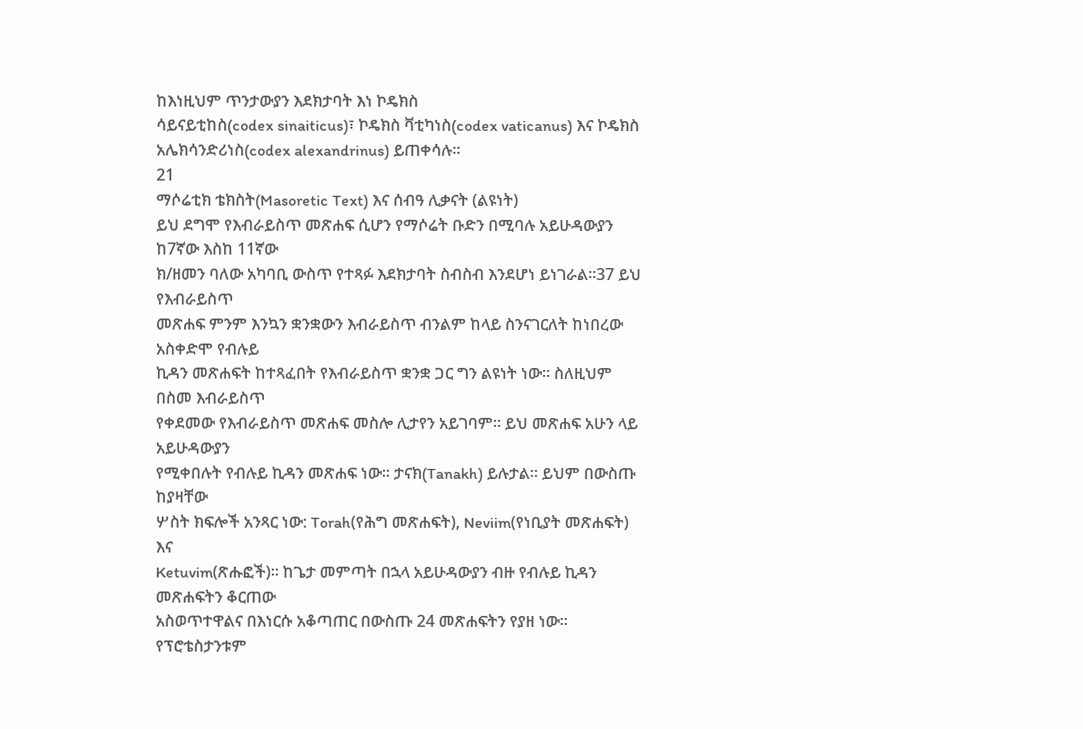ከእነዚህም ጥንታውያን እደክታባት እነ ኮዴክስ
ሳይናይቲከስ(codex sinaiticus)፣ ኮዴክስ ቫቲካነስ(codex vaticanus) እና ኮዴክስ
አሌክሳንድሪነስ(codex alexandrinus) ይጠቀሳሉ።
21
ማሶሬቲክ ቴክስት(Masoretic Text) እና ሰብዓ ሊቃናት (ልዩነት)
ይህ ደግሞ የእብራይስጥ መጽሐፍ ሲሆን የማሶሬት ቡድን በሚባሉ አይሁዳውያን ከ7ኛው እስከ 11ኛው
ክ/ዘመን ባለው አካባቢ ውስጥ የተጻፉ እደክታባት ስብስብ እንደሆነ ይነገራል።37 ይህ የእብራይስጥ
መጽሐፍ ምንም እንኳን ቋንቋውን እብራይስጥ ብንልም ከላይ ስንናገርለት ከነበረው አስቀድሞ የብሉይ
ኪዳን መጽሐፍት ከተጻፈበት የእብራይስጥ ቋንቋ ጋር ግን ልዩነት ነው። ስለዚህም በስመ እብራይስጥ
የቀደመው የእብራይስጥ መጽሐፍ መስሎ ሊታየን አይገባም። ይህ መጽሐፍ አሁን ላይ አይሁዳውያን
የሚቀበሉት የብሉይ ኪዳን መጽሐፍ ነው። ታናክ(Tanakh) ይሉታል። ይህም በውስጡ ከያዛቸው
ሦስት ክፍሎች አንጻር ነው: Torah(የሕግ መጽሐፍት), Neviim(የነቢያት መጽሐፍት) እና
Ketuvim(ጽሑፎች)። ከጌታ መምጣት በኋላ አይሁዳውያን ብዙ የብሉይ ኪዳን መጽሐፍትን ቆርጠው
አስወጥተዋልና በእነርሱ አቆጣጠር በውስጡ 24 መጽሐፍትን የያዘ ነው። የፕሮቴስታንቱም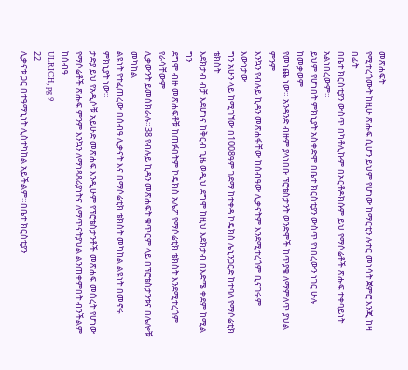መጽሐፍት
የሚተረጎሙት ከዚሁ ጽሑፍ ሲሆን ይህም የሆነው ከማርቲን ሉተር መነሳት ጀምሮ እንጂ ከዛ በፊት
በቤተ ክርስቲያን ውስጥ በካቶሊኩም በኦርቶዶክሱም ይህ የማሶሬቶች ጽሑፍ ተቀባይነት አልነበረውም።
ይህም የሆነበት ምክኒያት አስቀድሞ በቤተ ክርስቲያን ውስጥ የነበረውን ነገር ሁሉ ከመቃወም
የመነጨ ነው። አንዳንድ ብዙም ያላነበቡ ፕሮቴስታንት ወንድሞች ከጥያቄ ለማምለጥ ያህል ምንም
እንኳን የብሉይ ኪዳን መጽሐፋቸው ከሰብዓው ሊቃናትም እንደሚተረጎም ቢናገሩም እውነታው
ግን አሁን ላይ ከሚገኘው በ1008ዓም ገደማ ከተቀዳ ኮዴክስ ሌኒንጋርድ ከተባለ የማሶሬቲክ ቴክስት
እደክታብ ብቻ እደሆነና ከቅርብ ጊዜ ወዲህ ደግሞ ከዚህ እደክታብ በእድሜ ቀደም ከሚል ግን
ደግሞ ብዙ መጽሐፍቶቹ ከጠፉበትም ኮዴክስ አሌፖ የማሶሬቲክ ቴክስት እንደሚተረጎም የራሳቸውም
ሊቃውንት ይመሰክራሉ።38 የብሉይ ኪዳን መጽሐፍት ቁጥርም ላይ በፕሮቴስታንቱና በሌሎቹ መካከል
ልዩነት የተፈጠረው በሰብዓ ሊቃናት እና በማሶሬቲክ ቴክስት መካከል ልዩነት በመኖሩ ምክኒያት ነው።
ታድያ ይህ የአዲሶቹ አይሁድ መጽሐፍ እንዲሁም የፕሮቴስታንቶች መጽሐፍ መሰረት የሆነው
የማሶሬቶች ጽሑፍ ምንም እንኳን ለማነጻጸሪያነትና ለማጥናትያህል ልንጠቀምበት ብንችልም ከሰብዓ
ULRICH, pg 9
22
ሊቃናቱ ጋር በተዓማኒነት ሊስተካከል አይችልም።በቤተ ክርስቲያን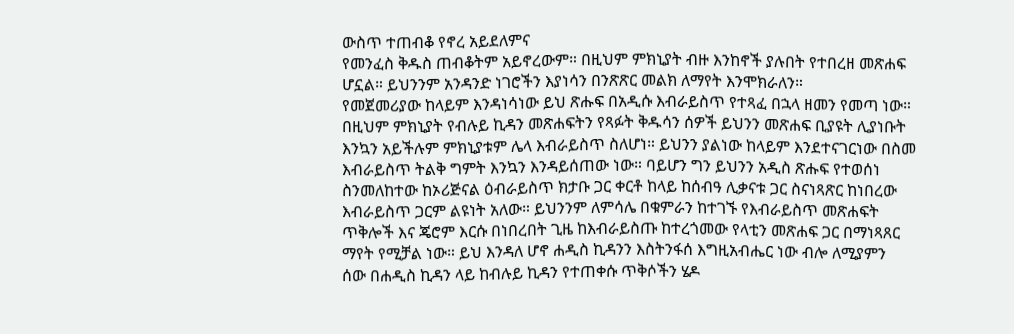ውስጥ ተጠብቆ የኖረ አይደለምና
የመንፈስ ቅዱስ ጠብቆትም አይኖረውም። በዚህም ምክኒያት ብዙ እንከኖች ያሉበት የተበረዘ መጽሐፍ
ሆኗል። ይህንንም አንዳንድ ነገሮችን እያነሳን በንጽጽር መልክ ለማየት እንሞክራለን።
የመጀመሪያው ከላይም እንዳነሳነው ይህ ጽሑፍ በአዲሱ እብራይስጥ የተጻፈ በኋላ ዘመን የመጣ ነው።
በዚህም ምክኒያት የብሉይ ኪዳን መጽሐፍትን የጻፉት ቅዱሳን ሰዎች ይህንን መጽሐፍ ቢያዩት ሊያነቡት
እንኳን አይችሉም ምክኒያቱም ሌላ እብራይስጥ ስለሆነ። ይህንን ያልነው ከላይም እንደተናገርነው በስመ
እብራይስጥ ትልቅ ግምት እንኳን እንዳይሰጠው ነው። ባይሆን ግን ይህንን አዲስ ጽሑፍ የተወሰነ
ስንመለከተው ከኦሪጅናል ዕብራይስጥ ክታቡ ጋር ቀርቶ ከላይ ከሰብዓ ሊቃናቱ ጋር ስናነጻጽር ከነበረው
እብራይስጥ ጋርም ልዩነት አለው። ይህንንም ለምሳሌ በቁምራን ከተገኙ የእብራይስጥ መጽሐፍት
ጥቅሎች እና ጄሮም እርሱ በነበረበት ጊዜ ከእብራይስጡ ከተረጎመው የላቲን መጽሐፍ ጋር በማነጻጸር
ማየት የሚቻል ነው። ይህ እንዳለ ሆኖ ሐዲስ ኪዳንን እስትንፋሰ እግዚአብሔር ነው ብሎ ለሚያምን
ሰው በሐዲስ ኪዳን ላይ ከብሉይ ኪዳን የተጠቀሱ ጥቅሶችን ሄዶ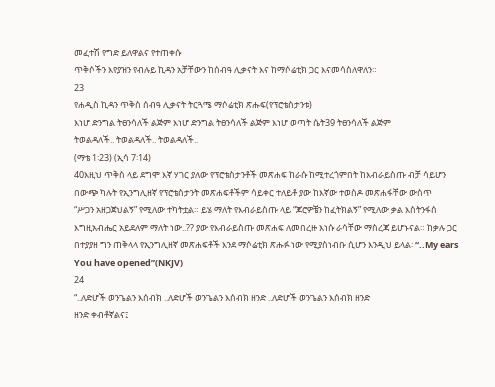መፈተሽ የግድ ይለዋልና የተጠቀሱ
ጥቅሶችን እየያዝን የብሉይ ኪዳን አቻቸውን ከሰብዓ ሊቃናት እና ከማሶሬቲክ ጋር እናመሳስለዋለን።
23
የሐዲስ ኪዳን ጥቅስ ሰብዓ ሊቃናት ትርጓሜ ማሶሬቲክ ጽሑፍ(የፕሮቴስታንቱ)
እነሆ ድንግል ትፀንሳለች ልጅም እነሆ ድንግል ትፀንሳለች ልጅም እነሆ ወጣት ሴት39 ትፀንሳለች ልጅም
ትወልዳለች.. ትወልዳለች.. ትወልዳለች..
(ማቴ 1፡23) (ኢሳ 7፡14)
40እዚህ ጥቅስ ላይ ደግሞ እኛ ሃገር ያለው የፕሮቴስታንቶች መጽሐፍ ከራሱ ከሚተረጎምበት ከእብራይስጡ ብቻ ሳይሆን
በውጭ ካሉት የኢንግሊዘኛ የፕሮቴስታንት መጽሐፍቶችም ሳይቀር ተለይቶ ያው ከእኛው ተወስዶ መጽሐፋቸው ውስጥ
“ሥጋን አዘጋጀህልኝ” የሚለው ተካትቷል። ይሄ ማለት የእብራይስጡ ላይ “ጆሮዎቼን ከፈትክልኝ” የሚለው ቃል እስትንፋሰ
እግዚአብሔር አይደለም ማለት ነው..?? ያው የእብራይስጡ መጽሐፍ ለመበረዙ እነሱ ራሳቸው ማስረጃ ይሆኑናል። ከቃሉ ጋር
በተያያዘ ግን ጠቅላላ የኢንግሊዘኛ መጽሐፍቶች እንደ ማሶሬቲክ ጽሑፉ ነው የሚያስነብቡ ሲሆን እንዲህ ይላል፡ “..My ears
You have opened”(NKJV)
24
“..ለድሆች ወንጌልን እሰብክ ..ለድሆች ወንጌልን እሰብክ ዘንድ ..ለድሆች ወንጌልን እሰብክ ዘንድ
ዘንድ ቀብቶኛልና፤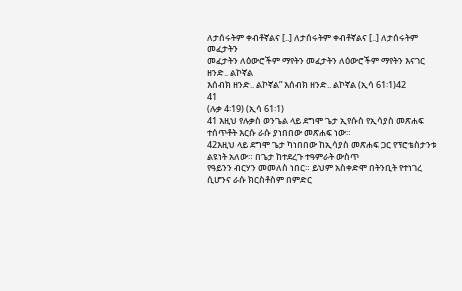ለታሰሩትም ቀብቶኛልና [..] ለታሰሩትም ቀብቶኛልና [..] ለታሰሩትም መፈታትን
መፈታትን ለዕውሮችም ማየትን መፈታትን ለዕውሮችም ማየትን እናገር ዘንድ.. ልኮኛል
እሰብክ ዘንድ.. ልኮኛል” እሰብክ ዘንድ.. ልኮኛል (ኢሳ 61፡1)42
41
(ሉቃ 4፡19) (ኢሳ 61፡1)
41 እዚህ የሉቃስ ወንጌል ላይ ደግሞ ጌታ ኢየሱስ የኢሳያስ መጽሐፍ ተሰጥቶት እርሱ ራሱ ያነበበው መጽሐፍ ነው።
42እዚህ ላይ ደግሞ ጌታ ካነበበው ከኢሳያስ መጽሐፍ ጋር የፕሮቴስታንቱ ልዩነት አለው። በጌታ ከተደረጉ ተዓምራት ውስጥ
የዓይንን ብርሃን መመለስ ነበር። ይህም አስቀድሞ በትንቢት የተነገረ ሲሆንና ራሱ ክርስቶስም በምድር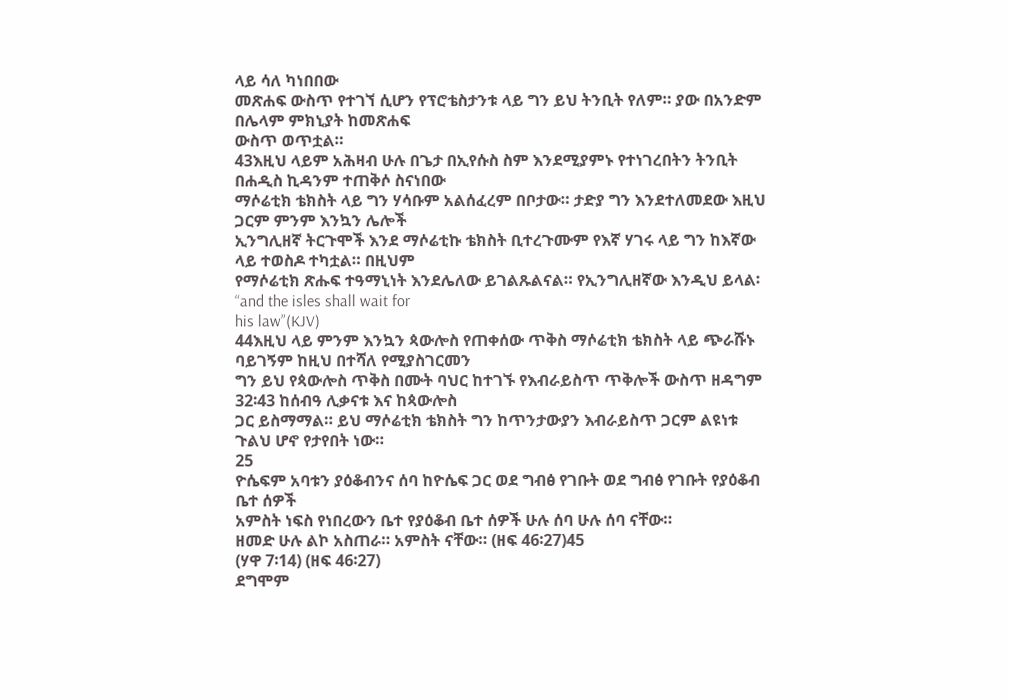ላይ ሳለ ካነበበው
መጽሐፍ ውስጥ የተገኘ ሲሆን የፕሮቴስታንቱ ላይ ግን ይህ ትንቢት የለም። ያው በአንድም በሌላም ምክኒያት ከመጽሐፍ
ውስጥ ወጥቷል።
43እዚህ ላይም አሕዛብ ሁሉ በጌታ በኢየሱስ ስም እንደሚያምኑ የተነገረበትን ትንቢት በሐዲስ ኪዳንም ተጠቅሶ ስናነበው
ማሶሬቲክ ቴክስት ላይ ግን ሃሳቡም አልሰፈረም በቦታው። ታድያ ግን እንደተለመደው እዚህ ጋርም ምንም እንኳን ሌሎች
ኢንግሊዘኛ ትርጉሞች እንደ ማሶሬቲኩ ቴክስት ቢተረጉሙም የእኛ ሃገሩ ላይ ግን ከእኛው ላይ ተወስዶ ተካቷል። በዚህም
የማሶሬቲክ ጽሑፍ ተዓማኒነት እንደሌለው ይገልጹልናል። የኢንግሊዘኛው እንዲህ ይላል፡ “and the isles shall wait for
his law”(KJV)
44እዚህ ላይ ምንም እንኳን ጳውሎስ የጠቀሰው ጥቅስ ማሶሬቲክ ቴክስት ላይ ጭራሹኑ ባይገኝም ከዚህ በተሻለ የሚያስገርመን
ግን ይህ የጳውሎስ ጥቅስ በሙት ባህር ከተገኙ የእብራይስጥ ጥቅሎች ውስጥ ዘዳግም 32፡43 ከሰብዓ ሊቃናቱ እና ከጳውሎስ
ጋር ይስማማል። ይህ ማሶሬቲክ ቴክስት ግን ከጥንታውያን እብራይስጥ ጋርም ልዩነቱ ጉልህ ሆኖ የታየበት ነው።
25
ዮሴፍም አባቱን ያዕቆብንና ሰባ ከዮሴፍ ጋር ወደ ግብፅ የገቡት ወደ ግብፅ የገቡት የያዕቆብ ቤተ ሰዎች
አምስት ነፍስ የነበረውን ቤተ የያዕቆብ ቤተ ሰዎች ሁሉ ሰባ ሁሉ ሰባ ናቸው።
ዘመድ ሁሉ ልኮ አስጠራ። አምስት ናቸው። (ዘፍ 46፡27)45
(ሃዋ 7፡14) (ዘፍ 46፡27)
ደግሞም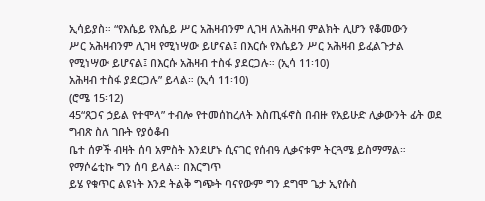ኢሳይያስ። “የእሴይ የእሴይ ሥር አሕዛብንም ሊገዛ ለአሕዛብ ምልክት ሊሆን የቆመውን
ሥር አሕዛብንም ሊገዛ የሚነሣው ይሆናል፤ በእርሱ የእሴይን ሥር አሕዛብ ይፈልጉታል
የሚነሣው ይሆናል፤ በእርሱ አሕዛብ ተስፋ ያደርጋሉ። (ኢሳ 11፡10)
አሕዛብ ተስፋ ያደርጋሉ” ይላል። (ኢሳ 11፡10)
(ሮሜ 15፡12)
45“ጸጋና ኃይል የተሞላ” ተብሎ የተመሰከረለት እስጢፋኖስ በብዙ የአይሁድ ሊቃውንት ፊት ወደ ግብጽ ስለ ገቡት የያዕቆብ
ቤተ ሰዎች ብዛት ሰባ አምስት እንደሆኑ ሲናገር የሰብዓ ሊቃናቱም ትርጓሜ ይስማማል። የማሶሬቲኩ ግን ሰባ ይላል። በእርግጥ
ይሄ የቁጥር ልዩነት እንደ ትልቅ ግጭት ባናየውም ግን ደግሞ ጌታ ኢየሱስ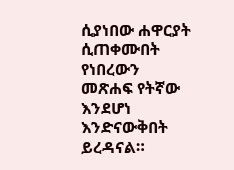ሲያነበው ሐዋርያት ሲጠቀሙበት የነበረውን
መጽሐፍ የትኛው እንደሆነ እንድናውቅበት ይረዳናል።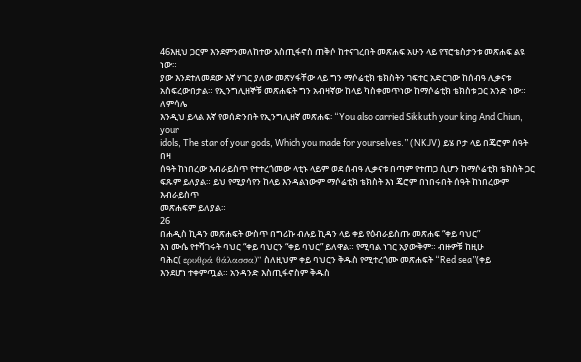46እዚህ ጋርም እንደምንመለከተው እስጢፋኖስ ጠቅሶ ከተናገረበት መጽሐፍ አሁን ላይ የፕሮቴስታንቱ መጽሐፍ ልዩ ነው።
ያው እንደተለመደው እኛ ሃገር ያለው መጽሃፋቸው ላይ ግን ማሶሬቲክ ቴክስትን ገፍተር አድርገው ከሰብዓ ሊቃናቱ
አስፍረውበታል። የኢንግሊዘኞቹ መጽሐፍት ግን አብዛኛው ከላይ ካስቀመጥነው ከማሶሬቲክ ቴክስቱ ጋር አንድ ነው። ለምሳሌ
እንዲህ ይላል እኛ የወሰድንበት የኢንግሊዘኛ መጽሐፍ፡ “You also carried Sikkuth your king And Chiun, your
idols, The star of your gods, Which you made for yourselves.” (NKJV) ይሄ ቦታ ላይ በጄሮም ሰዓት በዛ
ሰዓት ከነበረው እብራይስጥ የተተረጎመው ላቲኑ ላይም ወደ ሰብዓ ሊቃናቱ በጣም የተጠጋ ሲሆን ከማሶሬቲክ ቴክስት ጋር
ፍጹም ይለያል። ይህ የሚያሳየን ከላይ እንዳልነውም ማሶሬቲክ ቴክስት እነ ጄሮም በነበሩበት ሰዓት ከነበረውም እብራይስጥ
መጽሐፍም ይለያል።
26
በሐዲስ ኪዳን መጽሐፍት ውስጥ በግሪኩ ብሉይ ኪዳን ላይ ቀይ የዕብራይስጡ መጽሐፍ “ቀይ ባህር”
እነ ሙሴ የተሻገሩት ባህር “ቀይ ባህርን “ቀይ ባህር” ይለዋል። የሚባል ነገር አያውቅም። ብዙዎቹ ከዚሁ
ባሕር( ερυθρά θάλασσα)” ስለዚህም ቀይ ባህርን ቅዱስ የሚተረጎሙ መጽሐፍት “Red sea”(ቀይ
እንደሆነ ተቀምጧል። አንዳንድ እስጢፋኖስም ቅዱስ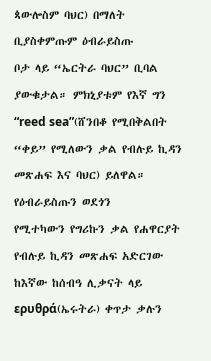ጳውሎስም ባህር) በማለት ቢያስቀምጡም ዕብራይስጡ
ቦታ ላይ “ኤርትራ ባህር” ቢባል ያውቁታል። ምክኒያቱም የእኛ ግን “reed sea”(ሸንበቆ የሚበቅልበት
“ቀይ” የሚለውን ቃል የብሉይ ኪዳን መጽሐፍ እና ባህር) ይለዋል። የዕብራይስጡን ወደጎን
የሚተካውን የግሪኩን ቃል የሐዋርያት የብሉይ ኪዳን መጽሐፍ አድርገው ከእኛው ከሰብዓ ሊቃናት ላይ
ερυθρά(ኤሩትራ) ቀጥታ ቃሉን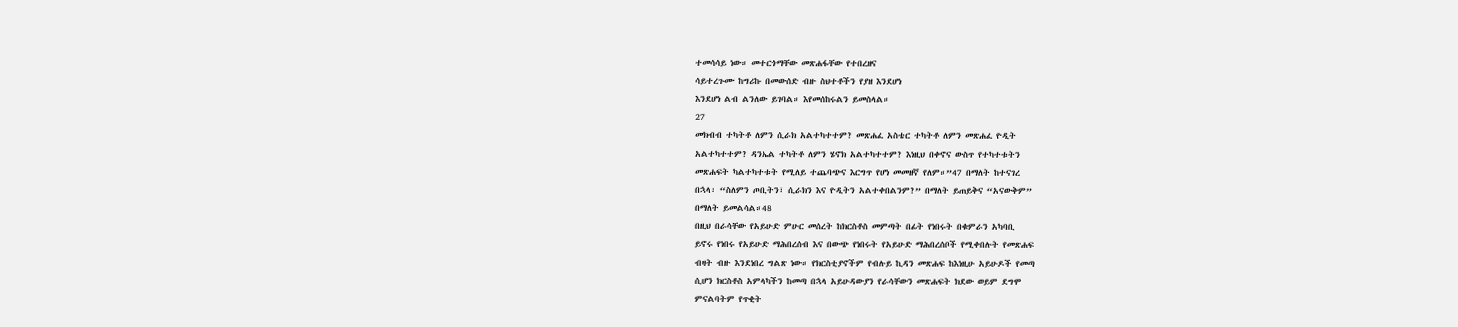ተመሳሳይ ነው። መተርጎማቸው መጽሐፋቸው የተበረዘና
ሳይተረጉሙ ከግሪኩ በመውሰድ ብዙ ስህተቶችን የያዘ እንደሆነ
እንደሆነ ልብ ልንለው ይገባል። እየመሰከሩልን ይመስላል።
27
መክብብ ተካትቶ ለምን ሲራክ አልተካተተም? መጽሐፈ አስቴር ተካትቶ ለምን መጽሐፈ ዮዲት
አልተካተተም? ዳንኤል ተካትቶ ለምን ሄኖክ አልተካተተም? እነዚህ በቀኖና ውስጥ የተካተቱትን
መጽሐፍት ካልተካተቱት የሚለይ ተጨባጭና እርግጥ የሆነ መመዘኛ የለም።”47 በማለት ከተናገረ
በኋላ፡ “ስለምን ጦቢትን፣ ሲራክን እና ዮዲትን አልተቀበልንም?” በማለት ይጠይቅና “አናውቅም”
በማለት ይመልሳል።48
በዚህ በራሳቸው የአይሁድ ምሁር መሰረት ከክርስቶስ መምጣት በፊት የነበሩት በቁምራን አካባቢ
ይኖሩ የነበሩ የአይሁድ ማሕበረሰብ እና በውጭ የነበሩት የአይሁድ ማሕበረሰቦች የሚቀበሉት የመጽሐፍ
ብዛት ብዙ እንደነበረ ግልጽ ነው። የክርስቲያኖችም የብሉይ ኪዳን መጽሐፍ ከእነዚሁ አይሁዶች የመጣ
ሲሆን ክርስቶስ አምላካችን ከመጣ በኋላ አይሁዳውያን የራሳቸውን መጽሐፍት ክደው ወይም ደግሞ
ምናልባትም የጥቂት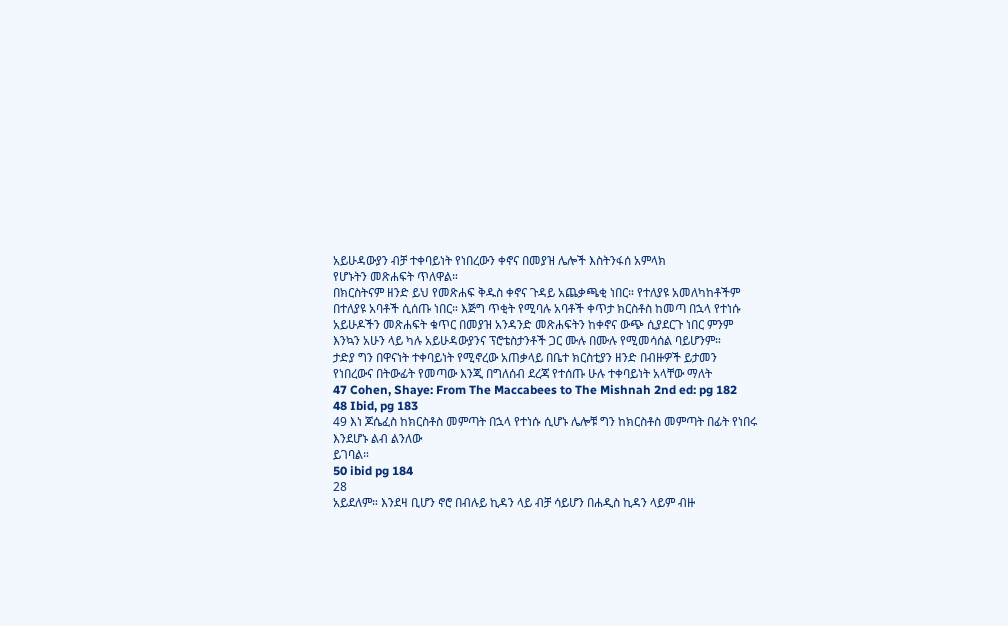አይሁዳውያን ብቻ ተቀባይነት የነበረውን ቀኖና በመያዝ ሌሎች እስትንፋሰ አምላክ
የሆኑትን መጽሐፍት ጥለዋል።
በክርስትናም ዘንድ ይህ የመጽሐፍ ቅዱስ ቀኖና ጉዳይ አጨቃጫቂ ነበር። የተለያዩ አመለካከቶችም
በተለያዩ አባቶች ሲሰጡ ነበር። እጅግ ጥቂት የሚባሉ አባቶች ቀጥታ ክርስቶስ ከመጣ በኋላ የተነሱ
አይሁዶችን መጽሐፍት ቁጥር በመያዝ አንዳንድ መጽሐፍትን ከቀኖና ውጭ ሲያደርጉ ነበር ምንም
እንኳን አሁን ላይ ካሉ አይሁዳውያንና ፕሮቴስታንቶች ጋር ሙሉ በሙሉ የሚመሳሰል ባይሆንም።
ታድያ ግን በዋናነት ተቀባይነት የሚኖረው አጠቃላይ በቤተ ክርስቲያን ዘንድ በብዙዎች ይታመን
የነበረውና በትውፊት የመጣው እንጂ በግለሰብ ደረጃ የተሰጡ ሁሉ ተቀባይነት አላቸው ማለት
47 Cohen, Shaye: From The Maccabees to The Mishnah 2nd ed: pg 182
48 Ibid, pg 183
49 እነ ጆሴፈስ ከክርስቶስ መምጣት በኋላ የተነሱ ሲሆኑ ሌሎቹ ግን ከክርስቶስ መምጣት በፊት የነበሩ እንደሆኑ ልብ ልንለው
ይገባል።
50 ibid pg 184
28
አይደለም። እንደዛ ቢሆን ኖሮ በብሉይ ኪዳን ላይ ብቻ ሳይሆን በሐዲስ ኪዳን ላይም ብዙ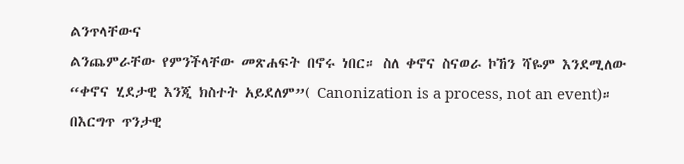ልንጥላቸውና
ልንጨምራቸው የምንችላቸው መጽሐፍት በኖሩ ነበር። ስለ ቀኖና ስናወራ ኮኸን ሻዬም እንደሚለው
“ቀኖና ሂደታዊ እንጂ ክስተት አይደለም”( Canonization is a process, not an event)።
በእርግጥ ጥንታዊ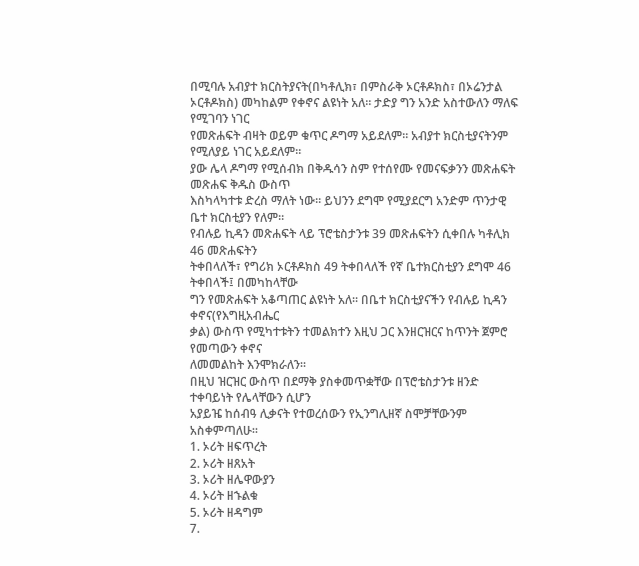በሚባሉ አብያተ ክርስትያናት(በካቶሊክ፣ በምስራቅ ኦርቶዶክስ፣ በኦሬንታል
ኦርቶዶክስ) መካከልም የቀኖና ልዩነት አለ። ታድያ ግን አንድ አስተውለን ማለፍ የሚገባን ነገር
የመጽሐፍት ብዛት ወይም ቁጥር ዶግማ አይደለም። አብያተ ክርስቲያናትንም የሚለያይ ነገር አይደለም።
ያው ሌላ ዶግማ የሚሰብክ በቅዱሳን ስም የተሰየሙ የመናፍቃንን መጽሐፍት መጽሐፍ ቅዱስ ውስጥ
እስካላካተቱ ድረስ ማለት ነው። ይህንን ደግሞ የሚያደርግ አንድም ጥንታዊ ቤተ ክርስቲያን የለም።
የብሉይ ኪዳን መጽሐፍት ላይ ፕሮቴስታንቱ 39 መጽሐፍትን ሲቀበሉ ካቶሊክ 46 መጽሐፍትን
ትቀበላለች፣ የግሪክ ኦርቶዶክስ 49 ትቀበላለች የኛ ቤተክርስቲያን ደግሞ 46 ትቀበላች፤ በመካከላቸው
ግን የመጽሐፍት አቆጣጠር ልዩነት አለ። በቤተ ክርስቲያናችን የብሉይ ኪዳን ቀኖና(የእግዚአብሔር
ቃል) ውስጥ የሚካተቱትን ተመልክተን እዚህ ጋር እንዘርዝርና ከጥንት ጀምሮ የመጣውን ቀኖና
ለመመልከት እንሞክራለን።
በዚህ ዝርዝር ውስጥ በደማቅ ያስቀመጥቋቸው በፕሮቴስታንቱ ዘንድ ተቀባይነት የሌላቸውን ሲሆን
አያይዤ ከሰብዓ ሊቃናት የተወረሰውን የኢንግሊዘኛ ስሞቻቸውንም አስቀምጣለሁ።
1. ኦሪት ዘፍጥረት
2. ኦሪት ዘጸአት
3. ኦሪት ዘሌዋውያን
4. ኦሪት ዘኁልቁ
5. ኦሪት ዘዳግም
7.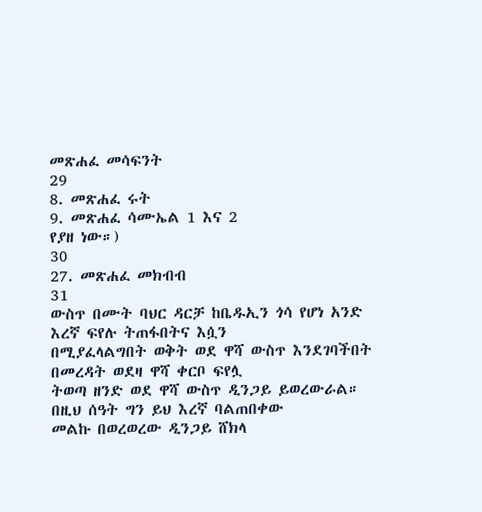መጽሐፈ መሳፍንት
29
8. መጽሐፈ ሩት
9. መጽሐፈ ሳሙኤል 1 እና 2
የያዘ ነው።)
30
27. መጽሐፈ መክብብ
31
ውስጥ በሙት ባህር ዳርቻ ከቤዱኢን ጎሳ የሆነ አንድ እረኛ ፍየሉ ትጠፋበትና እሷን
በሚያፈላልግበት ወቅት ወደ ዋሻ ውስጥ እንደገባችበት በመረዳት ወደዛ ዋሻ ቀርቦ ፍየሏ
ትወጣ ዘንድ ወደ ዋሻ ውስጥ ዲንጋይ ይወረውራል። በዚህ ሰዓት ግን ይህ እረኛ ባልጠበቀው
መልኩ በወረወረው ዲንጋይ ሸክላ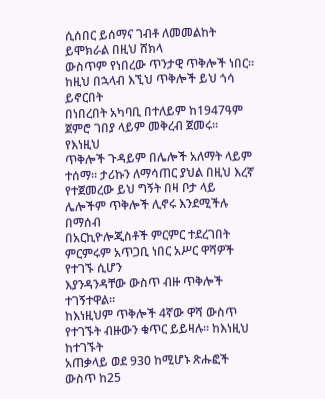ሲሰበር ይሰማና ገብቶ ለመመልከት ይሞክራል በዚህ ሸክላ
ውስጥም የነበረው ጥንታዊ ጥቅሎች ነበር። ከዚህ በኋላብ እኚህ ጥቅሎች ይህ ጎሳ ይኖርበት
በነበረበት አካባቢ በተለይም ከ1947ዓም ጀምሮ ገበያ ላይም መቅረብ ጀመሩ። የእነዚህ
ጥቅሎች ጉዳይም በሌሎች አለማት ላይም ተሰማ። ታሪኩን ለማሳጠር ያህል በዚህ እረኛ
የተጀመረው ይህ ግኝት በዛ ቦታ ላይ ሌሎችም ጥቅሎች ሊኖሩ እንደሚችሉ በማሰብ
በአርኪዮሎጂስቶች ምርምር ተደረገበት ምርምሩም አጥጋቢ ነበር አሥር ዋሻዎች የተገኙ ሲሆን
እያንዳንዳቸው ውስጥ ብዙ ጥቅሎች ተገኝተዋል።
ከእነዚህም ጥቅሎች 4ኛው ዋሻ ውስጥ የተገኙት ብዙውን ቁጥር ይይዛሉ። ከእነዚህ ከተገኙት
አጠቃላይ ወደ 930 ከሚሆኑ ጽሑፎች ውስጥ ከ25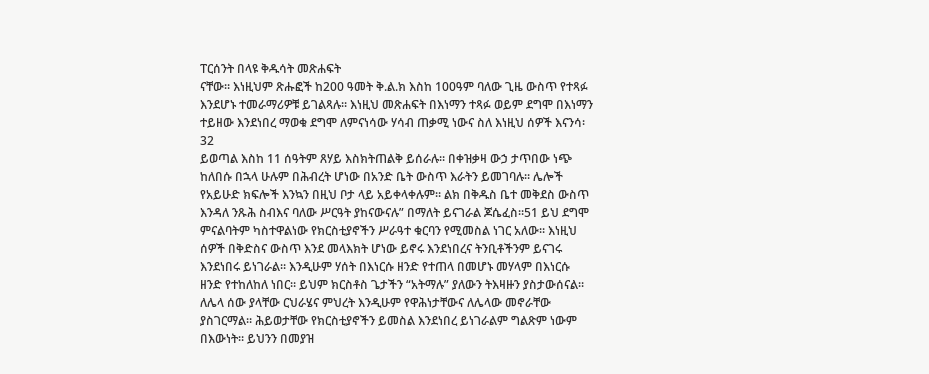ፐርሰንት በላዩ ቅዱሳት መጽሐፍት
ናቸው። እነዚህም ጽሑፎች ከ200 ዓመት ቅ.ል.ክ እስከ 100ዓም ባለው ጊዜ ውስጥ የተጻፉ
እንደሆኑ ተመራማሪዎቹ ይገልጻሉ። እነዚህ መጽሐፍት በእነማን ተጻፉ ወይም ደግሞ በእነማን
ተይዘው እንደነበረ ማወቁ ደግሞ ለምናነሳው ሃሳብ ጠቃሚ ነውና ስለ እነዚህ ሰዎች እናንሳ፡
32
ይወጣል እስከ 11 ሰዓትም ጸሃይ እስክትጠልቅ ይሰራሉ። በቀዝቃዛ ውኃ ታጥበው ነጭ
ከለበሱ በኋላ ሁሉም በሕብረት ሆነው በአንድ ቤት ውስጥ እራትን ይመገባሉ። ሌሎች
የአይሁድ ክፍሎች እንኳን በዚህ ቦታ ላይ አይቀላቀሉም። ልክ በቅዱስ ቤተ መቅደስ ውስጥ
እንዳለ ንጹሕ ስብእና ባለው ሥርዓት ያከናውናሉ” በማለት ይናገራል ጆሴፈስ።51 ይህ ደግሞ
ምናልባትም ካስተዋልነው የክርስቲያኖችን ሥራዓተ ቁርባን የሚመስል ነገር አለው። እነዚህ
ሰዎች በቅድስና ውስጥ እንደ መላእክት ሆነው ይኖሩ እንደነበረና ትንቢቶችንም ይናገሩ
እንደነበሩ ይነገራል። እንዲሁም ሃሰት በእነርሱ ዘንድ የተጠላ በመሆኑ መሃላም በእነርሱ
ዘንድ የተከለከለ ነበር። ይህም ክርስቶስ ጌታችን “አትማሉ” ያለውን ትእዛዙን ያስታውሰናል።
ለሌላ ሰው ያላቸው ርህራሄና ምህረት እንዲሁም የዋሕነታቸውና ለሌላው መኖራቸው
ያስገርማል። ሕይወታቸው የክርስቲያኖችን ይመስል እንደነበረ ይነገራልም ግልጽም ነውም
በእውነት። ይህንን በመያዝ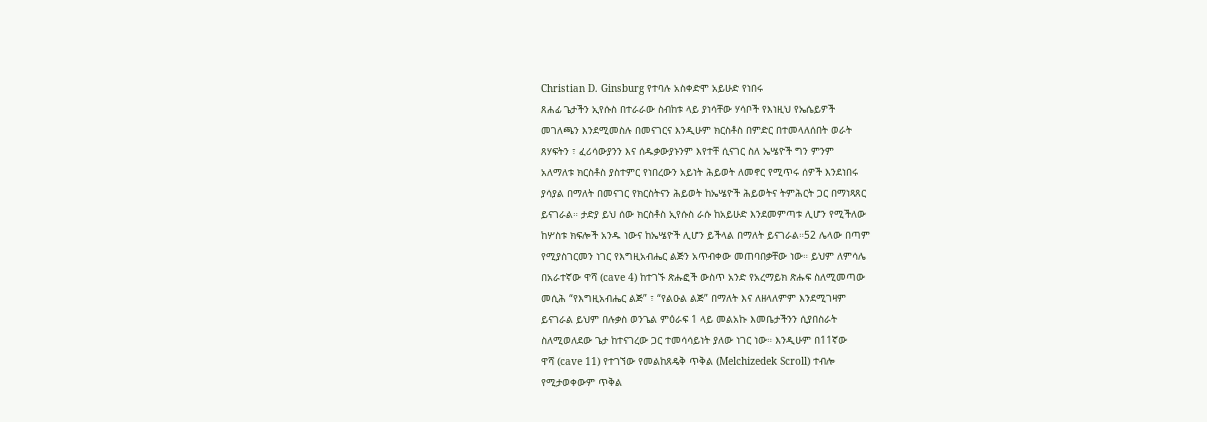Christian D. Ginsburg የተባሉ አስቀድሞ አይሁድ የነበሩ
ጸሐፊ ጌታችን ኢየሱስ በተራራው ስብከቱ ላይ ያነሳቸው ሃሳቦች የእነዚህ የኤሴይዎች
መገለጫን እንደሚመስሉ በመናገርና እንዲሁም ክርስቶስ በምድር በተመላለሰበት ወራት
ጸሃፍትን ፣ ፈሪሳውያንን እና ሰዱቃውያኑንም እየተቸ ሲናገር ስለ ኤሤዮች ግን ምንም
አለማለቱ ክርስቶስ ያስተምር የነበረውን አይነት ሕይወት ለመኖር የሚጥሩ ሰዎች እንደነበሩ
ያሳያል በማለት በመናገር የክርስትናን ሕይወት ከኤሤዮች ሕይወትና ትምሕርት ጋር በማነጻጸር
ይናገራል። ታድያ ይህ ሰው ክርስቶስ ኢየሱስ ራሱ ከአይሁድ እንደመምጣቱ ሊሆን የሚችለው
ከሦስቱ ክፍሎች አንዱ ነውና ከኤሤዮች ሊሆን ይችላል በማለት ይናገራል።52 ሌላው በጣም
የሚያስገርመን ነገር የእግዚአብሔር ልጅን አጥብቀው መጠባበቃቸው ነው። ይህም ለምሳሌ
በአራተኛው ዋሻ (cave 4) ከተገኙ ጽሑፎች ውስጥ አንድ የአረማይክ ጽሑፍ ስለሚመጣው
መሲሕ “የእግዚአብሔር ልጅ” ፣ “የልዑል ልጅ” በማለት እና ለዘላለምም እንደሚገዛም
ይናገራል ይህም በሉቃስ ወንጌል ምዕራፍ 1 ላይ መልአኩ እመቤታችንን ሲያበስራት
ስለሚወለደው ጌታ ከተናገረው ጋር ተመሳሳይነት ያለው ነገር ነው። እንዲሁም በ11ኛው
ዋሻ (cave 11) የተገኘው የመልከጸዴቅ ጥቅል (Melchizedek Scroll) ተብሎ
የሚታወቀውም ጥቅል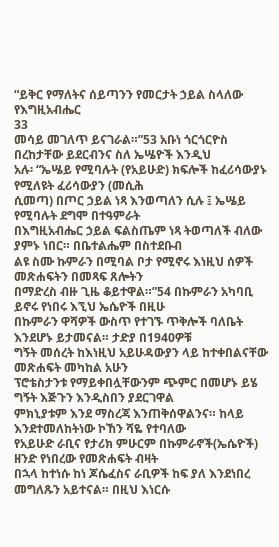“ይቅር የማለትና ሰይጣንን የመርታት ኃይል ስላለው የእግዚአብሔር
33
መሳይ መገለጥ ይናገራል።”53 አቡነ ጎርጎርዮስ በረከታቸው ይደርብንና ስለ ኤሤዮች እንዲህ
አሉ፡ “ኤሤይ የሚባሉት (የአይሁድ) ክፍሎች ከፈሪሳውያኑ የሚለዩት ፈሪሳውያን (መሲሕ
ሲመጣ) በጦር ኃይል ነጻ እንወጣለን ሲሉ ፤ ኤሤይ የሚባሉት ደግሞ በተዓምራት
በእግዚአብሔር ኃይል ፍልስጤም ነጻ ትወጣለች ብለው ያምኑ ነበር። በቤተልሔም በስተደቡብ
ልዩ ስሙ ኩምራን በሚባል ቦታ የሚኖሩ እነዚህ ሰዎች መጽሐፍትን በመጻፍ ጸሎትን
በማድረስ ብዙ ጊዜ ቆይተዋል።”54 በኩምራን አካባቢ ይኖሩ የነበሩ እኚህ ኤሴዮች በዚሁ
በኩምራን ዋሻዎች ውስጥ የተገኙ ጥቅሎች ባለቤት እንደሆኑ ይታመናል። ታድያ በ1940ዎቹ
ግኝት መሰረት ከእነዚህ አይሁዳውያን ላይ ከተቀበልናቸው መጽሐፍት መካከል አሁን
ፕሮቴስታንቱ የማይቀበሏቸውንም ጭምር በመሆኑ ይሄ ግኝት እጅጉን እንዲስበን ያደርገዋል
ምክኒያቱም እንደ ማስረጃ እንጠቅሰዋልንና። ከላይ እንደተመለከትነው ኮኸን ሻዬ የተባለው
የአይሁድ ራቢና የታሪክ ምሁርም በኩምራኖች(ኤሴዮች) ዘንድ የነበረው የመጽሐፍት ብዛት
በኋላ ከተነሱ ከነ ጆሴፈስና ራቢዎች ከፍ ያለ እንደነበረ መግለጹን አይተናል። በዚህ እነርሱ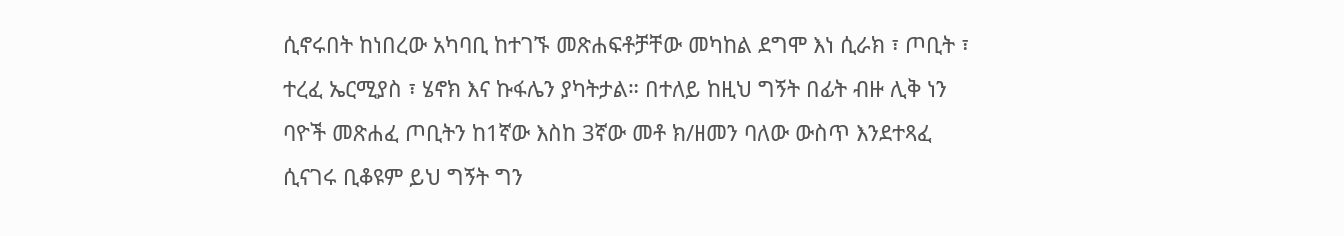ሲኖሩበት ከነበረው አካባቢ ከተገኙ መጽሐፍቶቻቸው መካከል ደግሞ እነ ሲራክ ፣ ጦቢት ፣
ተረፈ ኤርሚያስ ፣ ሄኖክ እና ኩፋሌን ያካትታል። በተለይ ከዚህ ግኝት በፊት ብዙ ሊቅ ነን
ባዮች መጽሐፈ ጦቢትን ከ1ኛው እስከ 3ኛው መቶ ክ/ዘመን ባለው ውስጥ እንደተጻፈ
ሲናገሩ ቢቆዩም ይህ ግኝት ግን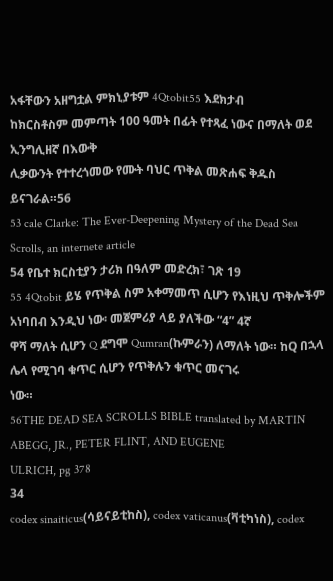አፋቸውን አዘግቷል ምክኒያቱም 4Qtobit55 እደክታብ
ከክርስቶስም መምጣት 100 ዓመት በፊት የተጻፈ ነውና በማለት ወደ ኢንግሊዘኛ በእውቅ
ሊቃውንት የተተረጎመው የሙት ባህር ጥቅል መጽሐፍ ቅዱስ ይናገራል።56
53 cale Clarke: The Ever-Deepening Mystery of the Dead Sea Scrolls, an internete article
54 የቤተ ክርስቲያን ታሪክ በዓለም መድረክ፣ ገጽ 19
55 4Qtobit ይሄ የጥቅል ስም አቀማመጥ ሲሆን የእነዚህ ጥቅሎችም አነባበብ እንዲህ ነው፡ መጀምሪያ ላይ ያለችው “4” 4ኛ
ዋሻ ማለት ሲሆን Q ደግሞ Qumran(ኩምራን) ለማለት ነው። ከQ በኋላ ሌላ የሚገባ ቁጥር ሲሆን የጥቅሉን ቁጥር መናገሩ
ነው።
56THE DEAD SEA SCROLLS BIBLE translated by MARTIN ABEGG, JR., PETER FLINT, AND EUGENE
ULRICH, pg 378
34
codex sinaiticus(ሳይናይቲከስ), codex vaticanus(ቫቲካነስ), codex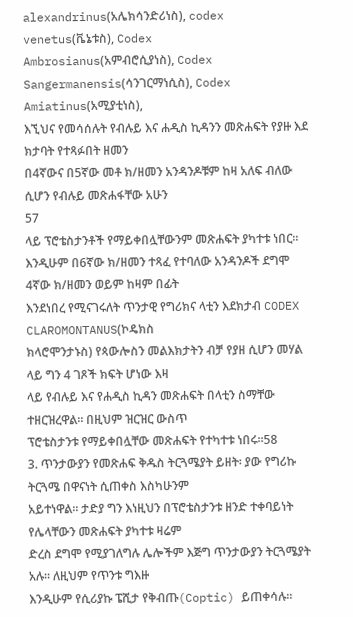alexandrinus(አሌክሳንድሪነስ), codex venetus(ቬኔቱስ), Codex
Ambrosianus(አምብሮሲያነስ), Codex Sangermanensis(ሳንገርማነሲስ), Codex
Amiatinus(አሚያቲነስ),
እኚህና የመሳሰሉት የብሉይ እና ሐዲስ ኪዳንን መጽሐፍት የያዙ እደ ክታባት የተጻፉበት ዘመን
በ4ኛውና በ5ኛው መቶ ክ/ዘመን አንዳንዶቹም ከዛ አለፍ ብለው ሲሆን የብሉይ መጽሐፋቸው አሁን
57
ላይ ፕሮቴስታንቶች የማይቀበሏቸውንም መጽሐፍት ያካተቱ ነበር።
እንዲሁም በ6ኛው ክ/ዘመን ተጻፈ የተባለው አንዳንዶች ደግሞ 4ኛው ክ/ዘመን ወይም ከዛም በፊት
እንደነበረ የሚናገሩለት ጥንታዊ የግሪክና ላቲን እደክታብ CODEX CLAROMONTANUS(ኮዴክስ
ክላሮሞንታኑስ) የጳውሎስን መልእክታትን ብቻ የያዘ ሲሆን መሃል ላይ ግን 4 ገጾች ክፍት ሆነው እዛ
ላይ የብሉይ እና የሐዲስ ኪዳን መጽሐፍት በላቲን ስማቸው ተዘርዝረዋል። በዚህም ዝርዝር ውስጥ
ፕሮቴስታንቱ የማይቀበሏቸው መጽሐፍት የተካተቱ ነበሩ።58
3. ጥንታውያን የመጽሐፍ ቅዱስ ትርጓሜያት ይዘት፡ ያው የግሪኩ ትርጓሜ በዋናነት ሲጠቀስ እስካሁንም
አይተነዋል። ታድያ ግን እነዚህን በፕሮቴስታንቱ ዘንድ ተቀባይነት የሌላቸውን መጽሐፍት ያካተቱ ዛሬም
ድረስ ደግሞ የሚያገለግሉ ሌሎችም እጅግ ጥንታውያን ትርጓሜያት አሉ። ለዚህም የጥንቱ ግእዙ
እንዲሁም የሲሪያኩ ፔሺታ የቅብጡ(Coptic) ይጠቀሳሉ።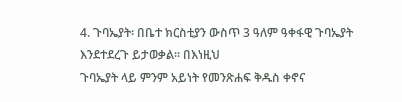4. ጉባኤያት፡ በቤተ ክርስቲያን ውስጥ 3 ዓለም ዓቀፋዊ ጉባኤያት እንደተደረጉ ይታወቃል። በእነዚህ
ጉባኤያት ላይ ምንም አይነት የመንጽሐፍ ቅዱስ ቀኖና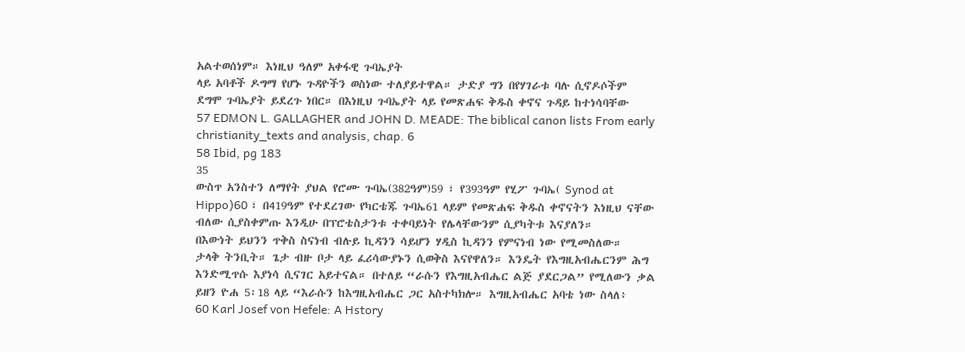አልተወሰነም። እነዚህ ዓለም አቀፋዊ ጉባኤያት
ላይ አባቶች ዶግማ የሆኑ ጉዳዮችን ወስነው ተለያይተዋል። ታድያ ግን በየሃገራቱ ባሉ ሲኖዶሶችም
ደግሞ ጉባኤያት ይደረጉ ነበር። በእነዚህ ጉባኤያት ላይ የመጽሐፍ ቅዱስ ቀኖና ጉዳይ ከተነሳባቸው
57 EDMON L. GALLAGHER and JOHN D. MEADE: The biblical canon lists From early
christianity_texts and analysis, chap. 6
58 Ibid, pg 183
35
ውስጥ አንስተን ለማየት ያህል የሮሙ ጉባኤ(382ዓም)59 ፣ የ393ዓም የሂፖ ጉባኤ( Synod at
Hippo)60 ፣ በ419ዓም የተደረገው የካርቴጁ ጉባኤ61 ላይም የመጽሐፍ ቅዱስ ቀኖናትን እነዚህ ናቸው
ብለው ሲያስቀምጡ እንዲሁ በፕሮቴስታንቱ ተቀባይነት የሌላቸውንም ሲያካትቱ እናያለን።
በእውነት ይህንን ጥቅስ ስናነብ ብሉይ ኪዳንን ሳይሆን ሃዲስ ኪዳንን የምናነብ ነው የሚመስለው።
ታላቅ ትንቢት። ጌታ ብዙ ቦታ ላይ ፈሪሳውያኑን ሲወቅስ እናየዋለን። እንዴት የእግዚአብሔርንም ሕግ
እንድሚጥሱ እያነሳ ሲናገር አይተናል። በተለይ “ራሱን የእግዚአብሔር ልጅ ያደርጋል” የሚለውን ቃል
ይዘን ዮሐ 5፡18 ላይ “እራሱን ከእግዚአብሔር ጋር አስተካክሎ። እግዚአብሔር አባቴ ነው ስላለ፥
60 Karl Josef von Hefele: A Hstory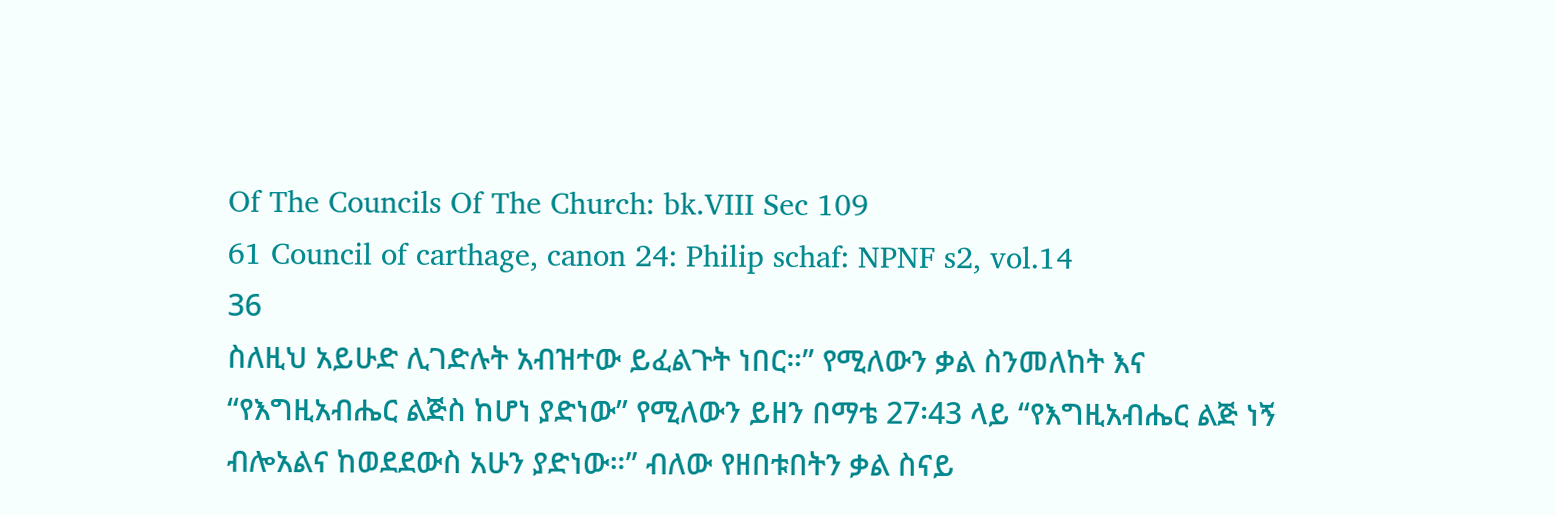Of The Councils Of The Church: bk.VIII Sec 109
61 Council of carthage, canon 24: Philip schaf: NPNF s2, vol.14
36
ስለዚህ አይሁድ ሊገድሉት አብዝተው ይፈልጉት ነበር።” የሚለውን ቃል ስንመለከት እና
“የእግዚአብሔር ልጅስ ከሆነ ያድነው” የሚለውን ይዘን በማቴ 27፡43 ላይ “የእግዚአብሔር ልጅ ነኝ
ብሎአልና ከወደደውስ አሁን ያድነው።” ብለው የዘበቱበትን ቃል ስናይ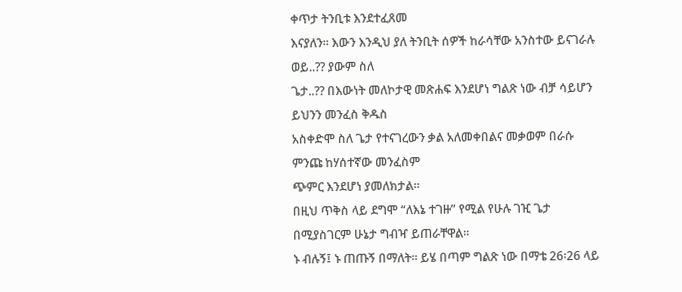ቀጥታ ትንቢቱ እንደተፈጸመ
እናያለን። እውን እንዲህ ያለ ትንቢት ሰዎች ከራሳቸው አንስተው ይናገራሉ ወይ..?? ያውም ስለ
ጌታ..?? በእውነት መለኮታዊ መጽሐፍ እንደሆነ ግልጽ ነው ብቻ ሳይሆን ይህንን መንፈስ ቅዱስ
አስቀድሞ ስለ ጌታ የተናገረውን ቃል አለመቀበልና መቃወም በራሱ ምንጩ ከሃሰተኛው መንፈስም
ጭምር እንደሆነ ያመለክታል።
በዚህ ጥቅስ ላይ ደግሞ “ለእኔ ተገዙ” የሚል የሁሉ ገዢ ጌታ በሚያስገርም ሁኔታ ግብዣ ይጠራቸዋል።
ኑ ብሉኝ፤ ኑ ጠጡኝ በማለት። ይሄ በጣም ግልጽ ነው በማቴ 26፡26 ላይ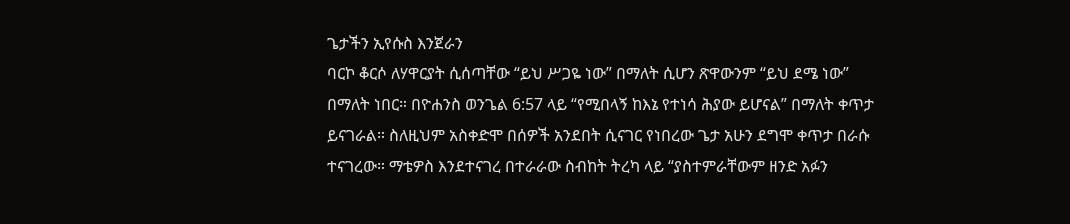ጌታችን ኢየሱስ እንጀራን
ባርኮ ቆርሶ ለሃዋርያት ሲሰጣቸው “ይህ ሥጋዬ ነው” በማለት ሲሆን ጽዋውንም “ይህ ደሜ ነው”
በማለት ነበር። በዮሐንስ ወንጌል 6:57 ላይ “የሚበላኝ ከእኔ የተነሳ ሕያው ይሆናል” በማለት ቀጥታ
ይናገራል። ስለዚህም አስቀድሞ በሰዎች አንደበት ሲናገር የነበረው ጌታ አሁን ደግሞ ቀጥታ በራሱ
ተናገረው። ማቴዎስ እንደተናገረ በተራራው ስብከት ትረካ ላይ “ያስተምራቸውም ዘንድ አፉን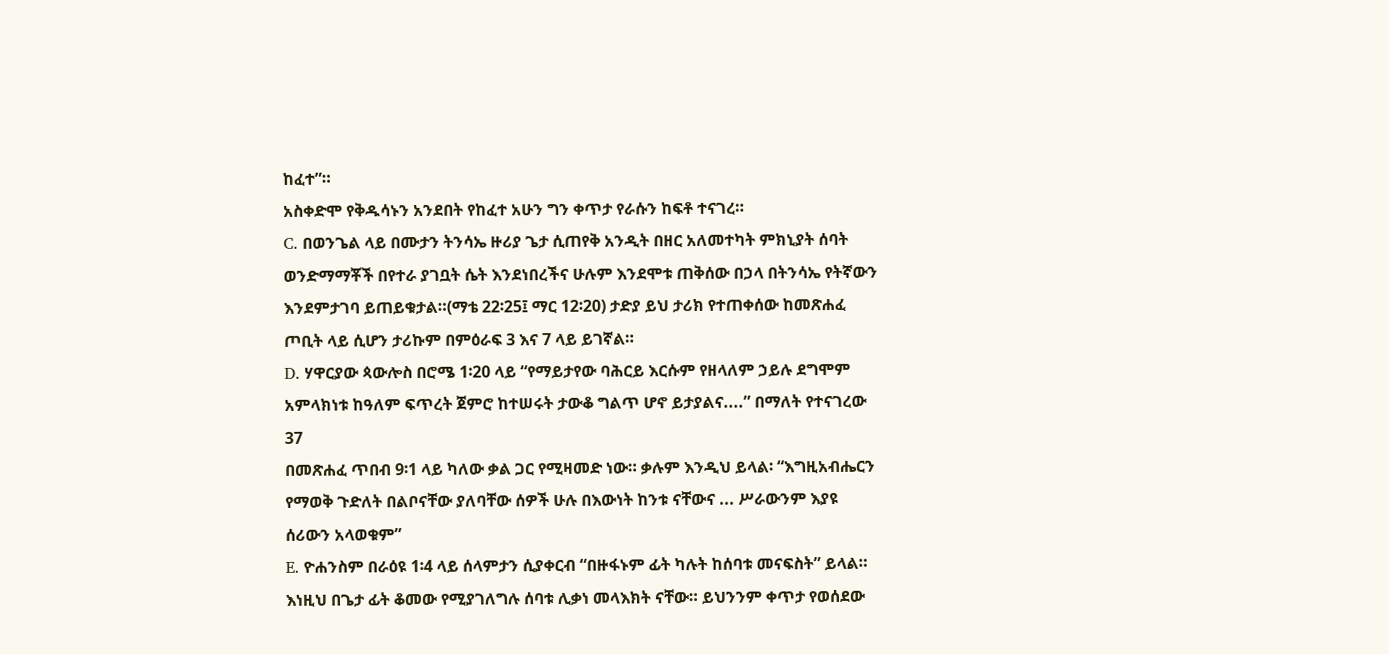ከፈተ”።
አስቀድሞ የቅዱሳኑን አንደበት የከፈተ አሁን ግን ቀጥታ የራሱን ከፍቶ ተናገረ።
C. በወንጌል ላይ በሙታን ትንሳኤ ዙሪያ ጌታ ሲጠየቅ አንዲት በዘር አለመተካት ምክኒያት ሰባት
ወንድማማቾች በየተራ ያገቧት ሴት እንደነበረችና ሁሉም እንደሞቱ ጠቅሰው በኃላ በትንሳኤ የትኛውን
እንደምታገባ ይጠይቁታል።(ማቴ 22፡25፤ ማር 12፡20) ታድያ ይህ ታሪክ የተጠቀሰው ከመጽሐፈ
ጦቢት ላይ ሲሆን ታሪኩም በምዕራፍ 3 እና 7 ላይ ይገኛል።
D. ሃዋርያው ጳውሎስ በሮሜ 1፡20 ላይ “የማይታየው ባሕርይ እርሱም የዘላለም ኃይሉ ደግሞም
አምላክነቱ ከዓለም ፍጥረት ጀምሮ ከተሠሩት ታውቆ ግልጥ ሆኖ ይታያልና....” በማለት የተናገረው
37
በመጽሐፈ ጥበብ 9፡1 ላይ ካለው ቃል ጋር የሚዛመድ ነው። ቃሉም እንዲህ ይላል፡ “እግዚአብሔርን
የማወቅ ጉድለት በልቦናቸው ያለባቸው ሰዎች ሁሉ በእውነት ከንቱ ናቸውና ... ሥራውንም እያዩ
ሰሪውን አላወቁም”
E. ዮሐንስም በራዕዩ 1፡4 ላይ ሰላምታን ሲያቀርብ “በዙፋኑም ፊት ካሉት ከሰባቱ መናፍስት” ይላል።
እነዚህ በጌታ ፊት ቆመው የሚያገለግሉ ሰባቱ ሊቃነ መላእክት ናቸው። ይህንንም ቀጥታ የወሰደው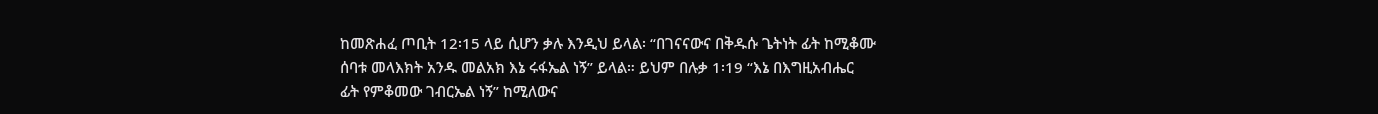ከመጽሐፈ ጦቢት 12፡15 ላይ ሲሆን ቃሉ እንዲህ ይላል፡ “በገናናውና በቅዱሱ ጌትነት ፊት ከሚቆሙ
ሰባቱ መላእክት አንዱ መልአክ እኔ ሩፋኤል ነኝ” ይላል። ይህም በሉቃ 1፡19 “እኔ በእግዚአብሔር
ፊት የምቆመው ገብርኤል ነኝ” ከሚለውና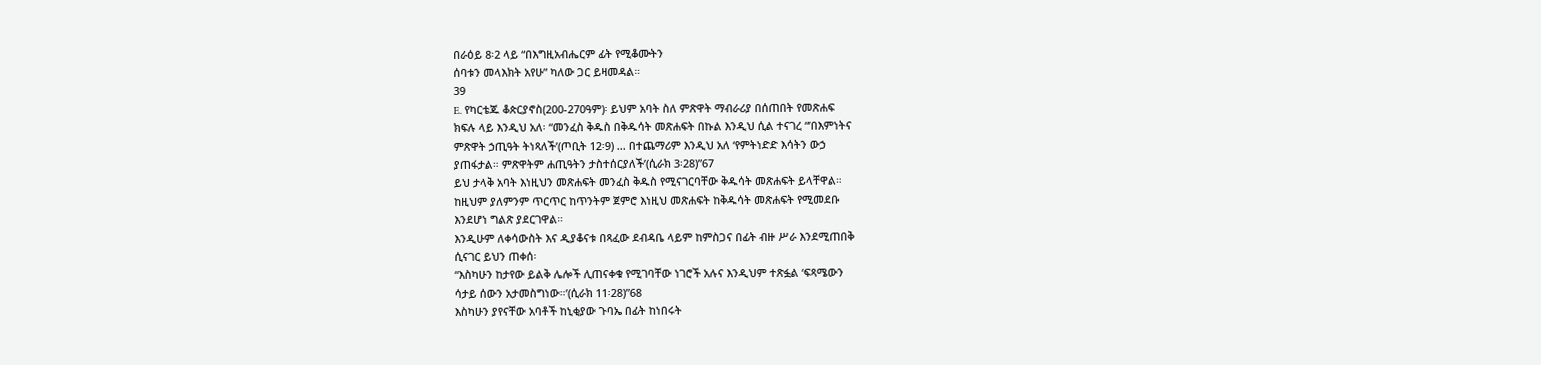በራዕይ 8፡2 ላይ “በእግዚአብሔርም ፊት የሚቆሙትን
ሰባቱን መላእክት አየሁ” ካለው ጋር ይዛመዳል።
39
E. የካርቴጁ ቆጵርያኖስ(200-270ዓም)፡ ይህም አባት ስለ ምጽዋት ማብራሪያ በሰጠበት የመጽሐፍ
ክፍሉ ላይ እንዲህ አለ፡ “መንፈስ ቅዱስ በቅዱሳት መጽሐፍት በኩል እንዲህ ሲል ተናገረ “’በእምነትና
ምጽዋት ኃጢዓት ትነጻለች’(ጦቢት 12፡9) ... በተጨማሪም እንዲህ አለ ‘የምትነድድ እሳትን ውኃ
ያጠፋታል። ምጽዋትም ሐጢዓትን ታስተሰርያለች’(ሲራክ 3፡28)”67
ይህ ታላቅ አባት እነዚህን መጽሐፍት መንፈስ ቅዱስ የሚናገርባቸው ቅዱሳት መጽሐፍት ይላቸዋል።
ከዚህም ያለምንም ጥርጥር ከጥንትም ጀምሮ እነዚህ መጽሐፍት ከቅዱሳት መጽሐፍት የሚመደቡ
እንደሆነ ግልጽ ያደርገዋል።
እንዲሁም ለቀሳውስት እና ዲያቆናቱ በጻፈው ደብዳቤ ላይም ከምስጋና በፊት ብዙ ሥራ እንደሚጠበቅ
ሲናገር ይህን ጠቀሰ፡
“እስካሁን ከታየው ይልቅ ሌሎች ሊጠናቀቁ የሚገባቸው ነገሮች አሉና እንዲህም ተጽፏል ‘ፍጻሜውን
ሳታይ ሰውን አታመስግነው።’(ሲራክ 11፡28)”68
እስካሁን ያየናቸው አባቶች ከኒቂያው ጉባኤ በፊት ከነበሩት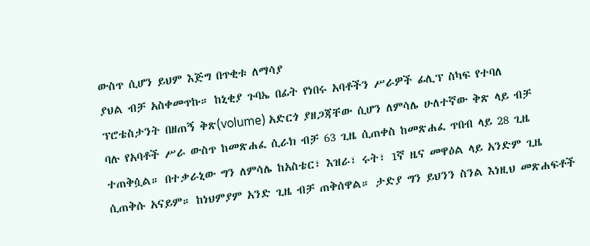ውስጥ ሲሆን ይህም እጅግ በጥቂቱ ለማሳያ
ያህል ብቻ አስቀመጥኩ። ከኒቂያ ጉባኤ በፊት የነበሩ አባቶችን ሥራዎች ፊሊፕ ስካፍ የተባለ
ፕሮቴስታንት በዘጠኝ ቅጽ(volume) አድርጎ ያዘጋጃቸው ሲሆን ለምሳሌ ሁለተኛው ቅጽ ላይ ብቻ
ባሉ የአባቶች ሥራ ውስጥ ከመጽሐፈ ሲራክ ብቻ 63 ጊዜ ሲጠቀስ ከመጽሐፈ ጥበብ ላይ 28 ጊዜ
ተጠቅሷል። በተቃራኒው ግን ለምሳሌ ከአስቴር፣ እዝራ፣ ሩት፣ 1ኛ ዜና መዋዕል ላይ አንድም ጊዜ
ሲጠቅሱ አናይም። ከነህምያም አንድ ጊዜ ብቻ ጠቅሰዋል። ታድያ ግን ይህንን ስንል እነዚህ መጽሐፍቶች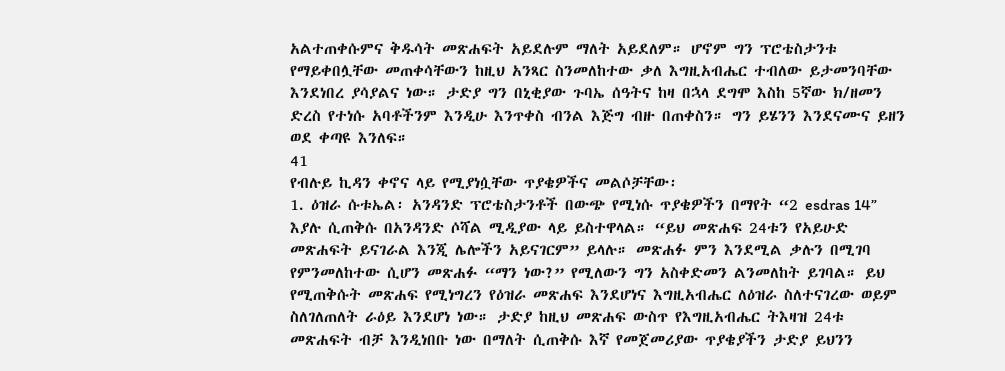አልተጠቀሱምና ቅዱሳት መጽሐፍት አይደሉም ማለት አይደለም። ሆኖም ግን ፕሮቴስታንቱ
የማይቀበሏቸው መጠቀሳቸውን ከዚህ አንጻር ስንመለከተው ቃለ እግዚአብሔር ተብለው ይታመንባቸው
እንደነበረ ያሳያልና ነው። ታድያ ግን በኒቂያው ጉባኤ ሰዓትና ከዛ በኋላ ደግሞ እስከ 5ኛው ክ/ዘመን
ድረስ የተነሱ አባቶችንም እንዲሁ እንጥቀስ ብንል እጅግ ብዙ በጠቀስን። ግን ይሄንን እንደናሙና ይዘን
ወደ ቀጣዩ እንለፍ።
41
የብሉይ ኪዳን ቀኖና ላይ የሚያነሷቸው ጥያቄዎችና መልሶቻቸው፡
1. ዕዝራ ሱቱኤል፡ አንዳንድ ፕሮቴስታንቶች በውጭ የሚነሱ ጥያቄዎችን በማየት “2 esdras 14”
እያሉ ሲጠቅሱ በአንዳንድ ሶሻል ሚዲያው ላይ ይስተዋላል። “ይህ መጽሐፍ 24ቱን የአይሁድ
መጽሐፍት ይናገራል እንጂ ሌሎችን አይናገርም” ይላሉ። መጽሐፉ ምን እንደሚል ቃሉን በሚገባ
የምንመለከተው ሲሆን መጽሐፉ “ማን ነው?” የሚለውን ግን አስቀድመን ልንመለከት ይገባል። ይህ
የሚጠቅሱት መጽሐፍ የሚነግረን የዕዝራ መጽሐፍ እንደሆነና እግዚአብሔር ለዕዝራ ስለተናገረው ወይም
ስለገለጠለት ራዕይ እንደሆነ ነው። ታድያ ከዚህ መጽሐፍ ውስጥ የእግዚአብሔር ትእዛዝ 24ቱ
መጽሐፍት ብቻ እንዲነበቡ ነው በማለት ሲጠቅሱ እኛ የመጀመሪያው ጥያቄያችን ታድያ ይህንን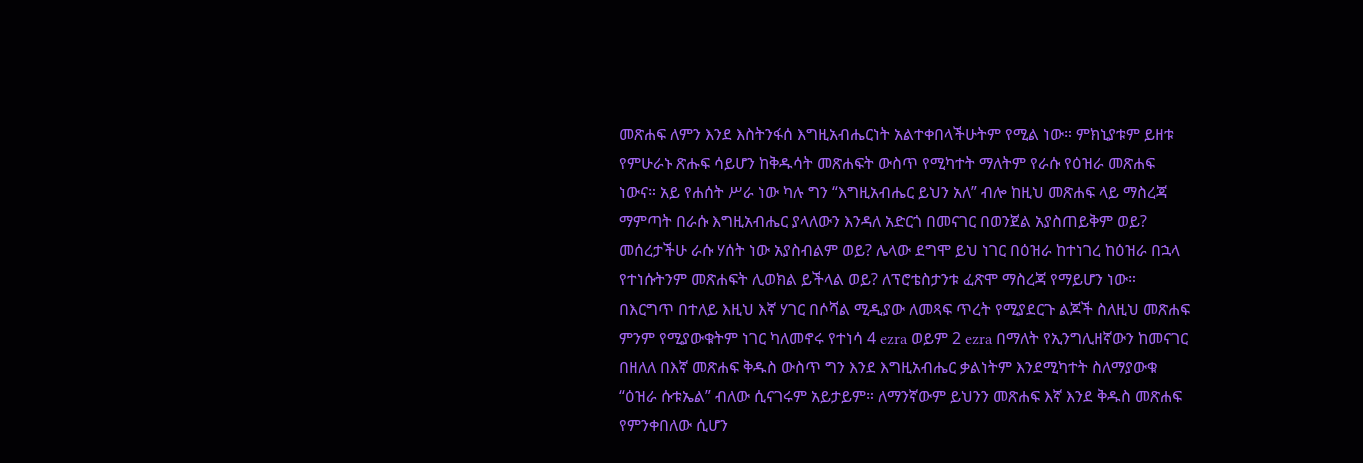መጽሐፍ ለምን እንደ እስትንፋሰ እግዚአብሔርነት አልተቀበላችሁትም የሚል ነው። ምክኒያቱም ይዘቱ
የምሁራኑ ጽሑፍ ሳይሆን ከቅዱሳት መጽሐፍት ውስጥ የሚካተት ማለትም የራሱ የዕዝራ መጽሐፍ
ነውና። አይ የሐሰት ሥራ ነው ካሉ ግን “እግዚአብሔር ይህን አለ” ብሎ ከዚህ መጽሐፍ ላይ ማስረጃ
ማምጣት በራሱ እግዚአብሔር ያላለውን እንዳለ አድርጎ በመናገር በወንጀል አያስጠይቅም ወይ?
መሰረታችሁ ራሱ ሃሰት ነው አያስብልም ወይ? ሌላው ደግሞ ይህ ነገር በዕዝራ ከተነገረ ከዕዝራ በኋላ
የተነሱትንም መጽሐፍት ሊወክል ይችላል ወይ? ለፕሮቴስታንቱ ፈጽሞ ማስረጃ የማይሆን ነው።
በእርግጥ በተለይ እዚህ እኛ ሃገር በሶሻል ሚዲያው ለመጻፍ ጥረት የሚያደርጉ ልጆች ስለዚህ መጽሐፍ
ምንም የሚያውቁትም ነገር ካለመኖሩ የተነሳ 4 ezra ወይም 2 ezra በማለት የኢንግሊዘኛውን ከመናገር
በዘለለ በእኛ መጽሐፍ ቅዱስ ውስጥ ግን እንደ እግዚአብሔር ቃልነትም እንደሚካተት ስለማያውቁ
“ዕዝራ ሱቱኤል” ብለው ሲናገሩም አይታይም። ለማንኛውም ይህንን መጽሐፍ እኛ እንደ ቅዱስ መጽሐፍ
የምንቀበለው ሲሆን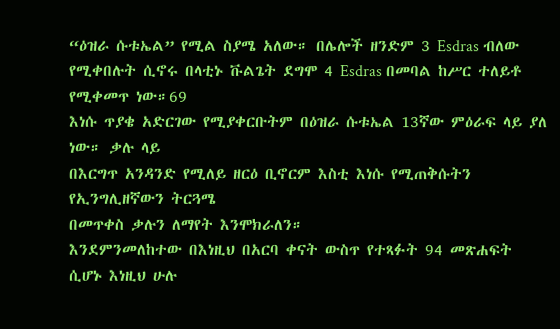“ዕዝራ ሱቱኤል” የሚል ስያሜ አለው። በሌሎች ዘንድም 3 Esdras ብለው
የሚቀበሉት ሲኖሩ በላቲኑ ቩልጌት ደግሞ 4 Esdras በመባል ከሥር ተለይቶ የሚቀመጥ ነው።69
እነሱ ጥያቄ አድርገው የሚያቀርቡትም በዕዝራ ሱቱኤል 13ኛው ምዕራፍ ላይ ያለ ነው። ቃሉ ላይ
በእርግጥ አንዳንድ የሚለይ ዘርዕ ቢኖርም እስቲ እነሱ የሚጠቅሱትን የኢንግሊዘኛውን ትርጓሜ
በመጥቀስ ቃሉን ለማየት እንሞክራለን።
እንደምንመለከተው በእነዚህ በአርባ ቀናት ውስጥ የተጻፉት 94 መጽሐፍት ሲሆኑ እነዚህ ሁሉ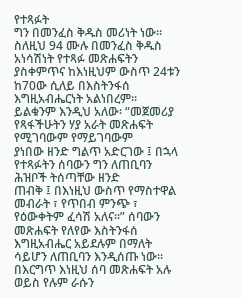የተጻፉት
ግን በመንፈስ ቅዱስ መሪነት ነው። ስለዚህ 94 ሙሉ በመንፈስ ቅዱስ አነሳሽነት የተጻፉ መጽሐፍትን
ያስቀምጥና ከእነዚህም ውስጥ 24ቱን ከ70ው ሲለይ በእስትንፋሰ እግዚአብሔርነት አልነበረም።
ይልቁንም እንዲህ አለው፡ “መጀመሪያ የጻፋችሁትን ሃያ አራት መጽሐፍት የሚገባውም የማይገባውም
ያነበው ዘንድ ግልጥ አድርገው ፤ በኋላ የተጻፉትን ሰባውን ግን ለጠቢባን ሕዝቦች ትሰጣቸው ዘንድ
ጠብቅ ፤ በእነዚህ ውስጥ የማስተዋል መብራት ፣ የጥበብ ምንጭ ፣ የዕውቀትም ፈሳሽ አለና።” ሰባውን
መጽሐፍት የለየው እስትንፋሰ እግዚአብሔር አይደሉም በማለት ሳይሆን ለጠቢባን እንዲሰጡ ነው።
በእርግጥ እነዚህ ሰባ መጽሐፍት አሉ ወይስ የሉም ራሱን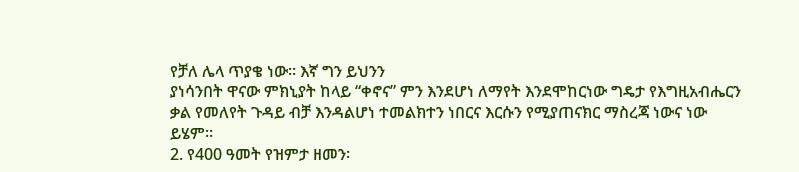የቻለ ሌላ ጥያቄ ነው። እኛ ግን ይህንን
ያነሳንበት ዋናው ምክኒያት ከላይ “ቀኖና” ምን እንደሆነ ለማየት እንደሞከርነው ግዴታ የእግዚአብሔርን
ቃል የመለየት ጉዳይ ብቻ እንዳልሆነ ተመልክተን ነበርና እርሱን የሚያጠናክር ማስረጃ ነውና ነው
ይሄም።
2. የ400 ዓመት የዝምታ ዘመን፡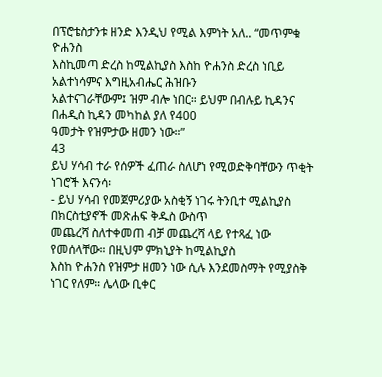በፕሮቴስታንቱ ዘንድ እንዲህ የሚል እምነት አለ.. “መጥምቁ ዮሐንስ
እስኪመጣ ድረስ ከሚልኪያስ እስከ ዮሐንስ ድረስ ነቢይ አልተነሳምና እግዚአብሔር ሕዝቡን
አልተናገራቸውም፤ ዝም ብሎ ነበር። ይህም በብሉይ ኪዳንና በሐዲስ ኪዳን መካከል ያለ የ400
ዓመታት የዝምታው ዘመን ነው።”
43
ይህ ሃሳብ ተራ የሰዎች ፈጠራ ስለሆነ የሚወድቅባቸውን ጥቂት ነገሮች እናንሳ፡
- ይህ ሃሳብ የመጀምሪያው አስቂኝ ነገሩ ትንቢተ ሚልኪያስ በክርስቲያኖች መጽሐፍ ቅዱስ ውስጥ
መጨረሻ ስለተቀመጠ ብቻ መጨረሻ ላይ የተጻፈ ነው የመሰላቸው። በዚህም ምክኒያት ከሚልኪያስ
እስከ ዮሐንስ የዝምታ ዘመን ነው ሲሉ እንደመስማት የሚያስቅ ነገር የለም። ሌላው ቢቀር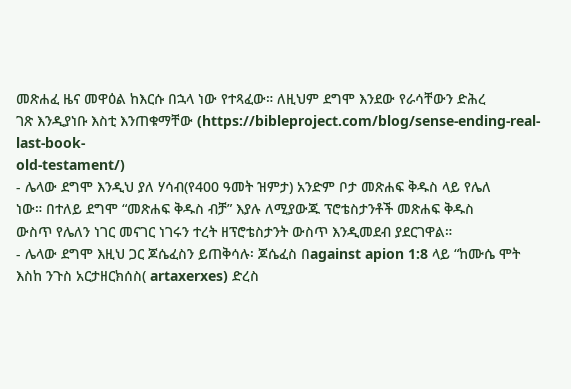መጽሐፈ ዜና መዋዕል ከእርሱ በኋላ ነው የተጻፈው። ለዚህም ደግሞ እንደው የራሳቸውን ድሕረ
ገጽ እንዲያነቡ እስቲ እንጠቁማቸው (https://bibleproject.com/blog/sense-ending-real-last-book-
old-testament/)
- ሌላው ደግሞ እንዲህ ያለ ሃሳብ(የ400 ዓመት ዝምታ) አንድም ቦታ መጽሐፍ ቅዱስ ላይ የሌለ
ነው። በተለይ ደግሞ “መጽሐፍ ቅዱስ ብቻ” እያሉ ለሚያውጁ ፕሮቴስታንቶች መጽሐፍ ቅዱስ
ውስጥ የሌለን ነገር መናገር ነገሩን ተረት ዘፕሮቴስታንት ውስጥ እንዲመደብ ያደርገዋል።
- ሌላው ደግሞ እዚህ ጋር ጆሴፈስን ይጠቅሳሉ፡ ጆሴፈስ በagainst apion 1:8 ላይ “ከሙሴ ሞት
እስከ ንጉስ አርታዘርክሰስ( artaxerxes) ድረስ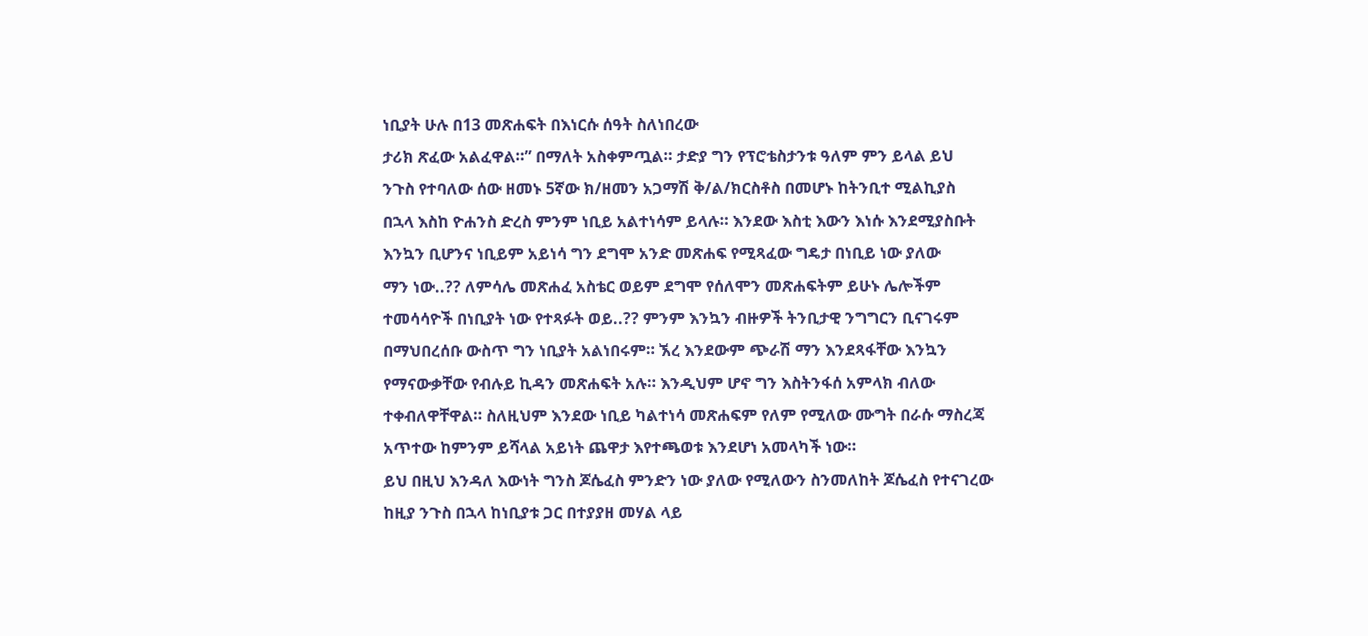ነቢያት ሁሉ በ13 መጽሐፍት በእነርሱ ሰዓት ስለነበረው
ታሪክ ጽፈው አልፈዋል።” በማለት አስቀምጧል። ታድያ ግን የፕሮቴስታንቱ ዓለም ምን ይላል ይህ
ንጉስ የተባለው ሰው ዘመኑ 5ኛው ክ/ዘመን አጋማሽ ቅ/ል/ክርስቶስ በመሆኑ ከትንቢተ ሚልኪያስ
በኋላ እስከ ዮሐንስ ድረስ ምንም ነቢይ አልተነሳም ይላሉ። እንደው እስቲ እውን እነሱ እንደሚያስቡት
እንኳን ቢሆንና ነቢይም አይነሳ ግን ደግሞ አንድ መጽሐፍ የሚጻፈው ግዴታ በነቢይ ነው ያለው
ማን ነው..?? ለምሳሌ መጽሐፈ አስቴር ወይም ደግሞ የሰለሞን መጽሐፍትም ይሁኑ ሌሎችም
ተመሳሳዮች በነቢያት ነው የተጻፉት ወይ..?? ምንም እንኳን ብዙዎች ትንቢታዊ ንግግርን ቢናገሩም
በማህበረሰቡ ውስጥ ግን ነቢያት አልነበሩም። ኧረ እንደውም ጭራሽ ማን እንደጻፋቸው እንኳን
የማናውቃቸው የብሉይ ኪዳን መጽሐፍት አሉ። እንዲህም ሆኖ ግን እስትንፋሰ አምላክ ብለው
ተቀብለዋቸዋል። ስለዚህም እንደው ነቢይ ካልተነሳ መጽሐፍም የለም የሚለው ሙግት በራሱ ማስረጃ
አጥተው ከምንም ይሻላል አይነት ጨዋታ እየተጫወቱ እንደሆነ አመላካች ነው።
ይህ በዚህ እንዳለ እውነት ግንስ ጆሴፈስ ምንድን ነው ያለው የሚለውን ስንመለከት ጆሴፈስ የተናገረው
ከዚያ ንጉስ በኋላ ከነቢያቱ ጋር በተያያዘ መሃል ላይ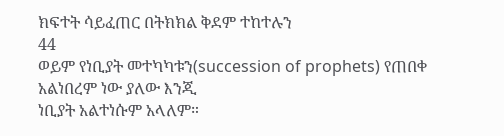ክፍተት ሳይፈጠር በትክክል ቅደም ተከተሉን
44
ወይም የነቢያት መተካካቱን(succession of prophets) የጠበቀ አልነበረም ነው ያለው እንጂ
ነቢያት አልተነሱም አላለም።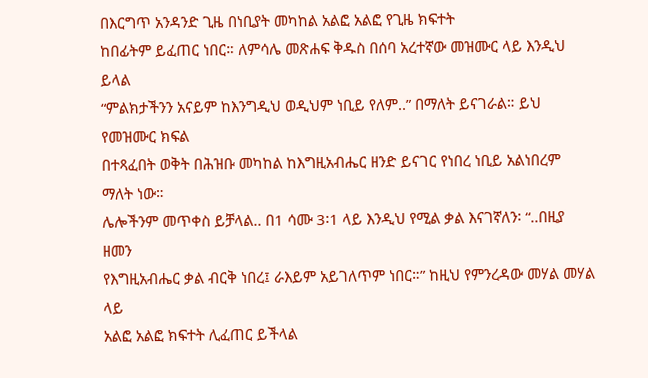በእርግጥ አንዳንድ ጊዜ በነቢያት መካከል አልፎ አልፎ የጊዜ ክፍተት
ከበፊትም ይፈጠር ነበር። ለምሳሌ መጽሐፍ ቅዱስ በሰባ አረተኛው መዝሙር ላይ እንዲህ ይላል
“ምልክታችንን አናይም ከእንግዲህ ወዲህም ነቢይ የለም..” በማለት ይናገራል። ይህ የመዝሙር ክፍል
በተጻፈበት ወቅት በሕዝቡ መካከል ከእግዚአብሔር ዘንድ ይናገር የነበረ ነቢይ አልነበረም ማለት ነው።
ሌሎችንም መጥቀስ ይቻላል.. በ1 ሳሙ 3፡1 ላይ እንዲህ የሚል ቃል እናገኛለን፡ “..በዚያ ዘመን
የእግዚአብሔር ቃል ብርቅ ነበረ፤ ራእይም አይገለጥም ነበር።” ከዚህ የምንረዳው መሃል መሃል ላይ
አልፎ አልፎ ክፍተት ሊፈጠር ይችላል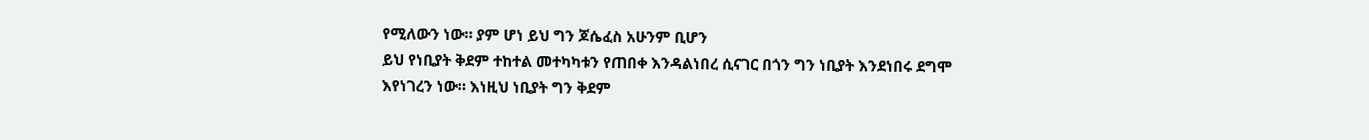የሚለውን ነው። ያም ሆነ ይህ ግን ጆሴፈስ አሁንም ቢሆን
ይህ የነቢያት ቅደም ተከተል መተካካቱን የጠበቀ እንዳልነበረ ሲናገር በጎን ግን ነቢያት እንደነበሩ ደግሞ
እየነገረን ነው። እነዚህ ነቢያት ግን ቅደም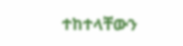ተከተላቸውን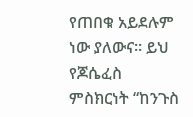የጠበቁ አይደሉም ነው ያለውና። ይህ የጆሴፈስ
ምስክርነት “ከንጉስ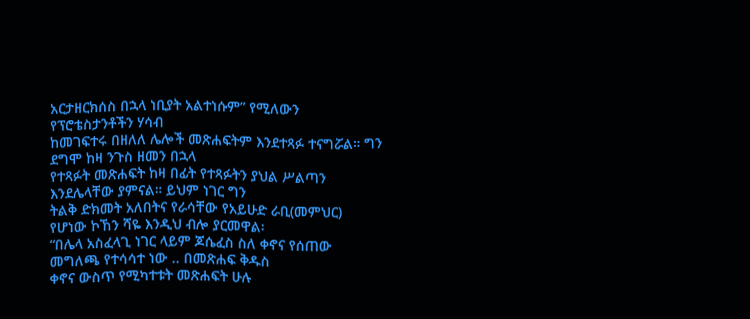አርታዘርክሰስ በኋላ ነቢያት አልተነሱም” የሚለውን የፕሮቴስታንቶችን ሃሳብ
ከመገፍተሩ በዘለለ ሌሎች መጽሐፍትም እንደተጻፉ ተናግሯል። ግን ደግሞ ከዛ ንጉስ ዘመን በኋላ
የተጻፉት መጽሐፍት ከዛ በፊት የተጻፉትን ያህል ሥልጣን እንደሌላቸው ያምናል። ይህም ነገር ግን
ትልቅ ድክመት አለበትና የራሳቸው የአይሁድ ራቢ(መምህር) የሆነው ኮኸን ሻዬ እንዲህ ብሎ ያርመዋል፡
“በሌላ አስፈላጊ ነገር ላይም ጆሴፈስ ስለ ቀኖና የሰጠው መግለጫ የተሳሳተ ነው .. በመጽሐፍ ቅዱስ
ቀኖና ውስጥ የሚካተቱት መጽሐፍት ሁሉ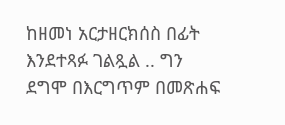ከዘመነ አርታዘርክሰስ በፊት እንደተጻፉ ገልጿል .. ግን
ደግሞ በእርግጥም በመጽሐፍ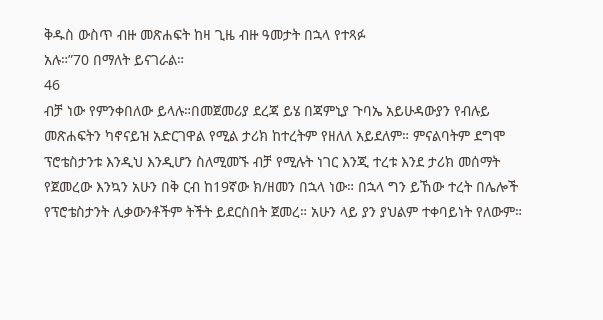ቅዱስ ውስጥ ብዙ መጽሐፍት ከዛ ጊዜ ብዙ ዓመታት በኋላ የተጻፉ
አሉ።”70 በማለት ይናገራል።
46
ብቻ ነው የምንቀበለው ይላሉ።በመጀመሪያ ደረጃ ይሄ በጃምኒያ ጉባኤ አይሁዳውያን የብሉይ
መጽሐፍትን ካኖናይዝ አድርገዋል የሚል ታሪክ ከተረትም የዘለለ አይደለም። ምናልባትም ደግሞ
ፕሮቴስታንቱ እንዲህ እንዲሆን ስለሚመኙ ብቻ የሚሉት ነገር እንጂ ተረቱ እንደ ታሪክ መሰማት
የጀመረው እንኳን አሁን በቅ ርብ ከ19ኛው ክ/ዘመን በኋላ ነው። በኋላ ግን ይኸው ተረት በሌሎች
የፕሮቴስታንት ሊቃውንቶችም ትችት ይደርስበት ጀመረ። አሁን ላይ ያን ያህልም ተቀባይነት የለውም።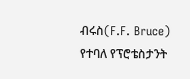ብሩስ(F.F. Bruce) የተባለ የፕሮቴስታንት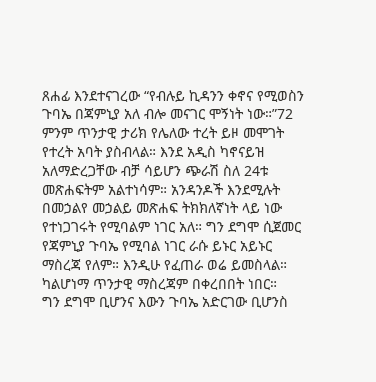ጸሐፊ እንደተናገረው “የብሉይ ኪዳንን ቀኖና የሚወስን
ጉባኤ በጃምኒያ አለ ብሎ መናገር ሞኝነት ነው።”72 ምንም ጥንታዊ ታሪክ የሌለው ተረት ይዞ መሞገት
የተረት አባት ያስብላል። እንደ አዲስ ካኖናይዝ አለማድረጋቸው ብቻ ሳይሆን ጭራሽ ስለ 24ቱ
መጽሐፍትም አልተነሳም። አንዳንዶች እንደሚሉት በመኃልየ መኃልይ መጽሐፍ ትክክለኛነት ላይ ነው
የተነጋገሩት የሚባልም ነገር አለ። ግን ደግሞ ሲጀመር የጃምኒያ ጉባኤ የሚባል ነገር ራሱ ይኑር አይኑር
ማስረጃ የለም። እንዲሁ የፈጠራ ወሬ ይመስላል። ካልሆነማ ጥንታዊ ማስረጃም በቀረበበት ነበር።
ግን ደግሞ ቢሆንና እውን ጉባኤ አድርገው ቢሆንስ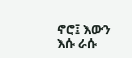ኖሮ፤ እውን እሱ ራሱ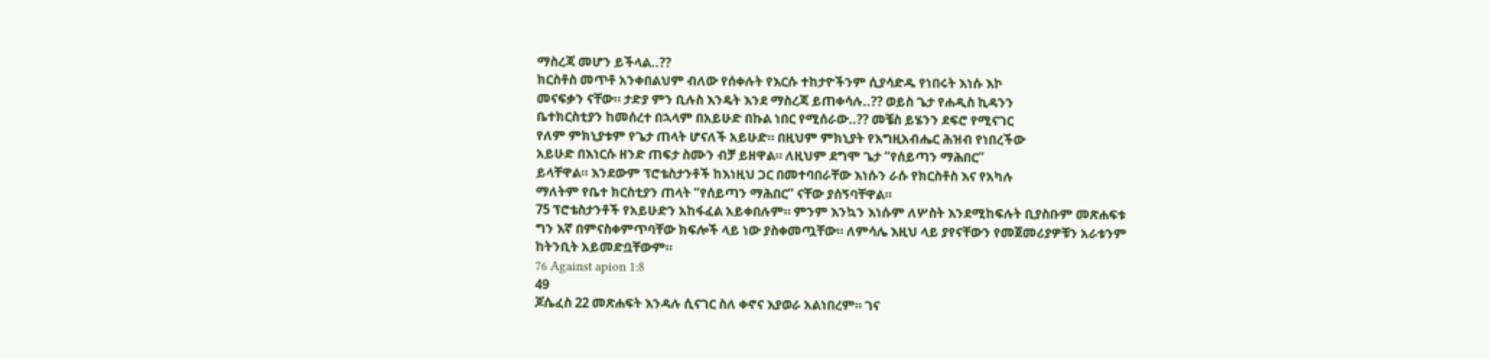ማስረጃ መሆን ይችላል..??
ክርስቶስ መጥቶ አንቀበልህም ብለው የሰቀሉት የእርሱ ተከታዮችንም ሲያሳድዱ የነበሩት እነሱ እኮ
መናፍቃን ናቸው። ታድያ ምን ቢሉስ እንዴት እንደ ማስረጃ ይጠቀሳሉ..?? ወይስ ጌታ የሐዲስ ኪዳንን
ቤተክርስቲያን ከመሰረተ በኋላም በአይሁድ በኩል ነበር የሚሰራው..?? መቼስ ይሄንን ደፍሮ የሚናገር
የለም ምክኒያቱም የጌታ ጠላት ሆናለች አይሁድ። በዚህም ምክኒያት የእግዚአብሔር ሕዝብ የነበረችው
አይሁድ በእነርሱ ዘንድ ጠፍታ ስሙን ብቻ ይዘዋል። ለዚህም ደግሞ ጌታ “የሰይጣን ማሕበር”
ይላቸዋል። እንደውም ፕሮቴስታንቶች ከእነዚህ ጋር በመተባበራቸው እነሱን ራሱ የክርስቶስ እና የአካሉ
ማለትም የቤተ ክርስቲያን ጠላት “የሰይጣን ማሕበር” ናቸው ያሰኝባቸዋል።
75 ፕሮቴስታንቶች የአይሁድን አከፋፈል አይቀበሉም። ምንም እንኳን እነሱም ለሦስት እንደሚከፍሉት ቢያስቡም መጽሐፍቱ
ግን እኛ በምናስቀምጥባቸው ክፍሎች ላይ ነው ያስቀመጧቸው። ለምሳሌ እዚህ ላይ ያየናቸውን የመጀመሪያዎቹን አራቱንም
ከትንቢት አይመድቧቸውም።
76 Against apion 1:8
49
ጆሴፈስ 22 መጽሐፍት እንዳሉ ሲናገር ስለ ቀኖና እያወራ አልነበረም። ገና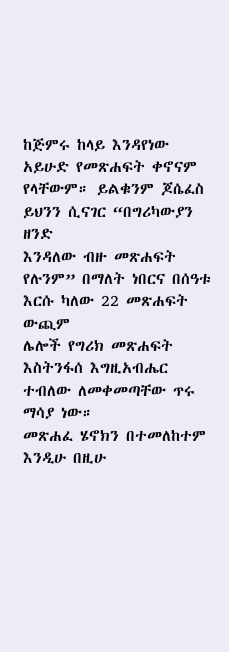ከጅምሩ ከላይ እንዳየነው
አይሁድ የመጽሐፍት ቀኖናም የላቸውም። ይልቁንም ጆሴፈስ ይህንን ሲናገር “በግሪካውያን ዘንድ
እንዳለው ብዙ መጽሐፍት የሉንም” በማለት ነበርና በሰዓቱ እርሱ ካለው 22 መጽሐፍት ውጪም
ሌሎች የግሪክ መጽሐፍት እስትንፋሰ እግዚአብሔር ተብለው ለመቀመጣቸው ጥሩ ማሳያ ነው።
መጽሐፈ ሄኖክን በተመለከተም እንዲሁ በዚሁ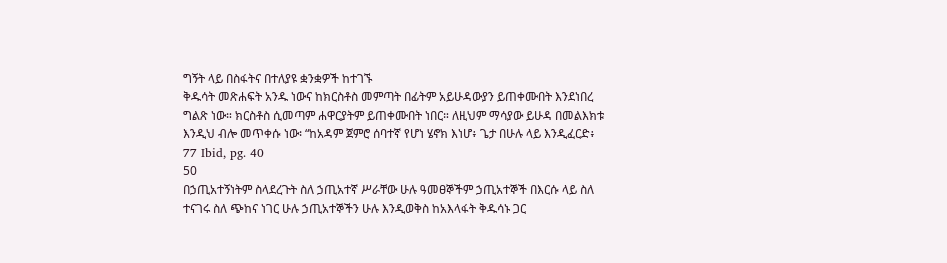ግኝት ላይ በስፋትና በተለያዩ ቋንቋዎች ከተገኙ
ቅዱሳት መጽሐፍት አንዱ ነውና ከክርስቶስ መምጣት በፊትም አይሁዳውያን ይጠቀሙበት እንደነበረ
ግልጽ ነው። ክርስቶስ ሲመጣም ሐዋርያትም ይጠቀሙበት ነበር። ለዚህም ማሳያው ይሁዳ በመልእክቱ
እንዲህ ብሎ መጥቀሱ ነው፡ “ከአዳም ጀምሮ ሰባተኛ የሆነ ሄኖክ እነሆ፥ ጌታ በሁሉ ላይ እንዲፈርድ፥
77 Ibid, pg. 40
50
በኃጢአተኝነትም ስላደረጉት ስለ ኃጢአተኛ ሥራቸው ሁሉ ዓመፀኞችም ኃጢአተኞች በእርሱ ላይ ስለ
ተናገሩ ስለ ጭከና ነገር ሁሉ ኃጢአተኞችን ሁሉ እንዲወቅስ ከአእላፋት ቅዱሳኑ ጋር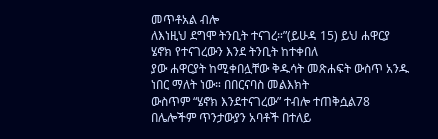መጥቶአል ብሎ
ለእነዚህ ደግሞ ትንቢት ተናገረ።”(ይሁዳ 15) ይህ ሐዋርያ ሄኖክ የተናገረውን እንደ ትንቢት ከተቀበለ
ያው ሐዋርያት ከሚቀበሏቸው ቅዱሳት መጽሐፍት ውስጥ አንዱ ነበር ማለት ነው። በበርናባስ መልእክት
ውስጥም “ሄኖክ እንደተናገረው” ተብሎ ተጠቅሷል78 በሌሎችም ጥንታውያን አባቶች በተለይ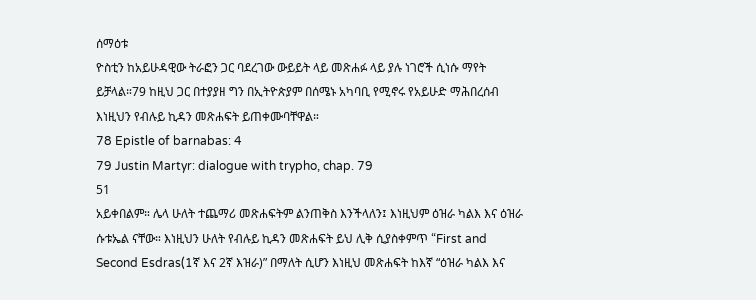ሰማዕቱ
ዮስቲን ከአይሁዳዊው ትራፎን ጋር ባደረገው ውይይት ላይ መጽሐፉ ላይ ያሉ ነገሮች ሲነሱ ማየት
ይቻላል።79 ከዚህ ጋር በተያያዘ ግን በኢትዮጵያም በሰሜኑ አካባቢ የሚኖሩ የአይሁድ ማሕበረሰብ
እነዚህን የብሉይ ኪዳን መጽሐፍት ይጠቀሙባቸዋል።
78 Epistle of barnabas: 4
79 Justin Martyr: dialogue with trypho, chap. 79
51
አይቀበልም። ሌላ ሁለት ተጨማሪ መጽሐፍትም ልንጠቅስ እንችላለን፤ እነዚህም ዕዝራ ካልእ እና ዕዝራ
ሱቱኤል ናቸው። እነዚህን ሁለት የብሉይ ኪዳን መጽሐፍት ይህ ሊቅ ሲያስቀምጥ “First and
Second Esdras(1ኛ እና 2ኛ እዝራ)” በማለት ሲሆን እነዚህ መጽሐፍት ከእኛ “ዕዝራ ካልእ እና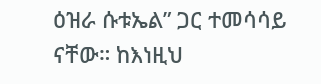ዕዝራ ሱቱኤል” ጋር ተመሳሳይ ናቸው። ከእነዚህ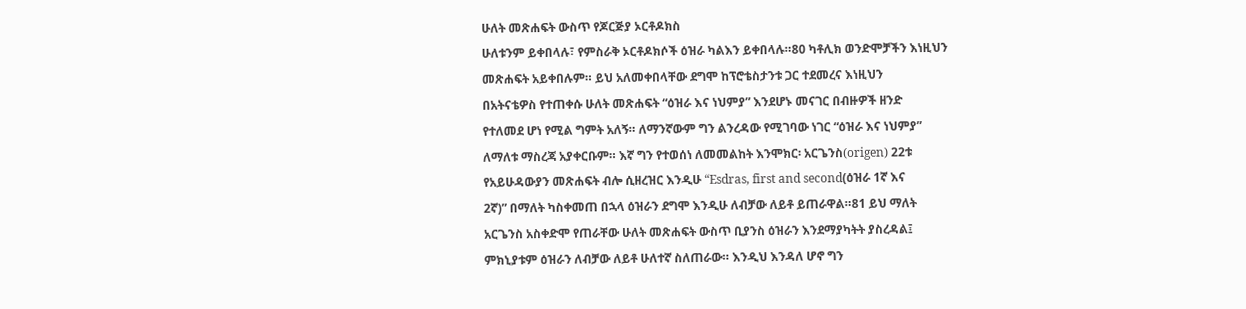ሁለት መጽሐፍት ውስጥ የጆርጅያ ኦርቶዶክስ
ሁለቱንም ይቀበላሉ፣ የምስራቅ ኦርቶዶክሶች ዕዝራ ካልእን ይቀበላሉ።80 ካቶሊክ ወንድሞቻችን እነዚህን
መጽሐፍት አይቀበሉም። ይህ አለመቀበላቸው ደግሞ ከፕሮቴስታንቱ ጋር ተደመረና እነዚህን
በአትናቴዎስ የተጠቀሱ ሁለት መጽሐፍት “ዕዝራ እና ነህምያ” እንደሆኑ መናገር በብዙዎች ዘንድ
የተለመደ ሆነ የሚል ግምት አለኝ። ለማንኛውም ግን ልንረዳው የሚገባው ነገር “ዕዝራ እና ነህምያ”
ለማለቱ ማስረጃ አያቀርቡም። እኛ ግን የተወሰነ ለመመልከት እንሞክር፡ አርጌንስ(origen) 22ቱ
የአይሁዳውያን መጽሐፍት ብሎ ሲዘረዝር እንዲሁ “Esdras, first and second(ዕዝራ 1ኛ እና
2ኛ)” በማለት ካስቀመጠ በኋላ ዕዝራን ደግሞ እንዲሁ ለብቻው ለይቶ ይጠራዋል።81 ይህ ማለት
አርጌንስ አስቀድሞ የጠራቸው ሁለት መጽሐፍት ውስጥ ቢያንስ ዕዝራን እንደማያካትት ያስረዳል፤
ምክኒያቱም ዕዝራን ለብቻው ለይቶ ሁለተኛ ስለጠራው። እንዲህ እንዳለ ሆኖ ግን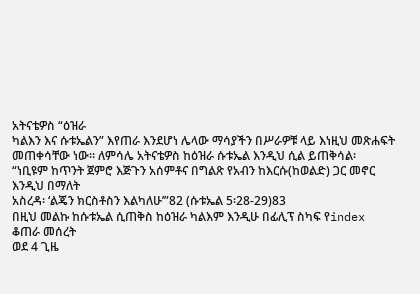አትናቴዎስ “ዕዝራ
ካልእን እና ሱቱኤልን” እየጠራ እንደሆነ ሌላው ማሳያችን በሥራዎቹ ላይ እነዚህ መጽሐፍት
መጠቀሳቸው ነው። ለምሳሌ አትናቴዎስ ከዕዝራ ሱቱኤል እንዲህ ሲል ይጠቅሳል፡
“ነቢዩም ከጥንት ጀምሮ እጅጉን አሰምቶና በግልጽ የአብን ከእርሱ(ከወልድ) ጋር መኖር እንዲህ በማለት
አስረዳ፡ ‘ልጄን ክርስቶስን እልካለሁ’”82 (ሱቱኤል 5፡28-29)83
በዚህ መልኩ ከሱቱኤል ሲጠቅስ ከዕዝራ ካልእም እንዲሁ በፊሊፕ ስካፍ የindex ቆጠራ መሰረት
ወደ 4 ጊዜ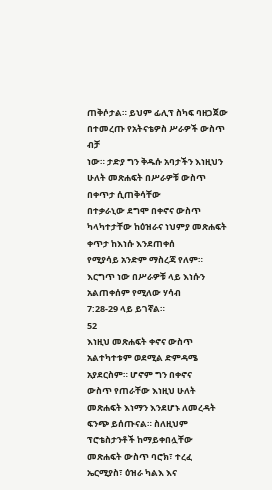ጠቅሶታል። ይህም ፊሊፕ ስካፍ ባዘጋጀው በተመረጡ የአትናቴዎስ ሥራዎች ውስጥ ብቻ
ነው። ታድያ ግን ቅዱሱ አባታችን እነዚህን ሁለት መጽሐፍት በሥራዎቹ ውስጥ በቀጥታ ሲጠቅሳቸው
በተቃራኒው ደግሞ በቀኖና ውስጥ ካላካተታቸው ከዕዝራና ነህምያ መጽሐፍት ቀጥታ ከእነሱ እንደጠቀሰ
የሚያሳይ አንድም ማስረጃ የለም። እርግጥ ነው በሥራዎቹ ላይ እነሱን አልጠቀሰም የሚለው ሃሳብ
7:28-29 ላይ ይገኛል።
52
እነዚህ መጽሐፍት ቀኖና ውስጥ አልተካተቱም ወደሚል ድምዳሜ አያደርስም። ሆኖም ግን በቀኖና
ውስጥ የጠራቸው እነዚህ ሁለት መጽሐፍት እነማን እንደሆኑ ለመረዳት ፍንጭ ይሰጡናል። ስለዚህም
ፕሮቴስታንቶች ከማይቀበሏቸው መጽሐፍት ውስጥ ባሮክ፣ ተረፈ ኤርሚያስ፣ ዕዝራ ካልእ እና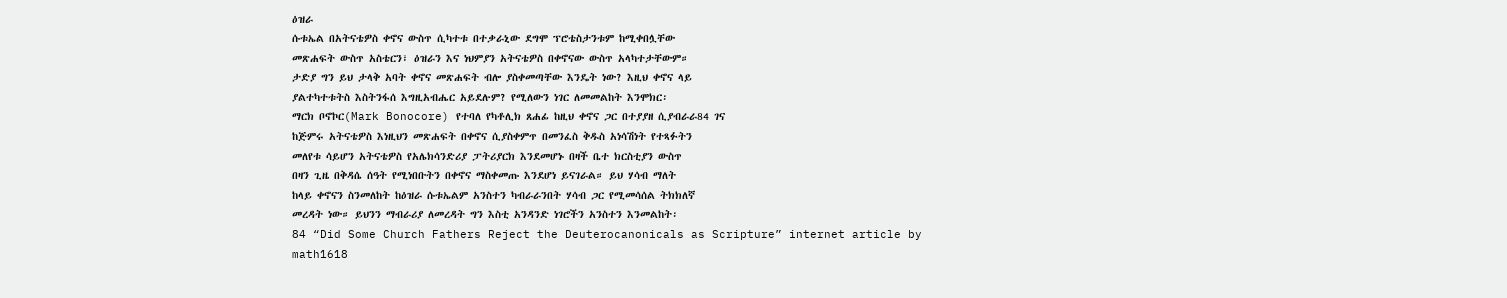ዕዝራ
ሱቱኤል በአትናቴዎስ ቀኖና ውስጥ ሲካተቱ በተቃራኒው ደግሞ ፕሮቴስታንቱም ከሚቀበሏቸው
መጽሐፍት ውስጥ አስቴርን፣ ዕዝራን እና ነህምያን አትናቴዎስ በቀኖናው ውስጥ አላካተታቸውም።
ታድያ ግን ይህ ታላቅ አባት ቀኖና መጽሐፍት ብሎ ያስቀመጣቸው እንዴት ነው? እዚህ ቀኖና ላይ
ያልተካተቱትስ እስትንፋሰ እግዚአብሔር አይደሉም? የሚለውን ነገር ለመመልከት እንሞክር፡
ማርክ ቦኖኮር(Mark Bonocore) የተባለ የካቶሊክ ጸሐፊ ከዚህ ቀኖና ጋር በተያያዘ ሲያብራራ84 ገና
ከጅምሩ አትናቴዎስ እነዚህን መጽሐፍት በቀኖና ሲያስቀምጥ በመንፈስ ቅዱስ አነሳሽነት የተጻፉትን
መለየቱ ሳይሆን አትናቴዎስ የአሌክሳንድሪያ ፓትሪያርክ እንደመሆኑ በዛች ቤተ ክርስቲያን ውስጥ
በዛን ጊዜ በቅዳሴ ሰዓት የሚነበቡትን በቀኖና ማስቀመጡ እንደሆነ ይናገራል። ይህ ሃሳብ ማለት
ከላይ ቀኖናን ስንመለከት ከዕዝራ ሱቱኤልም አንስተን ካብራራንበት ሃሳብ ጋር የሚመሳሰል ትክክለኛ
መረዳት ነው። ይህንን ማብራሪያ ለመረዳት ግን እስቲ አንዳንድ ነገሮችን አንስተን እንመልከት፡
84 “Did Some Church Fathers Reject the Deuterocanonicals as Scripture” internet article by
math1618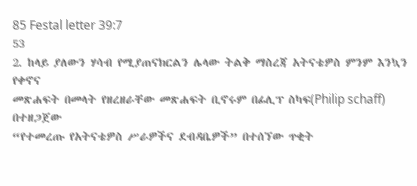85 Festal letter 39:7
53
2. ከላይ ያለውን ሃሳብ የሚያጠናክርልን ሌላው ትልቅ ማስረጃ አትናቴዎስ ምንም እንኳን የቀኖና
መጽሐፍት በመላት የዘረዘራቸው መጽሐፍት ቢኖሩም በፊሊፕ ስካፍ(Philip schaff) በተዘጋጀው
“የተመረጡ የአትናቴዎስ ሥራዎችና ደብዳቤዎች” በተሰኘው ጥቂት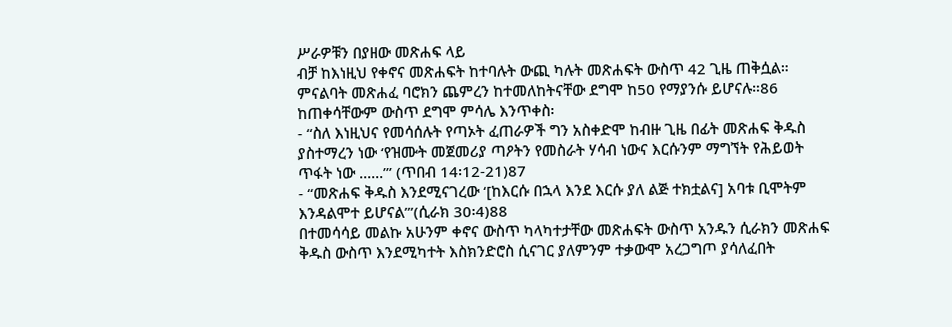ሥራዎቹን በያዘው መጽሐፍ ላይ
ብቻ ከእነዚህ የቀኖና መጽሐፍት ከተባሉት ውጪ ካሉት መጽሐፍት ውስጥ 42 ጊዜ ጠቅሷል።
ምናልባት መጽሐፈ ባሮክን ጨምረን ከተመለከትናቸው ደግሞ ከ50 የማያንሱ ይሆናሉ።86
ከጠቀሳቸውም ውስጥ ደግሞ ምሳሌ እንጥቀስ፡
- “ስለ እነዚህና የመሳሰሉት የጣኦት ፈጠራዎች ግን አስቀድሞ ከብዙ ጊዜ በፊት መጽሐፍ ቅዱስ
ያስተማረን ነው ‘የዝሙት መጀመሪያ ጣዖትን የመስራት ሃሳብ ነውና እርሱንም ማግኘት የሕይወት
ጥፋት ነው ......’” (ጥበብ 14፡12-21)87
- “መጽሐፍ ቅዱስ እንደሚናገረው ‘[ከእርሱ በኋላ እንደ እርሱ ያለ ልጅ ተክቷልና] አባቱ ቢሞትም
እንዳልሞተ ይሆናል’”(ሲራክ 30፡4)88
በተመሳሳይ መልኩ አሁንም ቀኖና ውስጥ ካላካተታቸው መጽሐፍት ውስጥ አንዱን ሲራክን መጽሐፍ
ቅዱስ ውስጥ እንደሚካተት እስክንድሮስ ሲናገር ያለምንም ተቃውሞ አረጋግጦ ያሳለፈበት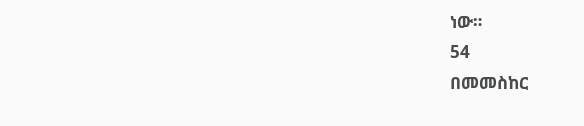ነው።
54
በመመስከር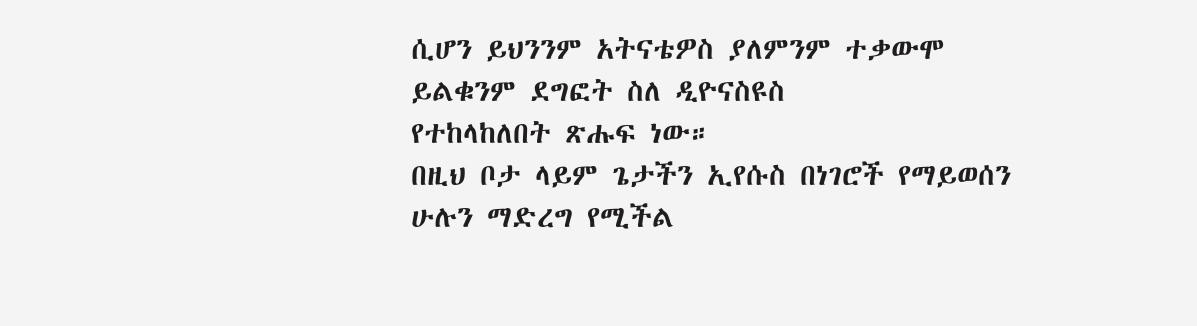ሲሆን ይህንንም አትናቴዎስ ያለምንም ተቃውሞ ይልቁንም ደግፎት ስለ ዲዮናስዩስ
የተከላከለበት ጽሑፍ ነው።
በዚህ ቦታ ላይም ጌታችን ኢየሱስ በነገሮች የማይወሰን ሁሉን ማድረግ የሚችል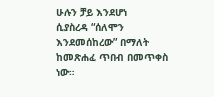ሁሉን ቻይ እንደሆነ
ሲያስረዳ “ሰለሞን እንደመሰከረው” በማለት ከመጽሐፈ ጥበብ በመጥቀስ ነው።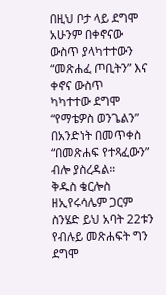በዚህ ቦታ ላይ ደግሞ አሁንም በቀኖናው ውስጥ ያላካተተውን “መጽሐፈ ጦቢትን” እና ቀኖና ውስጥ
ካካተተው ደግሞ “የማቴዎስ ወንጌልን” በአንድነት በመጥቀስ “በመጽሐፍ የተጻፈውን” ብሎ ያስረዳል።
ቅዱስ ቄርሎስ ዘኢየሩሳሌም ጋርም ስንሄድ ይህ አባት 22ቱን የብሉይ መጽሐፍት ግን ደግሞ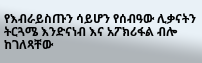የእብራይስጡን ሳይሆን የሰብዓው ሊቃናትን ትርጓሜ እንድናነብ እና አፖክሪፋል ብሎ ከገለጻቸው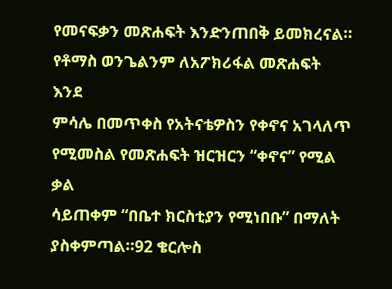የመናፍቃን መጽሐፍት እንድንጠበቅ ይመክረናል። የቶማስ ወንጌልንም ለአፖክሪፋል መጽሐፍት እንደ
ምሳሌ በመጥቀስ የአትናቴዎስን የቀኖና አገላለጥ የሚመስል የመጽሐፍት ዝርዝርን “ቀኖና” የሚል ቃል
ሳይጠቀም “በቤተ ክርስቲያን የሚነበቡ” በማለት ያስቀምጣል።92 ቄርሎስ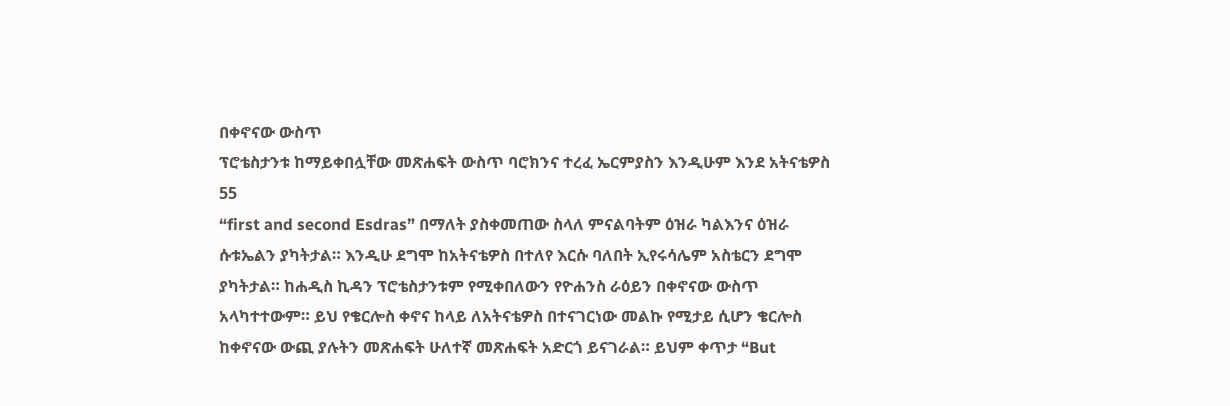በቀኖናው ውስጥ
ፕሮቴስታንቱ ከማይቀበሏቸው መጽሐፍት ውስጥ ባሮክንና ተረፈ ኤርምያስን እንዲሁም እንደ አትናቴዎስ
55
“first and second Esdras” በማለት ያስቀመጠው ስላለ ምናልባትም ዕዝራ ካልእንና ዕዝራ
ሱቱኤልን ያካትታል። እንዲሁ ደግሞ ከአትናቴዎስ በተለየ እርሱ ባለበት ኢየሩሳሌም አስቴርን ደግሞ
ያካትታል። ከሐዲስ ኪዳን ፕሮቴስታንቱም የሚቀበለውን የዮሐንስ ራዕይን በቀኖናው ውስጥ
አላካተተውም። ይህ የቄርሎስ ቀኖና ከላይ ለአትናቴዎስ በተናገርነው መልኩ የሚታይ ሲሆን ቄርሎስ
ከቀኖናው ውጪ ያሉትን መጽሐፍት ሁለተኛ መጽሐፍት አድርጎ ይናገራል። ይህም ቀጥታ “But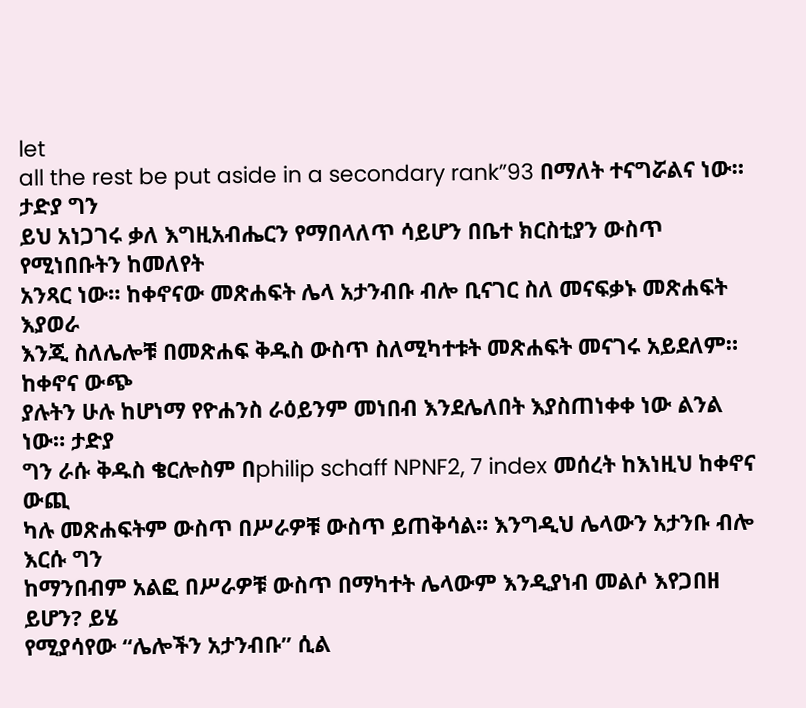let
all the rest be put aside in a secondary rank”93 በማለት ተናግሯልና ነው። ታድያ ግን
ይህ አነጋገሩ ቃለ እግዚአብሔርን የማበላለጥ ሳይሆን በቤተ ክርስቲያን ውስጥ የሚነበቡትን ከመለየት
አንጻር ነው። ከቀኖናው መጽሐፍት ሌላ አታንብቡ ብሎ ቢናገር ስለ መናፍቃኑ መጽሐፍት እያወራ
እንጂ ስለሌሎቹ በመጽሐፍ ቅዱስ ውስጥ ስለሚካተቱት መጽሐፍት መናገሩ አይደለም። ከቀኖና ውጭ
ያሉትን ሁሉ ከሆነማ የዮሐንስ ራዕይንም መነበብ እንደሌለበት እያስጠነቀቀ ነው ልንል ነው። ታድያ
ግን ራሱ ቅዱስ ቄርሎስም በphilip schaff NPNF2, 7 index መሰረት ከእነዚህ ከቀኖና ውጪ
ካሉ መጽሐፍትም ውስጥ በሥራዎቹ ውስጥ ይጠቅሳል። እንግዲህ ሌላውን አታንቡ ብሎ እርሱ ግን
ከማንበብም አልፎ በሥራዎቹ ውስጥ በማካተት ሌላውም እንዲያነብ መልሶ እየጋበዘ ይሆን? ይሄ
የሚያሳየው “ሌሎችን አታንብቡ” ሲል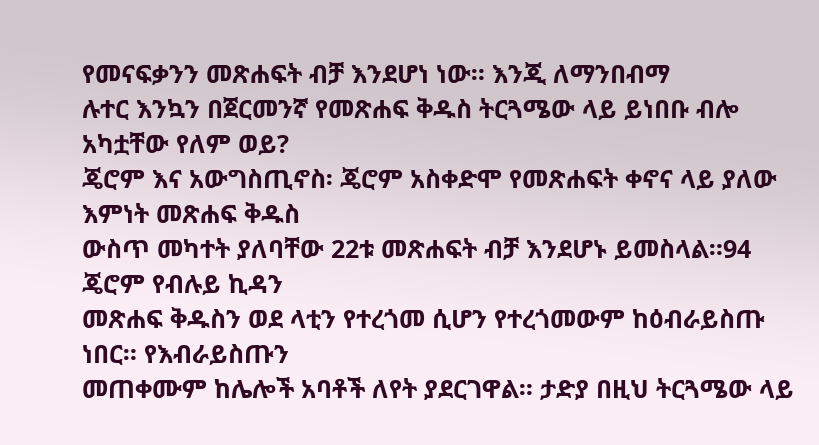የመናፍቃንን መጽሐፍት ብቻ እንደሆነ ነው። እንጂ ለማንበብማ
ሉተር እንኳን በጀርመንኛ የመጽሐፍ ቅዱስ ትርጓሜው ላይ ይነበቡ ብሎ አካቷቸው የለም ወይ?
ጄሮም እና አውግስጢኖስ፡ ጄሮም አስቀድሞ የመጽሐፍት ቀኖና ላይ ያለው እምነት መጽሐፍ ቅዱስ
ውስጥ መካተት ያለባቸው 22ቱ መጽሐፍት ብቻ እንደሆኑ ይመስላል።94 ጄሮም የብሉይ ኪዳን
መጽሐፍ ቅዱስን ወደ ላቲን የተረጎመ ሲሆን የተረጎመውም ከዕብራይስጡ ነበር። የእብራይስጡን
መጠቀሙም ከሌሎች አባቶች ለየት ያደርገዋል። ታድያ በዚህ ትርጓሜው ላይ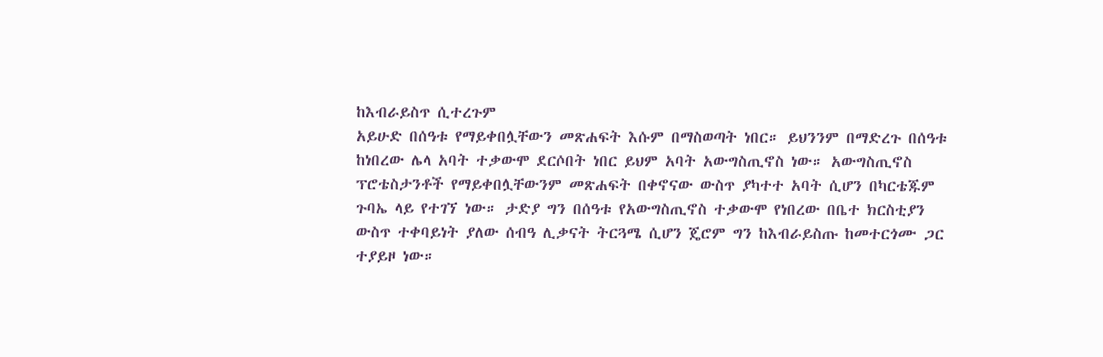ከእብራይስጥ ሲተረጉም
አይሁድ በሰዓቱ የማይቀበሏቸውን መጽሐፍት እሱም በማስወጣት ነበር። ይህንንም በማድረጉ በሰዓቱ
ከነበረው ሌላ አባት ተቃውሞ ደርሶበት ነበር ይህም አባት አውግስጢኖስ ነው። አውግስጢኖስ
ፕሮቴስታንቶች የማይቀበሏቸውንም መጽሐፍት በቀኖናው ውስጥ ያካተተ አባት ሲሆን በካርቴጁም
ጉባኤ ላይ የተገኘ ነው። ታድያ ግን በሰዓቱ የአውግስጢኖስ ተቃውሞ የነበረው በቤተ ክርስቲያን
ውስጥ ተቀባይነት ያለው ሰብዓ ሊቃናት ትርጓሜ ሲሆን ጄሮም ግን ከእብራይስጡ ከመተርጎሙ ጋር
ተያይዞ ነው።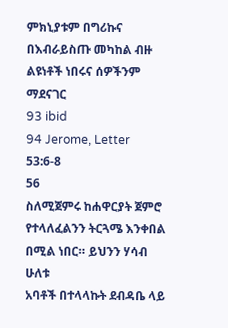ምክኒያቱም በግሪኩና በእብራይስጡ መካከል ብዙ ልዩነቶች ነበሩና ሰዎችንም ማደናገር
93 ibid
94 Jerome, Letter 53:6-8
56
ስለሚጀምሩ ከሐዋርያት ጀምሮ የተላለፈልንን ትርጓሜ እንቀበል በሚል ነበር። ይህንን ሃሳብ ሁለቱ
አባቶች በተላላኩት ደብዳቤ ላይ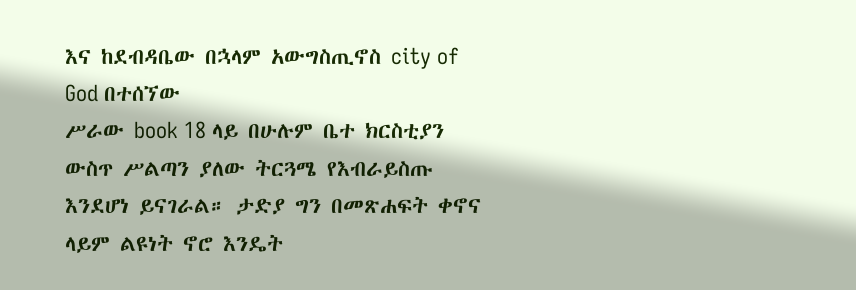እና ከደብዳቤው በኋላም አውግስጢኖስ city of God በተሰኘው
ሥራው book 18 ላይ በሁሉም ቤተ ክርስቲያን ውስጥ ሥልጣን ያለው ትርጓሜ የእብራይስጡ
እንደሆነ ይናገራል። ታድያ ግን በመጽሐፍት ቀኖና ላይም ልዩነት ኖሮ እንዴት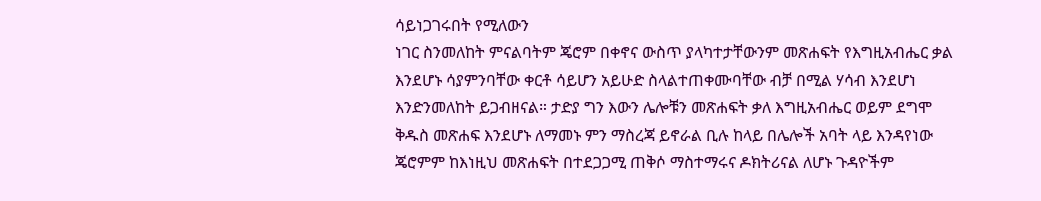ሳይነጋገሩበት የሚለውን
ነገር ስንመለከት ምናልባትም ጄሮም በቀኖና ውስጥ ያላካተታቸውንም መጽሐፍት የእግዚአብሔር ቃል
እንደሆኑ ሳያምንባቸው ቀርቶ ሳይሆን አይሁድ ስላልተጠቀሙባቸው ብቻ በሚል ሃሳብ እንደሆነ
እንድንመለከት ይጋብዘናል። ታድያ ግን እውን ሌሎቹን መጽሐፍት ቃለ እግዚአብሔር ወይም ደግሞ
ቅዱስ መጽሐፍ እንደሆኑ ለማመኑ ምን ማስረጃ ይኖራል ቢሉ ከላይ በሌሎች አባት ላይ እንዳየነው
ጄሮምም ከእነዚህ መጽሐፍት በተደጋጋሚ ጠቅሶ ማስተማሩና ዶክትሪናል ለሆኑ ጉዳዮችም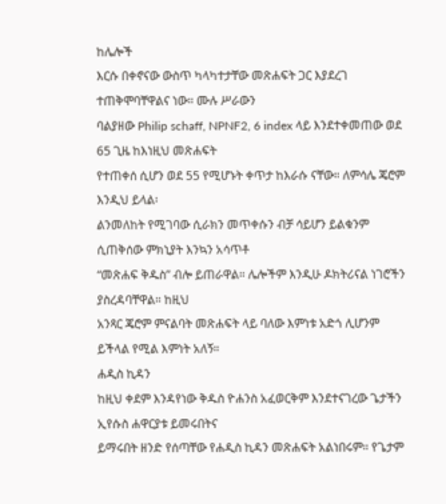ከሌሎች
እርሱ በቀኖናው ውስጥ ካላካተታቸው መጽሐፍት ጋር እያደረገ ተጠቅሞባቸዋልና ነው። ሙሉ ሥራውን
ባልያዘው Philip schaff, NPNF2, 6 index ላይ እንደተቀመጠው ወደ 65 ጊዜ ከእነዚህ መጽሐፍት
የተጠቀሰ ሲሆን ወደ 55 የሚሆኑት ቀጥታ ከእራሱ ናቸው። ለምሳሌ ጄሮም እንዲህ ይላል፡
ልንመለከት የሚገባው ሲራክን መጥቀሱን ብቻ ሳይሆን ይልቁንም ሲጠቅሰው ምክኒያት እንኳን አሳጥቶ
“መጽሐፍ ቅዱስ” ብሎ ይጠራዋል። ሌሎችም እንዲሁ ዶክትሪናል ነገሮችን ያስረዳባቸዋል። ከዚህ
አንጻር ጄሮም ምናልባት መጽሐፍት ላይ ባለው እምነቱ አድጎ ሊሆንም ይችላል የሚል እምነት አለኝ።
ሐዲስ ኪዳን
ከዚህ ቀደም እንዳየነው ቅዱስ ዮሐንስ አፈወርቅም እንደተናገረው ጌታችን ኢየሱስ ሐዋርያቱ ይመሩበትና
ይማሩበት ዘንድ የሰጣቸው የሐዲስ ኪዳን መጽሐፍት አልነበሩም። የጌታም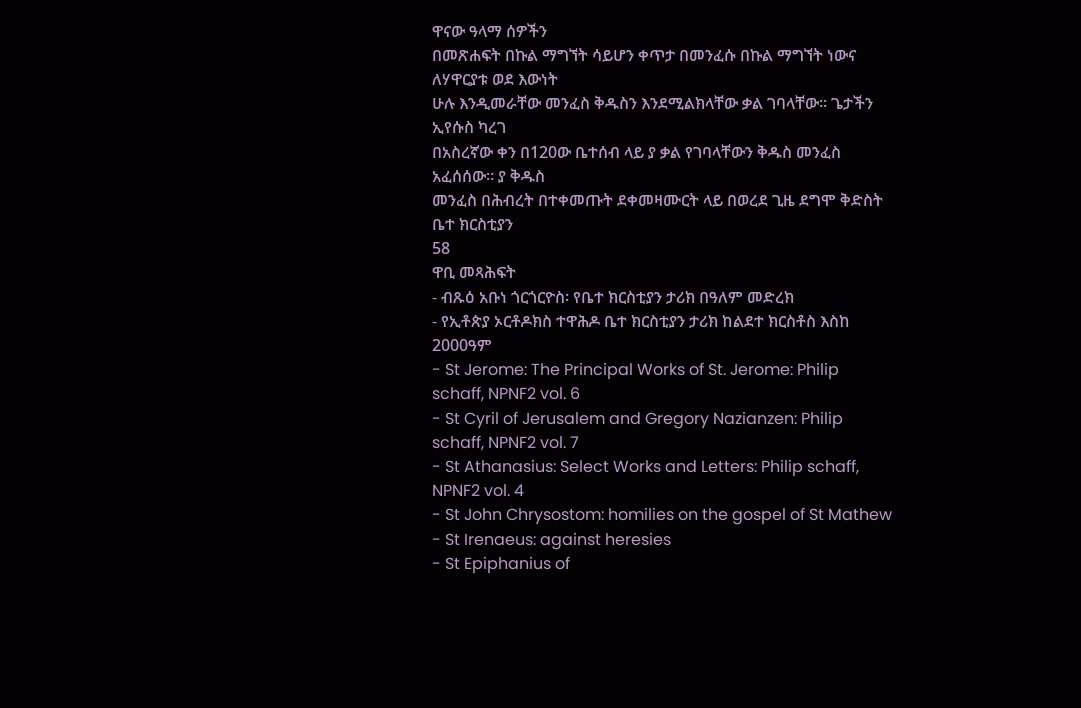ዋናው ዓላማ ሰዎችን
በመጽሐፍት በኩል ማግኘት ሳይሆን ቀጥታ በመንፈሱ በኩል ማግኘት ነውና ለሃዋርያቱ ወደ እውነት
ሁሉ እንዲመራቸው መንፈስ ቅዱስን እንደሚልክላቸው ቃል ገባላቸው። ጌታችን ኢየሱስ ካረገ
በአስረኛው ቀን በ120ው ቤተሰብ ላይ ያ ቃል የገባላቸውን ቅዱስ መንፈስ አፈሰሰው። ያ ቅዱስ
መንፈስ በሕብረት በተቀመጡት ደቀመዛሙርት ላይ በወረደ ጊዜ ደግሞ ቅድስት ቤተ ክርስቲያን
58
ዋቢ መጻሕፍት
- ብጹዕ አቡነ ጎርጎርዮስ፡ የቤተ ክርስቲያን ታሪክ በዓለም መድረክ
- የኢቶጵያ ኦርቶዶክስ ተዋሕዶ ቤተ ክርስቲያን ታሪክ ከልደተ ክርስቶስ እስከ 2000ዓም
- St Jerome: The Principal Works of St. Jerome: Philip schaff, NPNF2 vol. 6
- St Cyril of Jerusalem and Gregory Nazianzen: Philip schaff, NPNF2 vol. 7
- St Athanasius: Select Works and Letters: Philip schaff, NPNF2 vol. 4
- St John Chrysostom: homilies on the gospel of St Mathew
- St Irenaeus: against heresies
- St Epiphanius of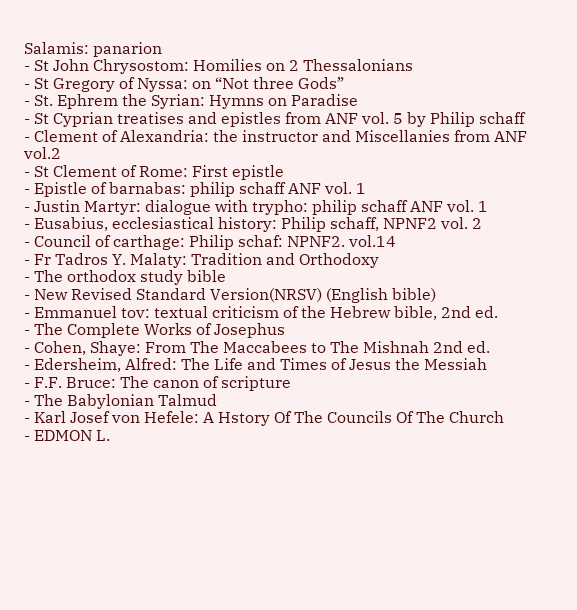Salamis: panarion
- St John Chrysostom: Homilies on 2 Thessalonians
- St Gregory of Nyssa: on “Not three Gods”
- St. Ephrem the Syrian: Hymns on Paradise
- St Cyprian treatises and epistles from ANF vol. 5 by Philip schaff
- Clement of Alexandria: the instructor and Miscellanies from ANF vol.2
- St Clement of Rome: First epistle
- Epistle of barnabas: philip schaff ANF vol. 1
- Justin Martyr: dialogue with trypho: philip schaff ANF vol. 1
- Eusabius, ecclesiastical history: Philip schaff, NPNF2 vol. 2
- Council of carthage: Philip schaf: NPNF2. vol.14
- Fr Tadros Y. Malaty: Tradition and Orthodoxy
- The orthodox study bible
- New Revised Standard Version(NRSV) (English bible)
- Emmanuel tov: textual criticism of the Hebrew bible, 2nd ed.
- The Complete Works of Josephus
- Cohen, Shaye: From The Maccabees to The Mishnah 2nd ed.
- Edersheim, Alfred: The Life and Times of Jesus the Messiah
- F.F. Bruce: The canon of scripture
- The Babylonian Talmud
- Karl Josef von Hefele: A Hstory Of The Councils Of The Church
- EDMON L.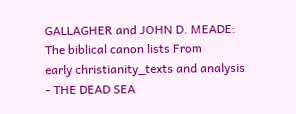GALLAGHER and JOHN D. MEADE: The biblical canon lists From
early christianity_texts and analysis
- THE DEAD SEA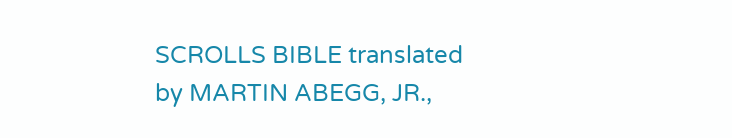SCROLLS BIBLE translated by MARTIN ABEGG, JR.,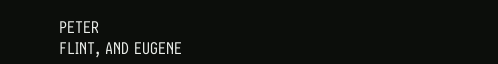PETER
FLINT, AND EUGENE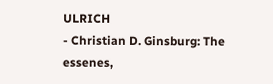ULRICH
- Christian D. Ginsburg: The essenes,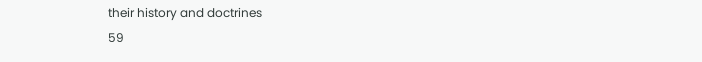their history and doctrines
59